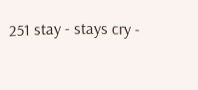251 stay - stays cry -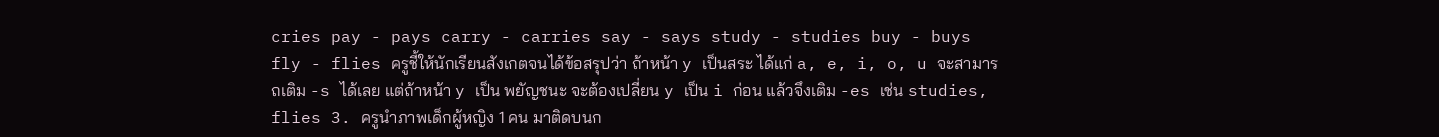cries pay - pays carry - carries say - says study - studies buy - buys fly - flies ครูชี้ให้นักเรียนสังเกตจนได้ข้อสรุปว่า ถ้าหน้า y เป็นสระ ได้แก่ a, e, i, o, u จะสามารถเติม -s ได้เลย แต่ถ้าหน้า y เป็น พยัญชนะ จะต้องเปลี่ยน y เป็น i ก่อน แล้วจึงเติม -es เช่น studies, flies 3. ครูนำภาพเด็กผู้หญิง 1 คน มาติดบนก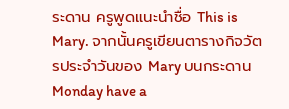ระดาน ครูพูดแนะนำชื่อ This is Mary. จากนั้นครูเขียนตารางกิจวัตรประจำวันของ Mary บนกระดาน Monday have a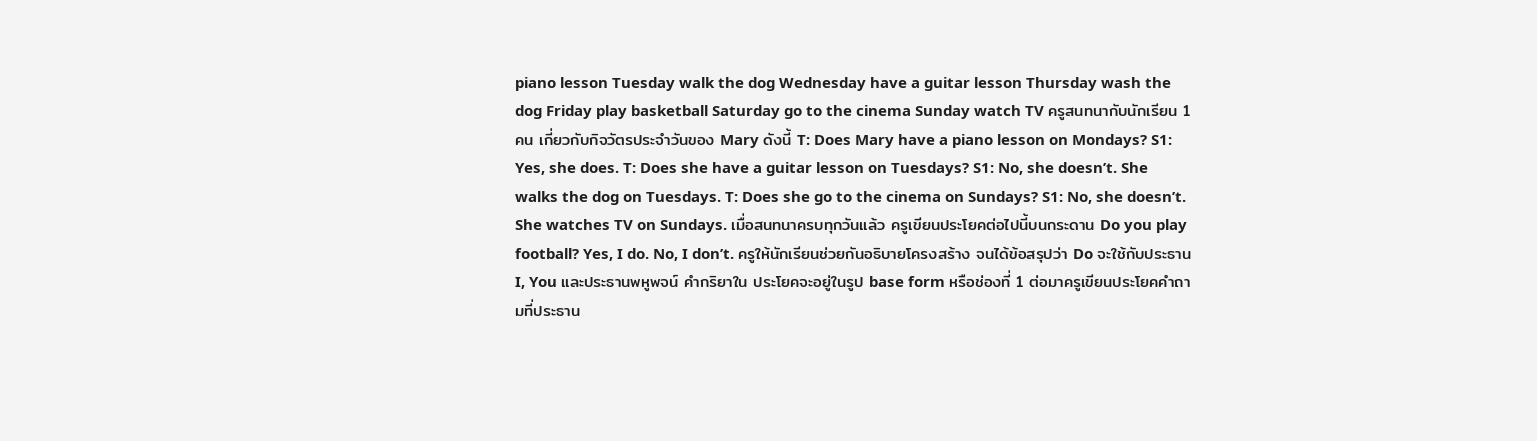piano lesson Tuesday walk the dog Wednesday have a guitar lesson Thursday wash the dog Friday play basketball Saturday go to the cinema Sunday watch TV ครูสนทนากับนักเรียน 1 คน เกี่ยวกับกิจวัตรประจำวันของ Mary ดังนี้ T: Does Mary have a piano lesson on Mondays? S1: Yes, she does. T: Does she have a guitar lesson on Tuesdays? S1: No, she doesn’t. She walks the dog on Tuesdays. T: Does she go to the cinema on Sundays? S1: No, she doesn’t. She watches TV on Sundays. เมื่อสนทนาครบทุกวันแล้ว ครูเขียนประโยคต่อไปนี้บนกระดาน Do you play football? Yes, I do. No, I don’t. ครูให้นักเรียนช่วยกันอธิบายโครงสร้าง จนได้ข้อสรุปว่า Do จะใช้กับประธาน I, You และประธานพหูพจน์ คำกริยาใน ประโยคจะอยู่ในรูป base form หรือช่องที่ 1 ต่อมาครูเขียนประโยคคำถามที่ประธาน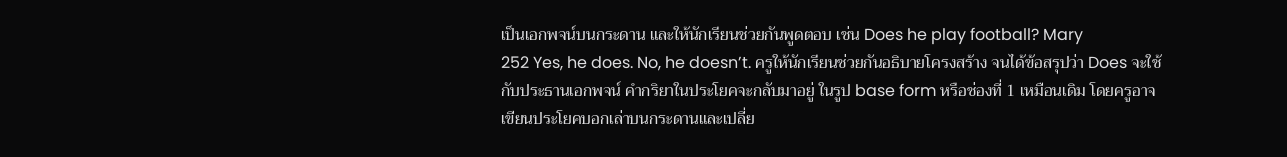เป็นเอกพจน์บนกระดาน และให้นักเรียนช่วยกันพูดตอบ เช่น Does he play football? Mary
252 Yes, he does. No, he doesn’t. ครูให้นักเรียนช่วยกันอธิบายโครงสร้าง จนได้ข้อสรุปว่า Does จะใช้กับประธานเอกพจน์ คำกริยาในประโยคจะกลับมาอยู่ ในรูป base form หรือช่องที่ 1 เหมือนเดิม โดยครูอาจเขียนประโยคบอกเล่าบนกระดานและเปลี่ย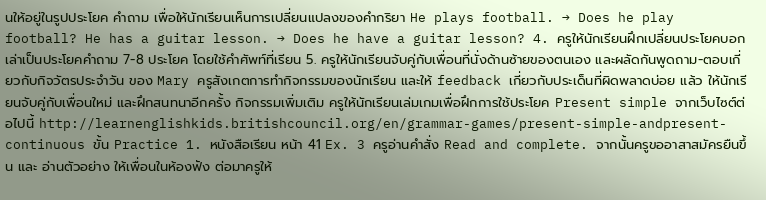นให้อยู่ในรูปประโยค คำถาม เพื่อให้นักเรียนเห็นการเปลี่ยนแปลงของคำกริยา He plays football. → Does he play football? He has a guitar lesson. → Does he have a guitar lesson? 4. ครูให้นักเรียนฝึกเปลี่ยนประโยคบอกเล่าเป็นประโยคคำถาม 7-8 ประโยค โดยใช้คำศัพท์ที่เรียน 5. ครูให้นักเรียนจับคู่กับเพื่อนที่นั่งด้านซ้ายของตนเอง และผลัดกันพูดถาม-ตอบเกี่ยวกับกิจวัตรประจำวัน ของ Mary ครูสังเกตการทำกิจกรรมของนักเรียน และให้ feedback เกี่ยวกับประเด็นที่ผิดพลาดบ่อย แล้ว ให้นักเรียนจับคู่กับเพื่อนใหม่ และฝึกสนทนาอีกครั้ง กิจกรรมเพิ่มเติม ครูให้นักเรียนเล่มเกมเพื่อฝึกการใช้ประโยค Present simple จากเว็บไซต์ต่อไปนี้ http://learnenglishkids.britishcouncil.org/en/grammar-games/present-simple-andpresent-continuous ขั้น Practice 1. หนังสือเรียน หน้า 41 Ex. 3 ครูอ่านคำสั่ง Read and complete. จากนั้นครูขออาสาสมัครยืนขึ้น และ อ่านตัวอย่าง ให้เพื่อนในห้องฟัง ต่อมาครูให้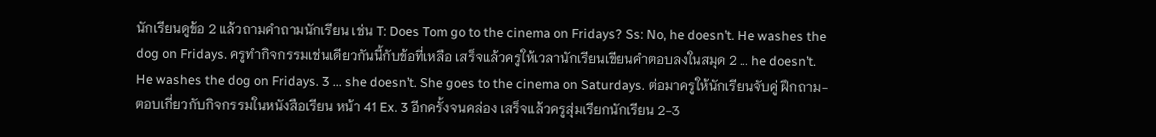นักเรียนดูข้อ 2 แล้วถามคำถามนักเรียน เช่น T: Does Tom go to the cinema on Fridays? Ss: No, he doesn’t. He washes the dog on Fridays. ครูทำกิจกรรมเช่นเดียวกันนี้กับข้อที่เหลือ เสร็จแล้วครูให้เวลานักเรียนเขียนคำตอบลงในสมุด 2 ... he doesn’t. He washes the dog on Fridays. 3 ... she doesn’t. She goes to the cinema on Saturdays. ต่อมาครูให้นักเรียนจับคู่ ฝึกถาม-ตอบเกี่ยวกับกิจกรรมในหนังสือเรียน หน้า 41 Ex. 3 อีกครั้งจนคล่อง เสร็จแล้วครูสุ่มเรียกนักเรียน 2-3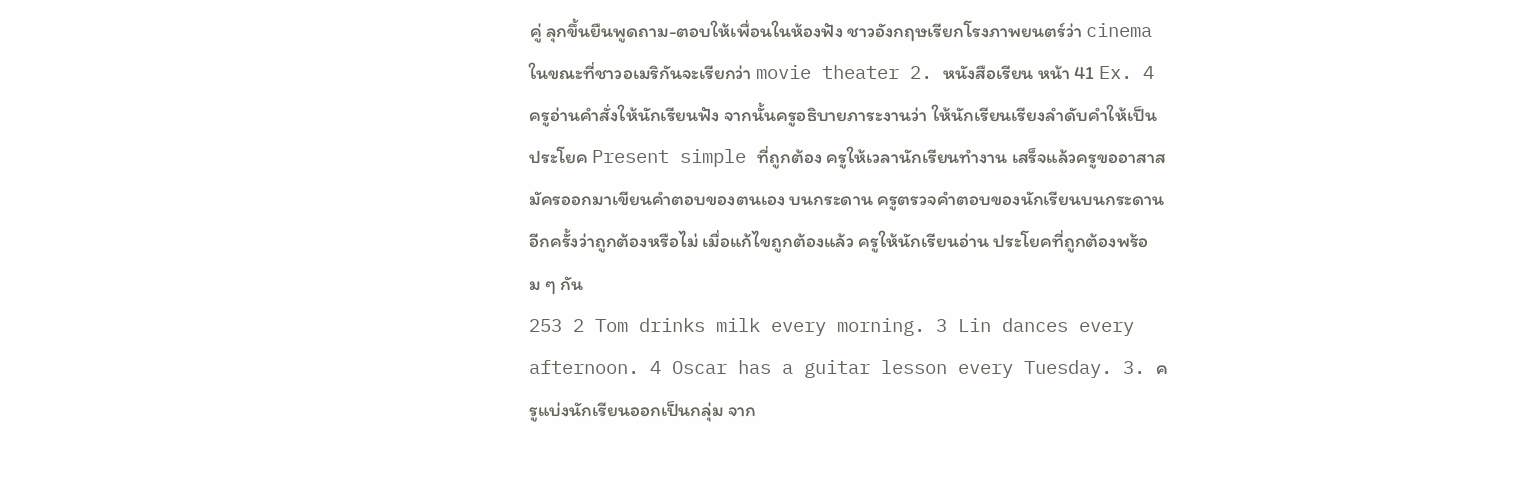คู่ ลุกขึ้นยืนพูดถาม-ตอบให้เพื่อนในห้องฟัง ชาวอังกฤษเรียกโรงภาพยนตร์ว่า cinema ในขณะที่ชาวอเมริกันจะเรียกว่า movie theater 2. หนังสือเรียน หน้า 41 Ex. 4 ครูอ่านคำสั่งให้นักเรียนฟัง จากนั้นครูอธิบายภาระงานว่า ให้นักเรียนเรียงลำดับคำให้เป็น ประโยค Present simple ที่ถูกต้อง ครูให้เวลานักเรียนทำงาน เสร็จแล้วครูขออาสาสมัครออกมาเขียนคำตอบของตนเอง บนกระดาน ครูตรวจคำตอบของนักเรียนบนกระดานอีกครั้งว่าถูกต้องหรือไม่ เมื่อแก้ไขถูกต้องแล้ว ครูให้นักเรียนอ่าน ประโยคที่ถูกต้องพร้อม ๆ กัน
253 2 Tom drinks milk every morning. 3 Lin dances every afternoon. 4 Oscar has a guitar lesson every Tuesday. 3. ครูแบ่งนักเรียนออกเป็นกลุ่ม จาก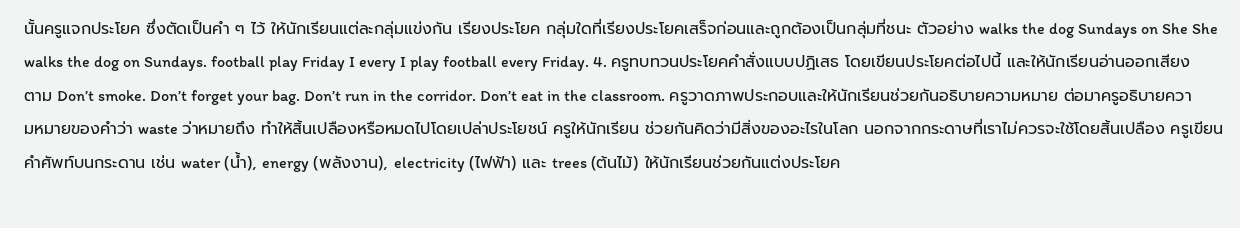นั้นครูแจกประโยค ซึ่งตัดเป็นคำ ๆ ไว้ ให้นักเรียนแต่ละกลุ่มแข่งกัน เรียงประโยค กลุ่มใดที่เรียงประโยคเสร็จก่อนและถูกต้องเป็นกลุ่มที่ชนะ ตัวอย่าง walks the dog Sundays on She She walks the dog on Sundays. football play Friday I every I play football every Friday. 4. ครูทบทวนประโยคคำสั่งแบบปฏิเสธ โดยเขียนประโยคต่อไปนี้ และให้นักเรียนอ่านออกเสียงตาม Don’t smoke. Don’t forget your bag. Don’t run in the corridor. Don’t eat in the classroom. ครูวาดภาพประกอบและให้นักเรียนช่วยกันอธิบายความหมาย ต่อมาครูอธิบายความหมายของคำว่า waste ว่าหมายถึง ทำให้สิ้นเปลืองหรือหมดไปโดยเปล่าประโยชน์ ครูให้นักเรียน ช่วยกันคิดว่ามีสิ่งของอะไรในโลก นอกจากกระดาษที่เราไม่ควรจะใช้โดยสิ้นเปลือง ครูเขียนคำศัพท์บนกระดาน เช่น water (น้ำ), energy (พลังงาน), electricity (ไฟฟ้า) และ trees (ต้นไม้) ให้นักเรียนช่วยกันแต่งประโยค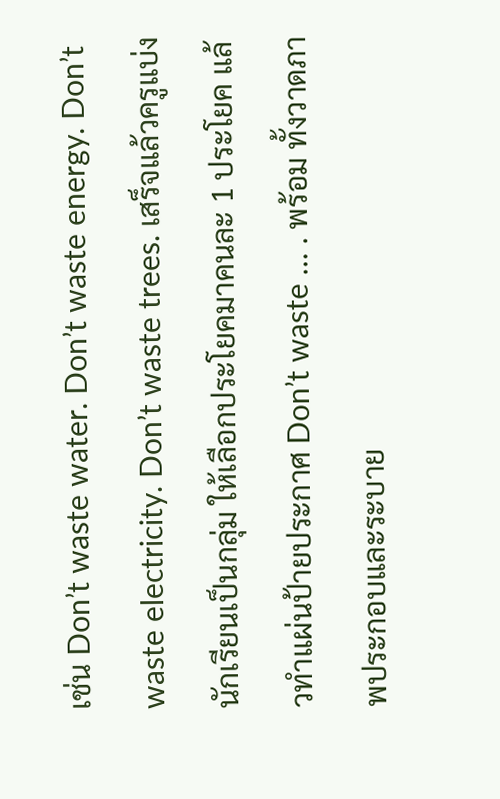เช่น Don’t waste water. Don’t waste energy. Don’t waste electricity. Don’t waste trees. เสร็จแล้วครูแบ่งนักเรียนเป็นกลุ่ม ให้เลือกประโยคมาคนละ 1 ประโยค แล้วทำแผ่นป้ายประกาศ Don’t waste … . พร้อม ทั้งวาดภาพประกอบและระบาย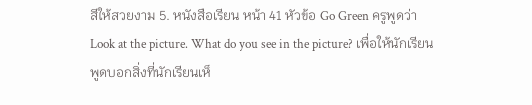สีให้สวยงาม 5. หนังสือเรียน หน้า 41 หัวข้อ Go Green ครูพูดว่า Look at the picture. What do you see in the picture? เพื่อให้นักเรียนพูดบอกสิ่งที่นักเรียนเห็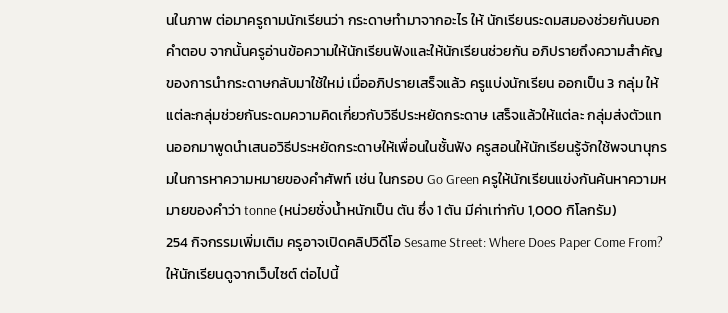นในภาพ ต่อมาครูถามนักเรียนว่า กระดาษทำมาจากอะไร ให้ นักเรียนระดมสมองช่วยกันบอกคำตอบ จากนั้นครูอ่านข้อความให้นักเรียนฟังและให้นักเรียนช่วยกัน อภิปรายถึงความสำคัญของการนำกระดาษกลับมาใช้ใหม่ เมื่ออภิปรายเสร็จแล้ว ครูแบ่งนักเรียน ออกเป็น 3 กลุ่ม ให้แต่ละกลุ่มช่วยกันระดมความคิดเกี่ยวกับวิธีประหยัดกระดาษ เสร็จแล้วให้แต่ละ กลุ่มส่งตัวแทนออกมาพูดนำเสนอวิธีประหยัดกระดาษให้เพื่อนในชั้นฟัง ครูสอนให้นักเรียนรู้จักใช้พจนานุกรมในการหาความหมายของคำศัพท์ เช่น ในกรอบ Go Green ครูให้นักเรียนแข่งกันค้นหาความหมายของคำว่า tonne (หน่วยชั่งน้ำหนักเป็น ตัน ซึ่ง 1 ตัน มีค่าเท่ากับ 1,000 กิโลกรัม)
254 กิจกรรมเพิ่มเติม ครูอาจเปิดคลิปวิดีโอ Sesame Street: Where Does Paper Come From? ให้นักเรียนดูจากเว็บไซต์ ต่อไปนี้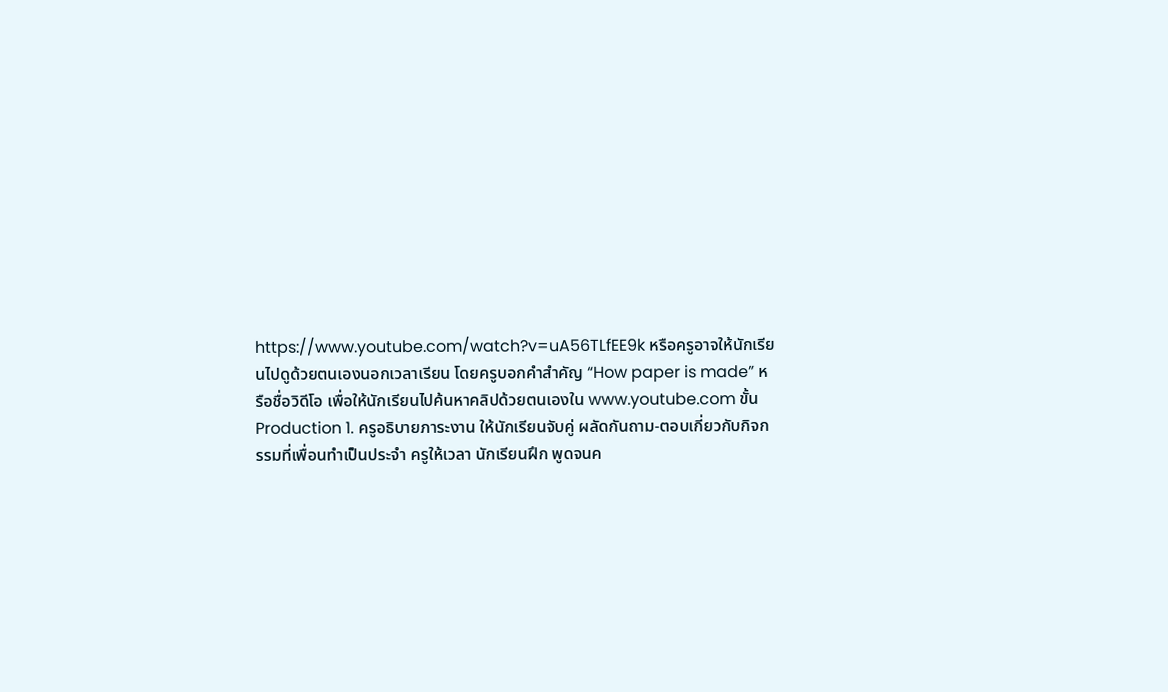https://www.youtube.com/watch?v=uA56TLfEE9k หรือครูอาจให้นักเรียนไปดูด้วยตนเองนอกเวลาเรียน โดยครูบอกคำสำคัญ “How paper is made” หรือชื่อวิดีโอ เพื่อให้นักเรียนไปค้นหาคลิปด้วยตนเองใน www.youtube.com ขั้น Production 1. ครูอธิบายภาระงาน ให้นักเรียนจับคู่ ผลัดกันถาม-ตอบเกี่ยวกับกิจกรรมที่เพื่อนทำเป็นประจำ ครูให้เวลา นักเรียนฝึก พูดจนค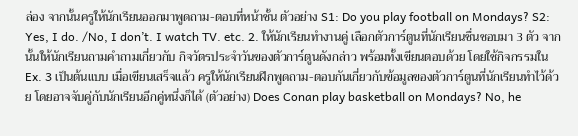ล่อง จากนั้นครูให้นักเรียนออกมาพูดถาม-ตอบที่หน้าชั้น ตัวอย่าง S1: Do you play football on Mondays? S2: Yes, I do. /No, I don’t. I watch TV. etc. 2. ให้นักเรียนทำงานคู่ เลือกตัวการ์ตูนที่นักเรียนชื่นชอบมา 3 ตัว จากนั้นให้นักเรียนถามคำถามเกี่ยวกับ กิจวัตรประจำวันของตัวการ์ตูนดังกล่าว พร้อมทั้งเขียนตอบด้วย โดยใช้กิจกรรมใน Ex. 3 เป็นต้นแบบ เมื่อเขียนเสร็จแล้ว ครูให้นักเรียนฝึกพูดถาม-ตอบกันเกี่ยวกับข้อมูลของตัวการ์ตูนที่นักเรียนทำไว้ด้วย โดยอาจจับคู่กับนักเรียนอีกคู่หนึ่งก็ได้ (ตัวอย่าง) Does Conan play basketball on Mondays? No, he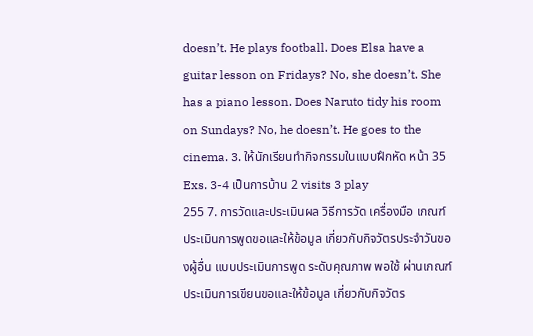doesn’t. He plays football. Does Elsa have a guitar lesson on Fridays? No, she doesn’t. She has a piano lesson. Does Naruto tidy his room on Sundays? No, he doesn’t. He goes to the cinema. 3. ให้นักเรียนทำกิจกรรมในแบบฝึกหัด หน้า 35 Exs. 3-4 เป็นการบ้าน 2 visits 3 play
255 7. การวัดและประเมินผล วิธีการวัด เครื่องมือ เกณฑ์ ประเมินการพูดขอและให้ข้อมูล เกี่ยวกับกิจวัตรประจำวันของผู้อื่น แบบประเมินการพูด ระดับคุณภาพ พอใช้ ผ่านเกณฑ์ ประเมินการเขียนขอและให้ข้อมูล เกี่ยวกับกิจวัตร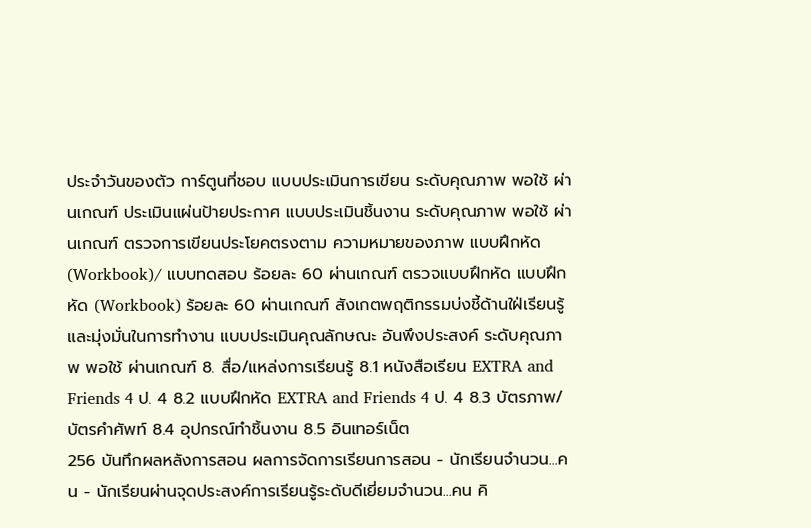ประจำวันของตัว การ์ตูนที่ชอบ แบบประเมินการเขียน ระดับคุณภาพ พอใช้ ผ่านเกณฑ์ ประเมินแผ่นป้ายประกาศ แบบประเมินชิ้นงาน ระดับคุณภาพ พอใช้ ผ่านเกณฑ์ ตรวจการเขียนประโยคตรงตาม ความหมายของภาพ แบบฝึกหัด (Workbook)/ แบบทดสอบ ร้อยละ 60 ผ่านเกณฑ์ ตรวจแบบฝึกหัด แบบฝึกหัด (Workbook) ร้อยละ 60 ผ่านเกณฑ์ สังเกตพฤติกรรมบ่งชี้ด้านใฝ่เรียนรู้ และมุ่งมั่นในการทำงาน แบบประเมินคุณลักษณะ อันพึงประสงค์ ระดับคุณภาพ พอใช้ ผ่านเกณฑ์ 8. สื่อ/แหล่งการเรียนรู้ 8.1 หนังสือเรียน EXTRA and Friends 4 ป. 4 8.2 แบบฝึกหัด EXTRA and Friends 4 ป. 4 8.3 บัตรภาพ/บัตรคำศัพท์ 8.4 อุปกรณ์ทำชิ้นงาน 8.5 อินเทอร์เน็ต
256 บันทึกผลหลังการสอน ผลการจัดการเรียนการสอน - นักเรียนจำนวน...คน - นักเรียนผ่านจุดประสงค์การเรียนรู้ระดับดีเยี่ยมจำนวน...คน คิ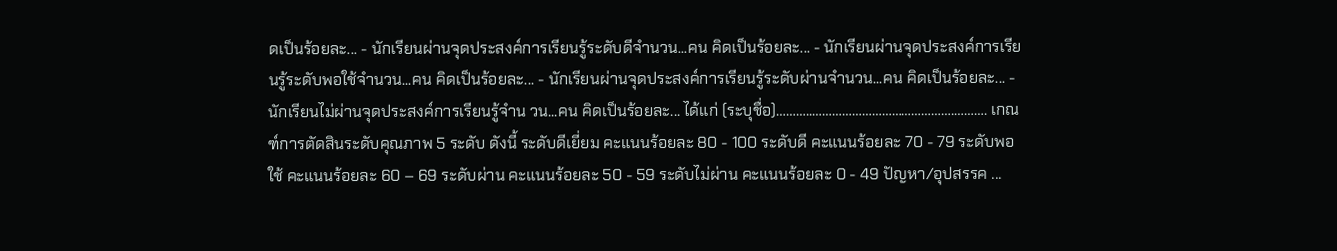ดเป็นร้อยละ... - นักเรียนผ่านจุดประสงค์การเรียนรู้ระดับดีจำนวน...คน คิดเป็นร้อยละ... - นักเรียนผ่านจุดประสงค์การเรียนรู้ระดับพอใช้จำนวน...คน คิดเป็นร้อยละ... - นักเรียนผ่านจุดประสงค์การเรียนรู้ระดับผ่านจำนวน...คน คิดเป็นร้อยละ... - นักเรียนไม่ผ่านจุดประสงค์การเรียนรู้จำน วน...คน คิดเป็นร้อยละ... ได้แก่ (ระบุชื่อ)………..…………………………………….………. เกณฑ์การตัดสินระดับคุณภาพ 5 ระดับ ดังนี้ ระดับดีเยี่ยม คะแนนร้อยละ 80 - 100 ระดับดี คะแนนร้อยละ 70 - 79 ระดับพอใช้ คะแนนร้อยละ 60 – 69 ระดับผ่าน คะแนนร้อยละ 50 - 59 ระดับไม่ผ่าน คะแนนร้อยละ 0 - 49 ปัญหา/อุปสรรค ...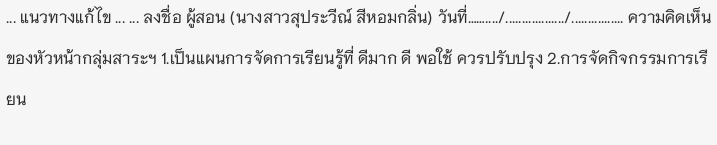... แนวทางแก้ไข ... ... ลงชื่อ ผู้สอน (นางสาวสุประวีณ์ สีหอมกลิ่น) วันที่……..../................../................ ความคิดเห็นของหัวหน้ากลุ่มสาระฯ 1.เป็นแผนการจัดการเรียนรู้ที่ ดีมาก ดี พอใช้ ควรปรับปรุง 2.การจัดกิจกรรมการเรียน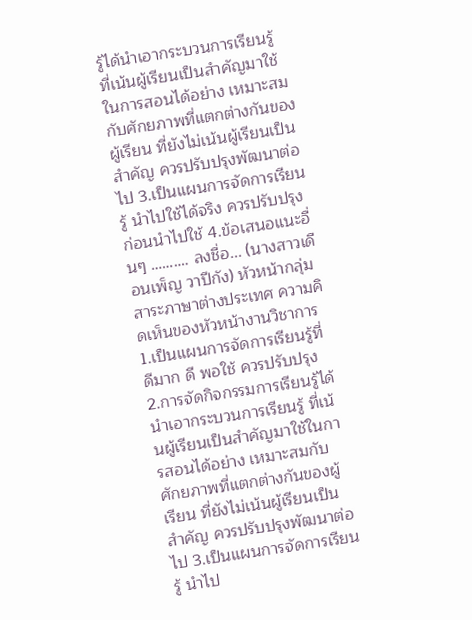รู้ได้นำเอากระบวนการเรียนรู้ ที่เน้นผู้เรียนเป็นสำคัญมาใช้ในการสอนได้อย่าง เหมาะสมกับศักยภาพที่แตกต่างกันของผู้เรียน ที่ยังไม่เน้นผู้เรียนเป็นสำคัญ ควรปรับปรุงพัฒนาต่อไป 3.เป็นแผนการจัดการเรียนรู้ นำไปใช้ได้จริง ควรปรับปรุงก่อนนำไปใช้ 4.ข้อเสนอแนะอื่นๆ ………. ลงชื่อ... (นางสาวเดือนเพ็ญ วาปีกัง) หัวหน้ากลุ่มสาระภาษาต่างประเทศ ความคิดเห็นของหัวหน้างานวิชาการ 1.เป็นแผนการจัดการเรียนรู้ที่ ดีมาก ดี พอใช้ ควรปรับปรุง 2.การจัดกิจกรรมการเรียนรู้ได้นำเอากระบวนการเรียนรู้ ที่เน้นผู้เรียนเป็นสำคัญมาใช้ในการสอนได้อย่าง เหมาะสมกับศักยภาพที่แตกต่างกันของผู้เรียน ที่ยังไม่เน้นผู้เรียนเป็นสำคัญ ควรปรับปรุงพัฒนาต่อไป 3.เป็นแผนการจัดการเรียนรู้ นำไป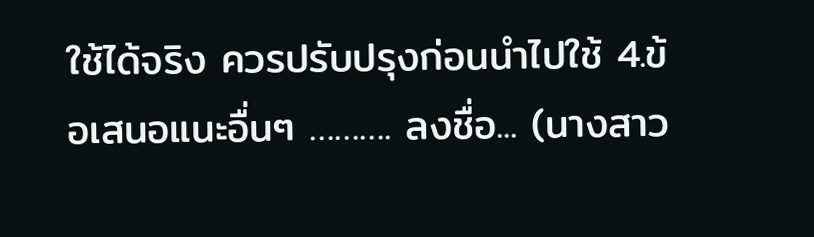ใช้ได้จริง ควรปรับปรุงก่อนนำไปใช้ 4.ข้อเสนอแนะอื่นๆ ………. ลงชื่อ... (นางสาว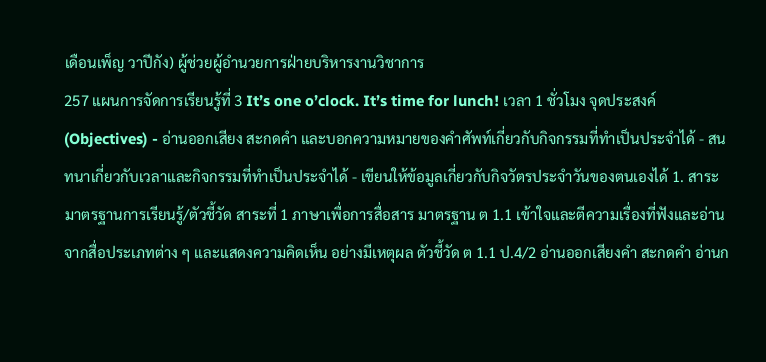เดือนเพ็ญ วาปีกัง) ผู้ช่วยผู้อำนวยการฝ่ายบริหารงานวิชาการ
257 แผนการจัดการเรียนรู้ที่ 3 It’s one o’clock. It’s time for lunch! เวลา 1 ชั่วโมง จุดประสงค์ (Objectives) - อ่านออกเสียง สะกดคำ และบอกความหมายของคำศัพท์เกี่ยวกับกิจกรรมที่ทำเป็นประจำได้ - สนทนาเกี่ยวกับเวลาและกิจกรรมที่ทำเป็นประจำได้ - เขียนให้ข้อมูลเกี่ยวกับกิจวัตรประจำวันของตนเองได้ 1. สาระ มาตรฐานการเรียนรู้/ตัวชี้วัด สาระที่ 1 ภาษาเพื่อการสื่อสาร มาตรฐาน ต 1.1 เข้าใจและตีความเรื่องที่ฟังและอ่านจากสื่อประเภทต่าง ๆ และแสดงความคิดเห็น อย่างมีเหตุผล ตัวชี้วัด ต 1.1 ป.4/2 อ่านออกเสียงคำ สะกดคำ อ่านก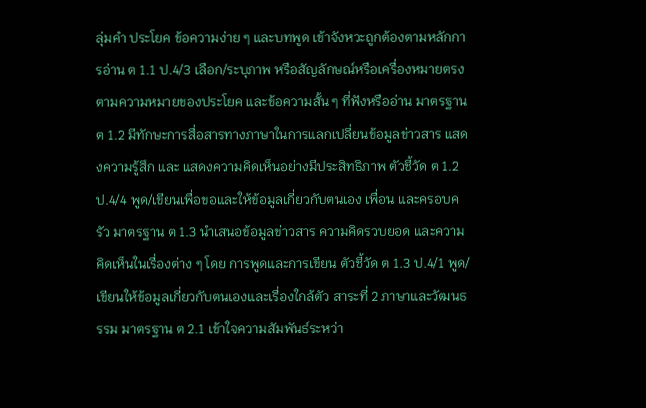ลุ่มคำ ประโยค ข้อความง่าย ๆ และบทพูด เข้าจังหวะถูกต้องตามหลักการอ่าน ต 1.1 ป.4/3 เลือก/ระบุภาพ หรือสัญลักษณ์หรือเครื่องหมายตรงตามความหมายของประโยค และข้อความสั้น ๆ ที่ฟังหรืออ่าน มาตรฐาน ต 1.2 มีทักษะการสื่อสารทางภาษาในการแลกเปลี่ยนข้อมูลข่าวสาร แสดงความรู้สึก และ แสดงความคิดเห็นอย่างมีประสิทธิภาพ ตัวชี้วัด ต 1.2 ป.4/4 พูด/เขียนเพื่อขอและให้ข้อมูลเกี่ยวกับตนเอง เพื่อน และครอบครัว มาตรฐาน ต 1.3 นำเสนอข้อมูลข่าวสาร ความคิดรวบยอด และความคิดเห็นในเรื่องต่าง ๆ โดย การพูดและการเขียน ตัวชี้วัด ต 1.3 ป.4/1 พูด/เขียนให้ข้อมูลเกี่ยวกับตนเองและเรื่องใกล้ตัว สาระที่ 2 ภาษาและวัฒนธรรม มาตรฐาน ต 2.1 เข้าใจความสัมพันธ์ระหว่า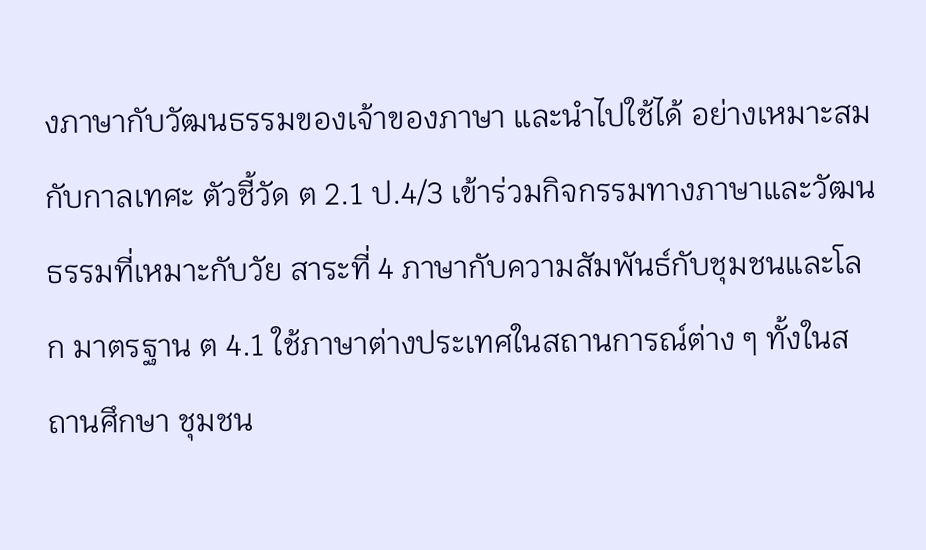งภาษากับวัฒนธรรมของเจ้าของภาษา และนำไปใช้ได้ อย่างเหมาะสมกับกาลเทศะ ตัวชี้วัด ต 2.1 ป.4/3 เข้าร่วมกิจกรรมทางภาษาและวัฒนธรรมที่เหมาะกับวัย สาระที่ 4 ภาษากับความสัมพันธ์กับชุมชนและโลก มาตรฐาน ต 4.1 ใช้ภาษาต่างประเทศในสถานการณ์ต่าง ๆ ทั้งในสถานศึกษา ชุมชน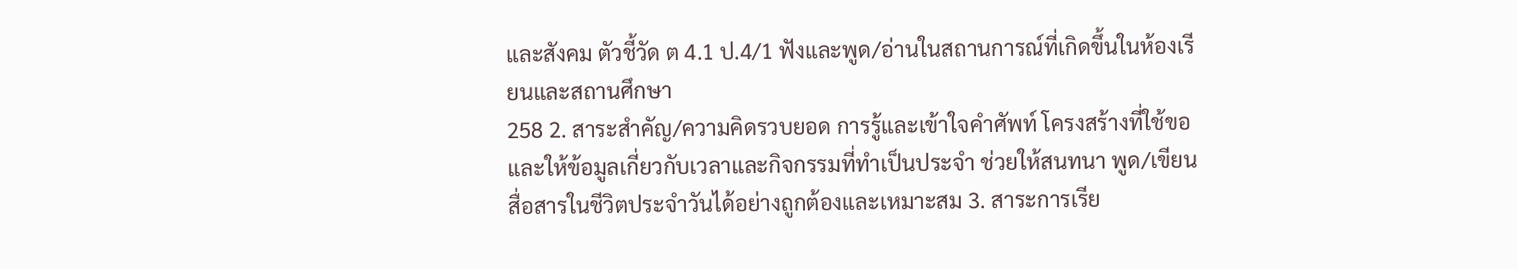และสังคม ตัวชี้วัด ต 4.1 ป.4/1 ฟังและพูด/อ่านในสถานการณ์ที่เกิดขึ้นในห้องเรียนและสถานศึกษา
258 2. สาระสำคัญ/ความคิดรวบยอด การรู้และเข้าใจคำศัพท์ โครงสร้างที่ใช้ขอและให้ข้อมูลเกี่ยวกับเวลาและกิจกรรมที่ทำเป็นประจำ ช่วยให้สนทนา พูด/เขียน สื่อสารในชีวิตประจำวันได้อย่างถูกต้องและเหมาะสม 3. สาระการเรีย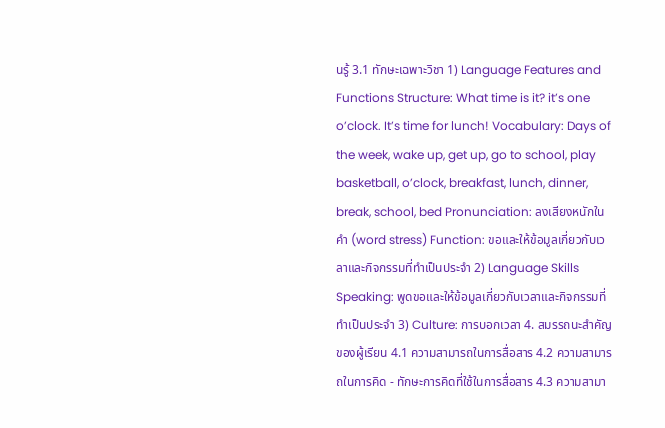นรู้ 3.1 ทักษะเฉพาะวิชา 1) Language Features and Functions Structure: What time is it? it’s one o’clock. It’s time for lunch! Vocabulary: Days of the week, wake up, get up, go to school, play basketball, o’clock, breakfast, lunch, dinner, break, school, bed Pronunciation: ลงเสียงหนักในคำ (word stress) Function: ขอและให้ข้อมูลเกี่ยวกับเวลาและกิจกรรมที่ทำเป็นประจำ 2) Language Skills Speaking: พูดขอและให้ข้อมูลเกี่ยวกับเวลาและกิจกรรมที่ทำเป็นประจำ 3) Culture: การบอกเวลา 4. สมรรถนะสำคัญของผู้เรียน 4.1 ความสามารถในการสื่อสาร 4.2 ความสามารถในการคิด - ทักษะการคิดที่ใช้ในการสื่อสาร 4.3 ความสามา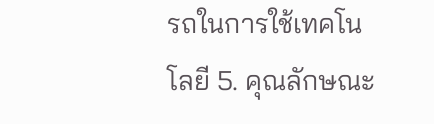รถในการใช้เทคโนโลยี 5. คุณลักษณะ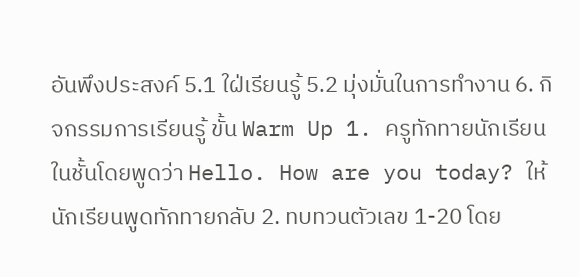อันพึงประสงค์ 5.1 ใฝ่เรียนรู้ 5.2 มุ่งมั่นในการทำงาน 6. กิจกรรมการเรียนรู้ ขั้น Warm Up 1. ครูทักทายนักเรียนในชั้นโดยพูดว่า Hello. How are you today? ให้นักเรียนพูดทักทายกลับ 2. ทบทวนตัวเลข 1-20 โดย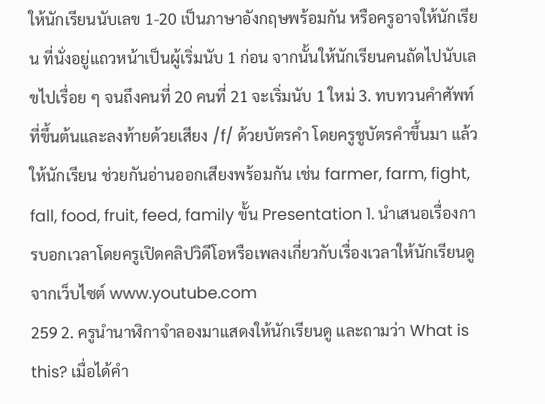ให้นักเรียนนับเลข 1-20 เป็นภาษาอังกฤษพร้อมกัน หรือครูอาจให้นักเรียน ที่นั่งอยู่แถวหน้าเป็นผู้เริ่มนับ 1 ก่อน จากนั้นให้นักเรียนคนถัดไปนับเลขไปเรื่อย ๆ จนถึงคนที่ 20 คนที่ 21 จะเริ่มนับ 1 ใหม่ 3. ทบทวนคำศัพท์ที่ขึ้นต้นและลงท้ายด้วยเสียง /f/ ด้วยบัตรคำ โดยครูชูบัตรคำขึ้นมา แล้วให้นักเรียน ช่วยกันอ่านออกเสียงพร้อมกัน เช่น farmer, farm, fight, fall, food, fruit, feed, family ขั้น Presentation 1. นำเสนอเรื่องการบอกเวลาโดยครูเปิดคลิปวิดีโอหรือเพลงเกี่ยวกับเรื่องเวลาให้นักเรียนดูจากเว็บไซต์ www.youtube.com
259 2. ครูนำนาฬิกาจำลองมาแสดงให้นักเรียนดู และถามว่า What is this? เมื่อได้คำ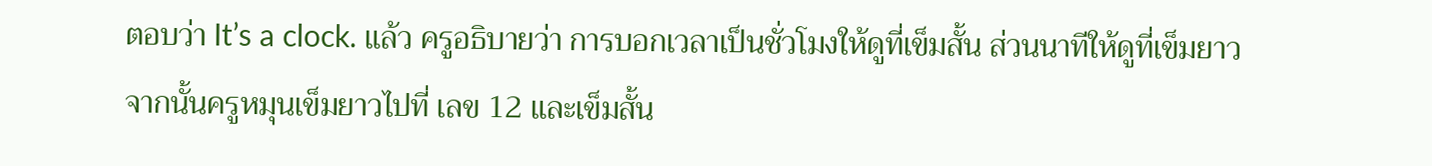ตอบว่า It’s a clock. แล้ว ครูอธิบายว่า การบอกเวลาเป็นชั่วโมงให้ดูที่เข็มสั้น ส่วนนาทีให้ดูที่เข็มยาว จากนั้นครูหมุนเข็มยาวไปที่ เลข 12 และเข็มสั้น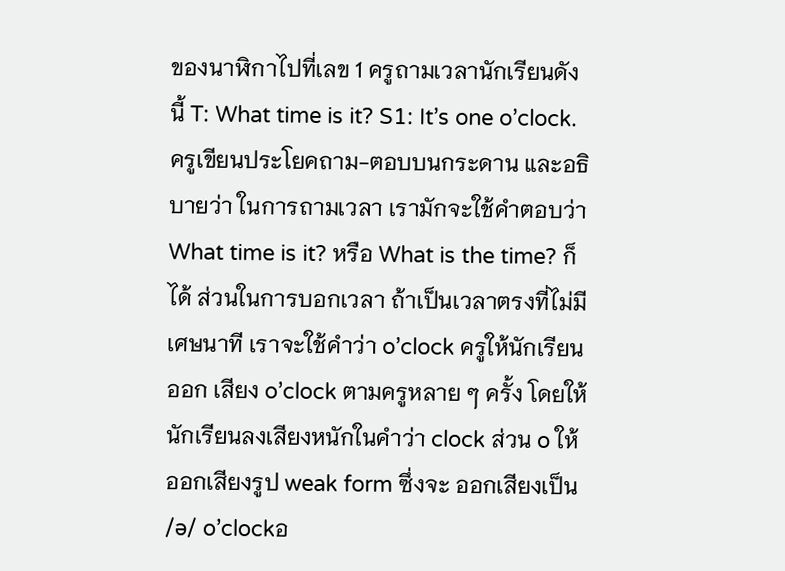ของนาฬิกาไปที่เลข 1 ครูถามเวลานักเรียนดังนี้ T: What time is it? S1: It’s one o’clock. ครูเขียนประโยคถาม-ตอบบนกระดาน และอธิบายว่า ในการถามเวลา เรามักจะใช้คำตอบว่า What time is it? หรือ What is the time? ก็ได้ ส่วนในการบอกเวลา ถ้าเป็นเวลาตรงที่ไม่มีเศษนาที เราจะใช้คำว่า o’clock ครูให้นักเรียนออก เสียง o’clock ตามครูหลาย ๆ ครั้ง โดยให้นักเรียนลงเสียงหนักในคำว่า clock ส่วน o ให้ออกเสียงรูป weak form ซึ่งจะ ออกเสียงเป็น /ə/ o’clockอ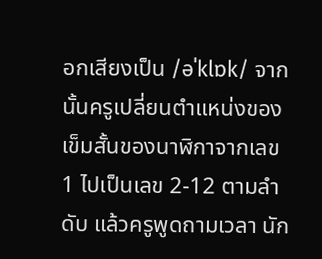อกเสียงเป็น /əˈklɒk/ จากนั้นครูเปลี่ยนตำแหน่งของเข็มสั้นของนาฬิกาจากเลข 1 ไปเป็นเลข 2-12 ตามลำดับ แล้วครูพูดถามเวลา นัก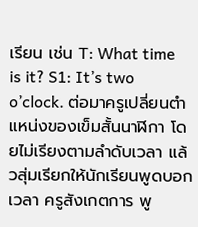เรียน เช่น T: What time is it? S1: It’s two o’clock. ต่อมาครูเปลี่ยนตำแหน่งของเข็มสั้นนาฬิกา โดยไม่เรียงตามลำดับเวลา แล้วสุ่มเรียกให้นักเรียนพูดบอกเวลา ครูสังเกตการ พู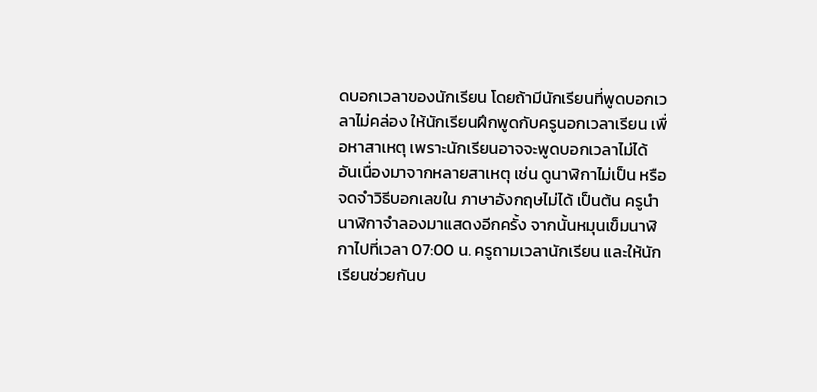ดบอกเวลาของนักเรียน โดยถ้ามีนักเรียนที่พูดบอกเวลาไม่คล่อง ให้นักเรียนฝึกพูดกับครูนอกเวลาเรียน เพื่อหาสาเหตุ เพราะนักเรียนอาจจะพูดบอกเวลาไม่ได้ อันเนื่องมาจากหลายสาเหตุ เช่น ดูนาฬิกาไม่เป็น หรือจดจำวิธีบอกเลขใน ภาษาอังกฤษไม่ได้ เป็นต้น ครูนำนาฬิกาจำลองมาแสดงอีกครั้ง จากนั้นหมุนเข็มนาฬิกาไปที่เวลา 07:00 น. ครูถามเวลานักเรียน และให้นักเรียนช่วยกันบ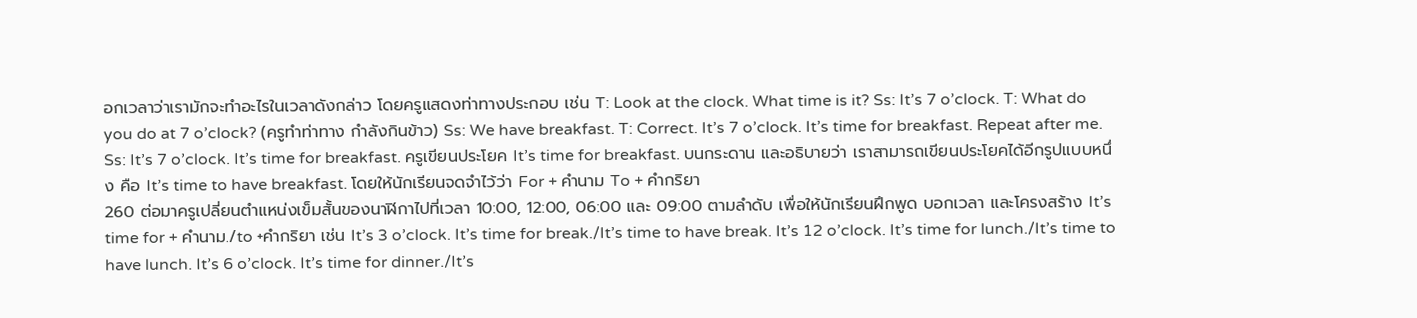อกเวลาว่าเรามักจะทำอะไรในเวลาดังกล่าว โดยครูแสดงท่าทางประกอบ เช่น T: Look at the clock. What time is it? Ss: It’s 7 o’clock. T: What do you do at 7 o’clock? (ครูทำท่าทาง กำลังกินข้าว) Ss: We have breakfast. T: Correct. It’s 7 o’clock. It’s time for breakfast. Repeat after me. Ss: It’s 7 o’clock. It’s time for breakfast. ครูเขียนประโยค It’s time for breakfast. บนกระดาน และอธิบายว่า เราสามารถเขียนประโยคได้อีกรูปแบบหนึ่ง คือ It’s time to have breakfast. โดยให้นักเรียนจดจำไว้ว่า For + คำนาม To + คำกริยา
260 ต่อมาครูเปลี่ยนตำแหน่งเข็มสั้นของนาฬิกาไปที่เวลา 10:00, 12:00, 06:00 และ 09:00 ตามลำดับ เพื่อให้นักเรียนฝึกพูด บอกเวลา และโครงสร้าง It’s time for + คำนาม./to +คำกริยา เช่น It’s 3 o’clock. It’s time for break./It’s time to have break. It’s 12 o’clock. It’s time for lunch./It’s time to have lunch. It’s 6 o’clock. It’s time for dinner./It’s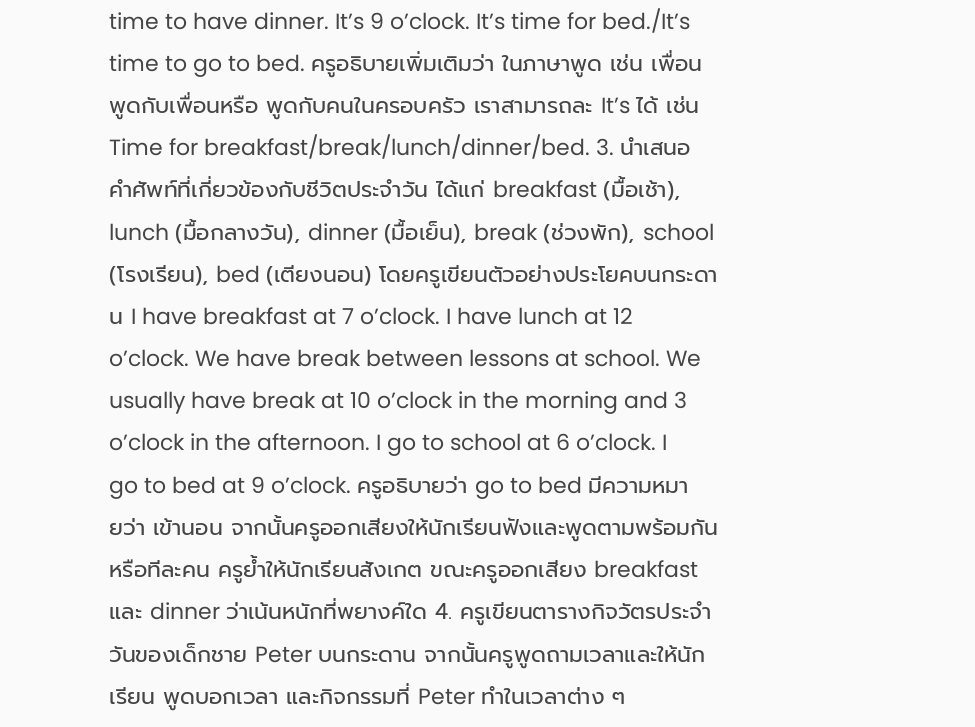time to have dinner. It’s 9 o’clock. It’s time for bed./It’s time to go to bed. ครูอธิบายเพิ่มเติมว่า ในภาษาพูด เช่น เพื่อนพูดกับเพื่อนหรือ พูดกับคนในครอบครัว เราสามารถละ It’s ได้ เช่น Time for breakfast/break/lunch/dinner/bed. 3. นำเสนอคำศัพท์ที่เกี่ยวข้องกับชีวิตประจำวัน ได้แก่ breakfast (มื้อเช้า), lunch (มื้อกลางวัน), dinner (มื้อเย็น), break (ช่วงพัก), school (โรงเรียน), bed (เตียงนอน) โดยครูเขียนตัวอย่างประโยคบนกระดาน I have breakfast at 7 o’clock. I have lunch at 12 o’clock. We have break between lessons at school. We usually have break at 10 o’clock in the morning and 3 o’clock in the afternoon. I go to school at 6 o’clock. I go to bed at 9 o’clock. ครูอธิบายว่า go to bed มีความหมายว่า เข้านอน จากนั้นครูออกเสียงให้นักเรียนฟังและพูดตามพร้อมกัน หรือทีละคน ครูย้ำให้นักเรียนสังเกต ขณะครูออกเสียง breakfast และ dinner ว่าเน้นหนักที่พยางค์ใด 4. ครูเขียนตารางกิจวัตรประจำวันของเด็กชาย Peter บนกระดาน จากนั้นครูพูดถามเวลาและให้นักเรียน พูดบอกเวลา และกิจกรรมที่ Peter ทำในเวลาต่าง ๆ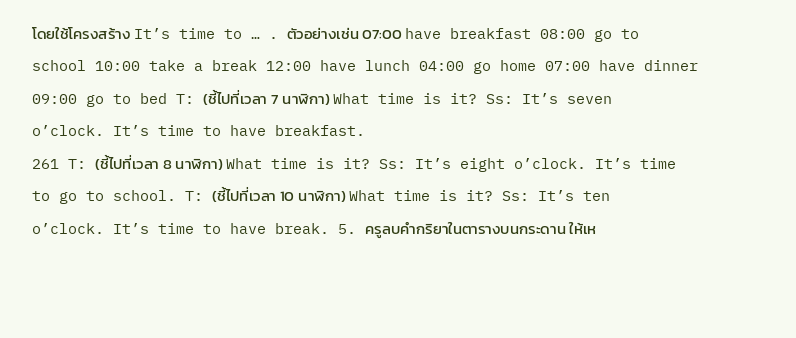โดยใช้โครงสร้าง It’s time to … . ตัวอย่างเช่น 07:00 have breakfast 08:00 go to school 10:00 take a break 12:00 have lunch 04:00 go home 07:00 have dinner 09:00 go to bed T: (ชี้ไปที่เวลา 7 นาฬิกา) What time is it? Ss: It’s seven o’clock. It’s time to have breakfast.
261 T: (ชี้ไปที่เวลา 8 นาฬิกา) What time is it? Ss: It’s eight o’clock. It’s time to go to school. T: (ชี้ไปที่เวลา 10 นาฬิกา) What time is it? Ss: It’s ten o’clock. It’s time to have break. 5. ครูลบคำกริยาในตารางบนกระดาน ให้เห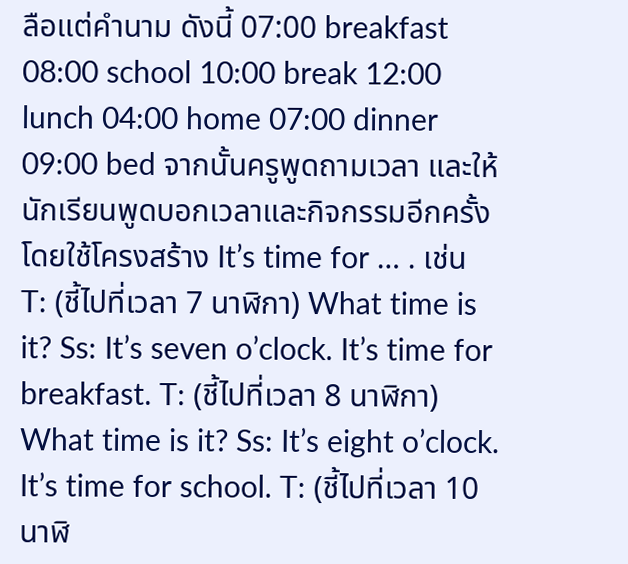ลือแต่คำนาม ดังนี้ 07:00 breakfast 08:00 school 10:00 break 12:00 lunch 04:00 home 07:00 dinner 09:00 bed จากนั้นครูพูดถามเวลา และให้นักเรียนพูดบอกเวลาและกิจกรรมอีกครั้ง โดยใช้โครงสร้าง It’s time for … . เช่น T: (ชี้ไปที่เวลา 7 นาฬิกา) What time is it? Ss: It’s seven o’clock. It’s time for breakfast. T: (ชี้ไปที่เวลา 8 นาฬิกา) What time is it? Ss: It’s eight o’clock. It’s time for school. T: (ชี้ไปที่เวลา 10 นาฬิ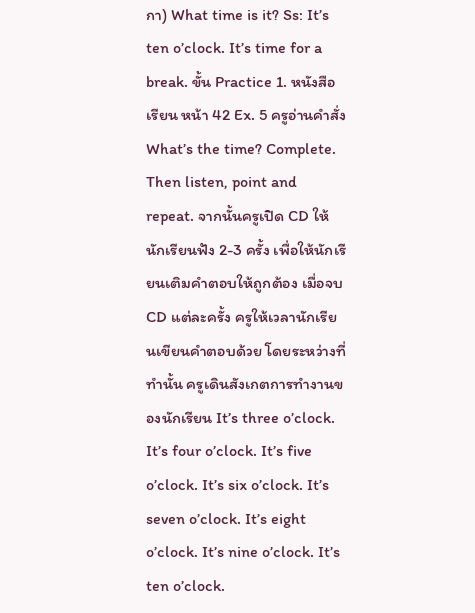กา) What time is it? Ss: It’s ten o’clock. It’s time for a break. ขั้น Practice 1. หนังสือเรียน หน้า 42 Ex. 5 ครูอ่านคำสั่ง What’s the time? Complete. Then listen, point and repeat. จากนั้นครูเปิด CD ให้นักเรียนฟัง 2-3 ครั้ง เพื่อให้นักเรียนเติมคำตอบให้ถูกต้อง เมื่อจบ CD แต่ละครั้ง ครูให้เวลานักเรียนเขียนคำตอบด้วย โดยระหว่างที่ทำนั้น ครูเดินสังเกตการทำงานของนักเรียน It’s three o’clock. It’s four o’clock. It’s five o’clock. It’s six o’clock. It’s seven o’clock. It’s eight o’clock. It’s nine o’clock. It’s ten o’clock.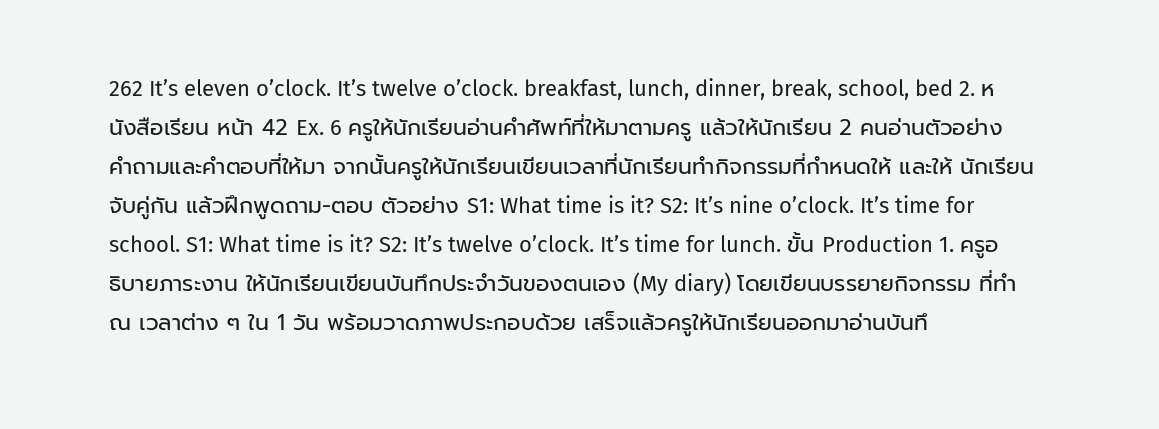262 It’s eleven o’clock. It’s twelve o’clock. breakfast, lunch, dinner, break, school, bed 2. หนังสือเรียน หน้า 42 Ex. 6 ครูให้นักเรียนอ่านคำศัพท์ที่ให้มาตามครู แล้วให้นักเรียน 2 คนอ่านตัวอย่าง คำถามและคำตอบที่ให้มา จากนั้นครูให้นักเรียนเขียนเวลาที่นักเรียนทำกิจกรรมที่กำหนดให้ และให้ นักเรียนจับคู่กัน แล้วฝึกพูดถาม-ตอบ ตัวอย่าง S1: What time is it? S2: It’s nine o’clock. It’s time for school. S1: What time is it? S2: It’s twelve o’clock. It’s time for lunch. ขั้น Production 1. ครูอธิบายภาระงาน ให้นักเรียนเขียนบันทึกประจำวันของตนเอง (My diary) โดยเขียนบรรยายกิจกรรม ที่ทำ ณ เวลาต่าง ๆ ใน 1 วัน พร้อมวาดภาพประกอบด้วย เสร็จแล้วครูให้นักเรียนออกมาอ่านบันทึ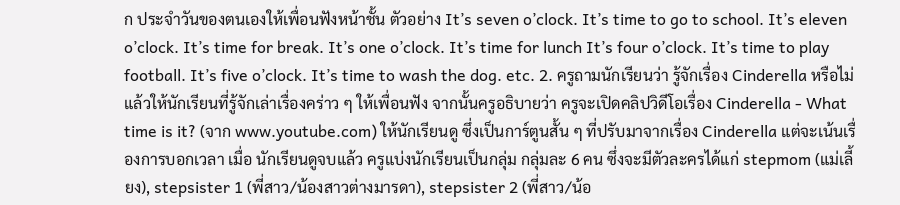ก ประจำวันของตนเองให้เพื่อนฟังหน้าชั้น ตัวอย่าง It’s seven o’clock. It’s time to go to school. It’s eleven o’clock. It’s time for break. It’s one o’clock. It’s time for lunch It’s four o’clock. It’s time to play football. It’s five o’clock. It’s time to wash the dog. etc. 2. ครูถามนักเรียนว่า รู้จักเรื่อง Cinderella หรือไม่ แล้วให้นักเรียนที่รู้จักเล่าเรื่องคร่าว ๆ ให้เพื่อนฟัง จากนั้นครูอธิบายว่า ครูจะเปิดคลิปวิดีโอเรื่อง Cinderella - What time is it? (จาก www.youtube.com) ให้นักเรียนดู ซึ่งเป็นการ์ตูนสั้น ๆ ที่ปรับมาจากเรื่อง Cinderella แต่จะเน้นเรื่องการบอกเวลา เมื่อ นักเรียนดูจบแล้ว ครูแบ่งนักเรียนเป็นกลุ่ม กลุ่มละ 6 คน ซึ่งจะมีตัวละครได้แก่ stepmom (แม่เลี้ยง), stepsister 1 (พี่สาว/น้องสาวต่างมารดา), stepsister 2 (พี่สาว/น้อ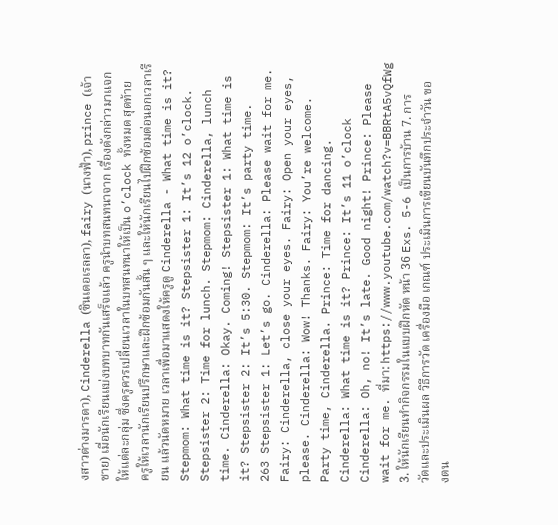งสาวต่างมารดา), Cinderella (ซินเดอเรลลา), fairy (นางฟ้า), prince (เจ้าชาย) เมื่อนักเรียนแบ่งบทบาทกันเสร็จแล้ว ครูนำบทสนทนาจาก เรื่องดังกล่าวมาแจกให้แต่ละกลุ่ม ซึ่งครูควรเปลี่ยนเวลาในบทสนทนาให้เป็น o’clock ทั้งหมด สุดท้าย ครูให้เวลานักเรียนปรึกษาและฝึกซ้อมกันสั้น ๆ และให้นักเรียนไปฝึกซ้อมต่อนอกเวลาเรียน แล้วนัดหมาย เวลาเพื่อมาแสดงให้ครูดู Cinderella - What time is it? Stepmom: What time is it? Stepsister 1: It’s 12 o’clock. Stepsister 2: Time for lunch. Stepmom: Cinderella, lunch time. Cinderella: Okay. Coming! Stepsister 1: What time is it? Stepsister 2: It’s 5:30. Stepmom: It’s party time.
263 Stepsister 1: Let’s go. Cinderella: Please wait for me. Fairy: Cinderella, close your eyes. Fairy: Open your eyes, please. Cinderella: Wow! Thanks. Fairy: You’re welcome. Party time, Cinderella. Prince: Time for dancing. Cinderella: What time is it? Prince: It’s 11 o’clock Cinderella: Oh, no! It’s late. Good night! Prince: Please wait for me. ที่มา: https://www.youtube.com/watch?v=BBRtA5vQfWg 3. ให้นักเรียนทำกิจกรรมในแบบฝึกหัด หน้า 36 Exs. 5-6 เป็นการบ้าน 7. การวัดและประเมินผล วิธีการวัด เครื่องมือ เกณฑ์ ประเมินการเขียนบันทึกประจำวัน ของตน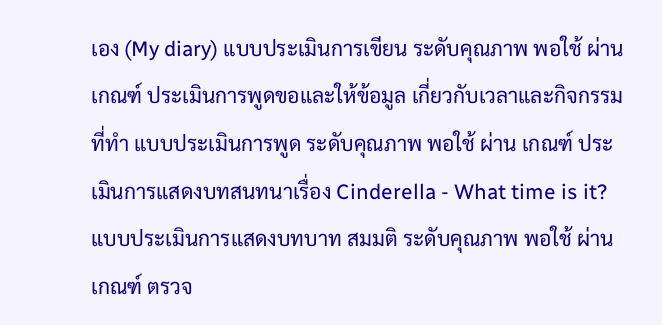เอง (My diary) แบบประเมินการเขียน ระดับคุณภาพ พอใช้ ผ่าน เกณฑ์ ประเมินการพูดขอและให้ข้อมูล เกี่ยวกับเวลาและกิจกรรมที่ทำ แบบประเมินการพูด ระดับคุณภาพ พอใช้ ผ่าน เกณฑ์ ประเมินการแสดงบทสนทนาเรื่อง Cinderella - What time is it? แบบประเมินการแสดงบทบาท สมมติ ระดับคุณภาพ พอใช้ ผ่าน เกณฑ์ ตรวจ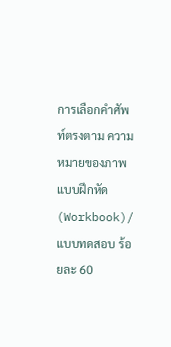การเลือกคำศัพท์ตรงตาม ความหมายของภาพ แบบฝึกหัด (Workbook)/ แบบทดสอบ ร้อยละ 60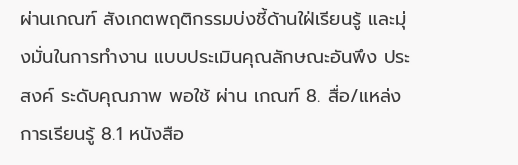ผ่านเกณฑ์ สังเกตพฤติกรรมบ่งชี้ด้านใฝ่เรียนรู้ และมุ่งมั่นในการทำงาน แบบประเมินคุณลักษณะอันพึง ประสงค์ ระดับคุณภาพ พอใช้ ผ่าน เกณฑ์ 8. สื่อ/แหล่งการเรียนรู้ 8.1 หนังสือ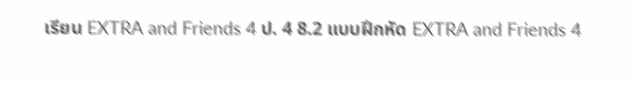เรียน EXTRA and Friends 4 ป. 4 8.2 แบบฝึกหัด EXTRA and Friends 4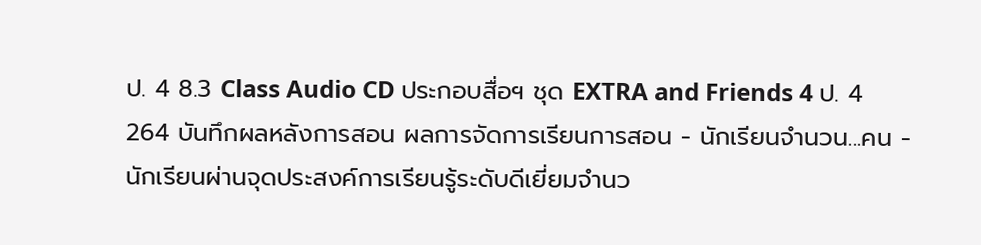ป. 4 8.3 Class Audio CD ประกอบสื่อฯ ชุด EXTRA and Friends 4 ป. 4
264 บันทึกผลหลังการสอน ผลการจัดการเรียนการสอน - นักเรียนจำนวน...คน - นักเรียนผ่านจุดประสงค์การเรียนรู้ระดับดีเยี่ยมจำนว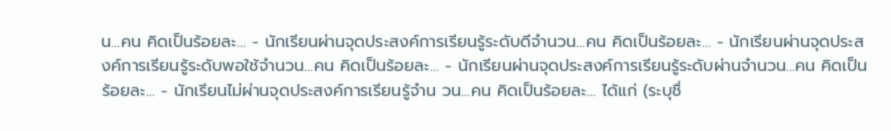น...คน คิดเป็นร้อยละ... - นักเรียนผ่านจุดประสงค์การเรียนรู้ระดับดีจำนวน...คน คิดเป็นร้อยละ... - นักเรียนผ่านจุดประสงค์การเรียนรู้ระดับพอใช้จำนวน...คน คิดเป็นร้อยละ... - นักเรียนผ่านจุดประสงค์การเรียนรู้ระดับผ่านจำนวน...คน คิดเป็นร้อยละ... - นักเรียนไม่ผ่านจุดประสงค์การเรียนรู้จำน วน...คน คิดเป็นร้อยละ... ได้แก่ (ระบุชื่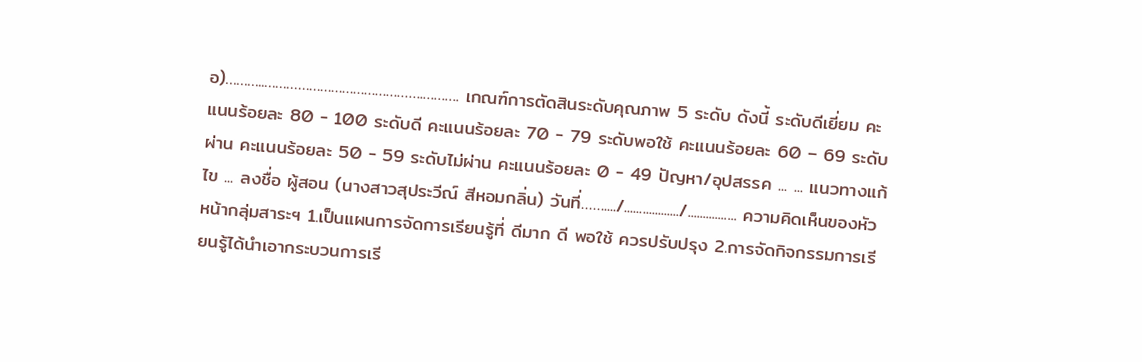อ)………..…………………………………….………. เกณฑ์การตัดสินระดับคุณภาพ 5 ระดับ ดังนี้ ระดับดีเยี่ยม คะแนนร้อยละ 80 - 100 ระดับดี คะแนนร้อยละ 70 - 79 ระดับพอใช้ คะแนนร้อยละ 60 – 69 ระดับผ่าน คะแนนร้อยละ 50 - 59 ระดับไม่ผ่าน คะแนนร้อยละ 0 - 49 ปัญหา/อุปสรรค ... ... แนวทางแก้ไข ... ลงชื่อ ผู้สอน (นางสาวสุประวีณ์ สีหอมกลิ่น) วันที่……..../................../................ ความคิดเห็นของหัวหน้ากลุ่มสาระฯ 1.เป็นแผนการจัดการเรียนรู้ที่ ดีมาก ดี พอใช้ ควรปรับปรุง 2.การจัดกิจกรรมการเรียนรู้ได้นำเอากระบวนการเรี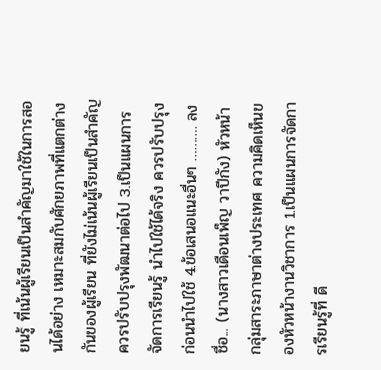ยนรู้ ที่เน้นผู้เรียนเป็นสำคัญมาใช้ในการสอนได้อย่าง เหมาะสมกับศักยภาพที่แตกต่างกันของผู้เรียน ที่ยังไม่เน้นผู้เรียนเป็นสำคัญ ควรปรับปรุงพัฒนาต่อไป 3.เป็นแผนการจัดการเรียนรู้ นำไปใช้ได้จริง ควรปรับปรุงก่อนนำไปใช้ 4.ข้อเสนอแนะอื่นๆ ………. ลงชื่อ... (นางสาวเดือนเพ็ญ วาปีกัง) หัวหน้ากลุ่มสาระภาษาต่างประเทศ ความคิดเห็นของหัวหน้างานวิชาการ 1.เป็นแผนการจัดการเรียนรู้ที่ ดี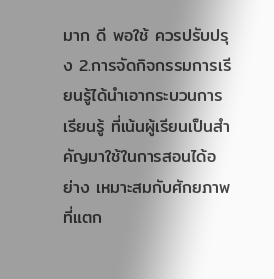มาก ดี พอใช้ ควรปรับปรุง 2.การจัดกิจกรรมการเรียนรู้ได้นำเอากระบวนการเรียนรู้ ที่เน้นผู้เรียนเป็นสำคัญมาใช้ในการสอนได้อย่าง เหมาะสมกับศักยภาพที่แตก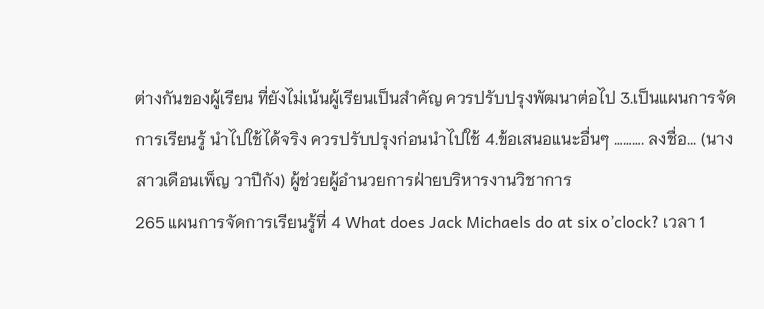ต่างกันของผู้เรียน ที่ยังไม่เน้นผู้เรียนเป็นสำคัญ ควรปรับปรุงพัฒนาต่อไป 3.เป็นแผนการจัดการเรียนรู้ นำไปใช้ได้จริง ควรปรับปรุงก่อนนำไปใช้ 4.ข้อเสนอแนะอื่นๆ ………. ลงชื่อ... (นางสาวเดือนเพ็ญ วาปีกัง) ผู้ช่วยผู้อำนวยการฝ่ายบริหารงานวิชาการ
265 แผนการจัดการเรียนรู้ที่ 4 What does Jack Michaels do at six o’clock? เวลา 1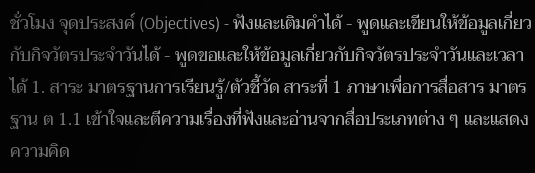ชั่วโมง จุดประสงค์ (Objectives) - ฟังและเติมคำได้ - พูดและเขียนให้ข้อมูลเกี่ยวกับกิจวัตรประจำวันได้ - พูดขอและให้ข้อมูลเกี่ยวกับกิจวัตรประจำวันและเวลาได้ 1. สาระ มาตรฐานการเรียนรู้/ตัวชี้วัด สาระที่ 1 ภาษาเพื่อการสื่อสาร มาตรฐาน ต 1.1 เข้าใจและตีความเรื่องที่ฟังและอ่านจากสื่อประเภทต่าง ๆ และแสดงความคิด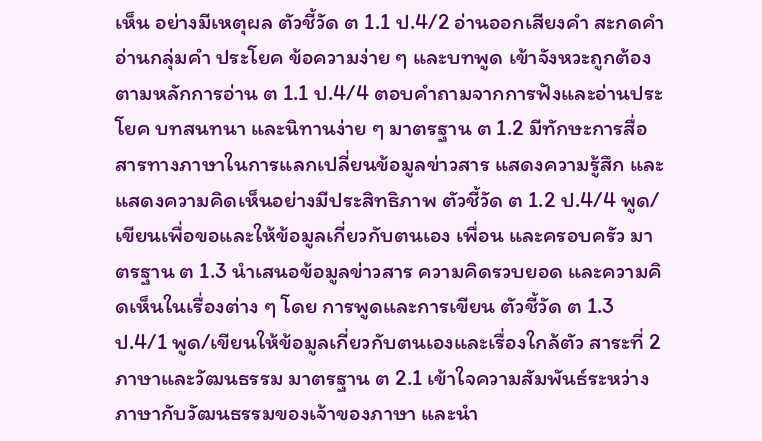เห็น อย่างมีเหตุผล ตัวชี้วัด ต 1.1 ป.4/2 อ่านออกเสียงคำ สะกดคำ อ่านกลุ่มคำ ประโยค ข้อความง่าย ๆ และบทพูด เข้าจังหวะถูกต้องตามหลักการอ่าน ต 1.1 ป.4/4 ตอบคำถามจากการฟังและอ่านประโยค บทสนทนา และนิทานง่าย ๆ มาตรฐาน ต 1.2 มีทักษะการสื่อสารทางภาษาในการแลกเปลี่ยนข้อมูลข่าวสาร แสดงความรู้สึก และ แสดงความคิดเห็นอย่างมีประสิทธิภาพ ตัวชี้วัด ต 1.2 ป.4/4 พูด/เขียนเพื่อขอและให้ข้อมูลเกี่ยวกับตนเอง เพื่อน และครอบครัว มาตรฐาน ต 1.3 นำเสนอข้อมูลข่าวสาร ความคิดรวบยอด และความคิดเห็นในเรื่องต่าง ๆ โดย การพูดและการเขียน ตัวชี้วัด ต 1.3 ป.4/1 พูด/เขียนให้ข้อมูลเกี่ยวกับตนเองและเรื่องใกล้ตัว สาระที่ 2 ภาษาและวัฒนธรรม มาตรฐาน ต 2.1 เข้าใจความสัมพันธ์ระหว่างภาษากับวัฒนธรรมของเจ้าของภาษา และนำ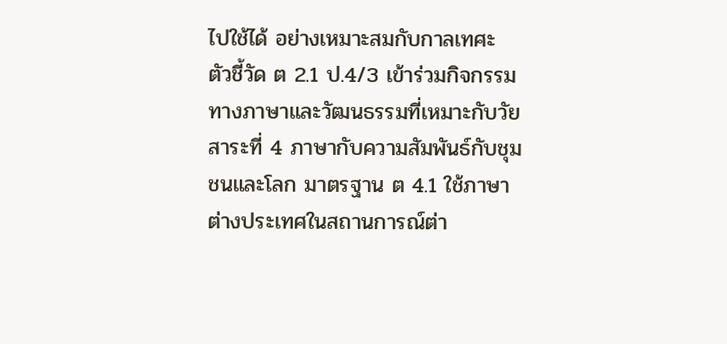ไปใช้ได้ อย่างเหมาะสมกับกาลเทศะ ตัวชี้วัด ต 2.1 ป.4/3 เข้าร่วมกิจกรรมทางภาษาและวัฒนธรรมที่เหมาะกับวัย สาระที่ 4 ภาษากับความสัมพันธ์กับชุมชนและโลก มาตรฐาน ต 4.1 ใช้ภาษาต่างประเทศในสถานการณ์ต่า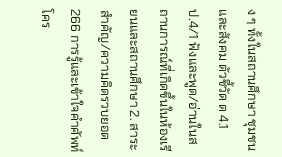ง ๆ ทั้งในสถานศึกษา ชุมชน และสังคม ตัวชี้วัด ต 4.1 ป.4/1 ฟังและพูด/อ่านในสถานการณ์ที่เกิดขึ้นในห้องเรียนและสถานศึกษา 2. สาระสำคัญ/ความคิดรวบยอด
266 การรู้และเข้าใจคำศัพท์ โคร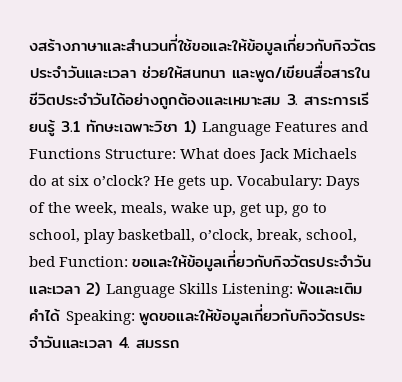งสร้างภาษาและสำนวนที่ใช้ขอและให้ข้อมูลเกี่ยวกับกิจวัตรประจำวันและเวลา ช่วยให้สนทนา และพูด/เขียนสื่อสารในชีวิตประจำวันได้อย่างถูกต้องและเหมาะสม 3. สาระการเรียนรู้ 3.1 ทักษะเฉพาะวิชา 1) Language Features and Functions Structure: What does Jack Michaels do at six o’clock? He gets up. Vocabulary: Days of the week, meals, wake up, get up, go to school, play basketball, o’clock, break, school, bed Function: ขอและให้ข้อมูลเกี่ยวกับกิจวัตรประจำวันและเวลา 2) Language Skills Listening: ฟังและเติมคำได้ Speaking: พูดขอและให้ข้อมูลเกี่ยวกับกิจวัตรประจำวันและเวลา 4. สมรรถ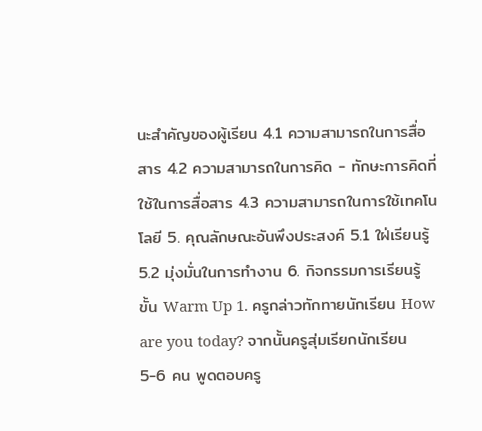นะสำคัญของผู้เรียน 4.1 ความสามารถในการสื่อสาร 4.2 ความสามารถในการคิด - ทักษะการคิดที่ใช้ในการสื่อสาร 4.3 ความสามารถในการใช้เทคโนโลยี 5. คุณลักษณะอันพึงประสงค์ 5.1 ใฝ่เรียนรู้ 5.2 มุ่งมั่นในการทำงาน 6. กิจกรรมการเรียนรู้ ขั้น Warm Up 1. ครูกล่าวทักทายนักเรียน How are you today? จากนั้นครูสุ่มเรียกนักเรียน 5-6 คน พูดตอบครู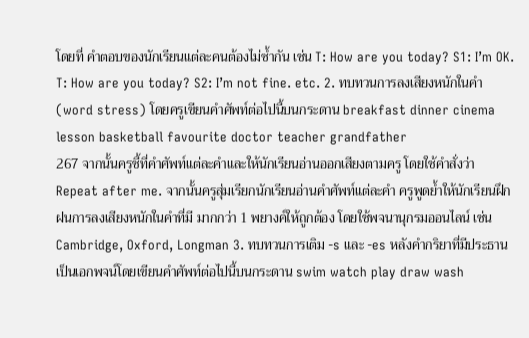โดยที่ คำตอบของนักเรียนแต่ละคนต้องไม่ซ้ำกัน เช่น T: How are you today? S1: I’m OK. T: How are you today? S2: I’m not fine. etc. 2. ทบทวนการลงเสียงหนักในคำ (word stress) โดยครูเขียนคำศัพท์ต่อไปนี้บนกระดาน breakfast dinner cinema lesson basketball favourite doctor teacher grandfather
267 จากนั้นครูชี้ที่คำศัพท์แต่ละคำและให้นักเรียนอ่านออกเสียงตามครู โดยใช้คำสั่งว่า Repeat after me. จากนั้นครูสุ่มเรียกนักเรียนอ่านคำศัพท์แต่ละคำ ครูพูดย้ำให้นักเรียนฝึกฝนการลงเสียงหนักในคำที่มี มากกว่า 1 พยางค์ให้ถูกต้อง โดยใช้พจนานุกรมออนไลน์ เช่น Cambridge, Oxford, Longman 3. ทบทวนการเติม -s และ -es หลังคำกริยาที่มีประธานเป็นเอกพจน์โดยเขียนคำศัพท์ต่อไปนี้บนกระดาน swim watch play draw wash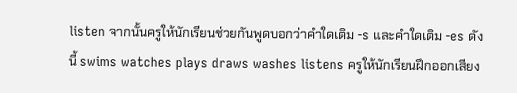listen จากนั้นครูให้นักเรียนช่วยกันพูดบอกว่าคำใดเติม -s และคำใดเติม -es ดังนี้ swims watches plays draws washes listens ครูให้นักเรียนฝึกออกเสียง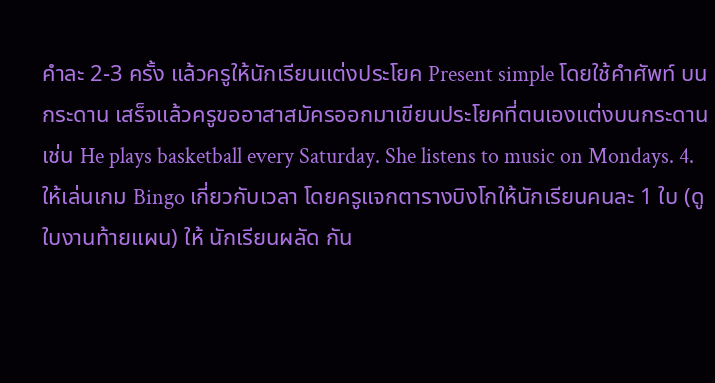คำละ 2-3 ครั้ง แล้วครูให้นักเรียนแต่งประโยค Present simple โดยใช้คำศัพท์ บนกระดาน เสร็จแล้วครูขออาสาสมัครออกมาเขียนประโยคที่ตนเองแต่งบนกระดาน เช่น He plays basketball every Saturday. She listens to music on Mondays. 4. ให้เล่นเกม Bingo เกี่ยวกับเวลา โดยครูแจกตารางบิงโกให้นักเรียนคนละ 1 ใบ (ดูใบงานท้ายแผน) ให้ นักเรียนผลัด กัน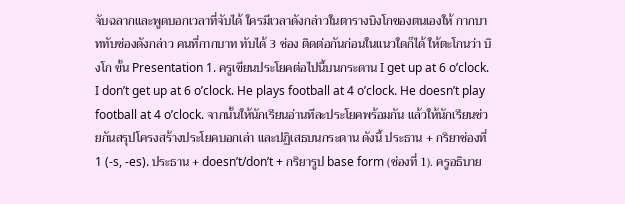จับฉลากและพูดบอกเวลาที่จับได้ ใครมีเวลาดังกล่าวในตารางบิงโกของตนเองให้ กากบาททับช่องดังกล่าว คนที่กากบาท ทับได้ 3 ช่อง ติดต่อกันก่อนในแนวใดก็ได้ ให้ตะโกนว่า บิงโก ขั้น Presentation 1. ครูเขียนประโยคต่อไปนี้บนกระดาน I get up at 6 o’clock. I don’t get up at 6 o’clock. He plays football at 4 o’clock. He doesn’t play football at 4 o’clock. จากนั้นให้นักเรียนอ่านทีละประโยคพร้อมกัน แล้วให้นักเรียนช่วยกันสรุปโครงสร้างประโยคบอกเล่า และปฏิเสธบนกระดาน ดังนี้ ประธาน + กริยาช่องที่ 1 (-s, -es). ประธาน + doesn’t/don’t + กริยารูป base form (ช่องที่ 1). ครูอธิบาย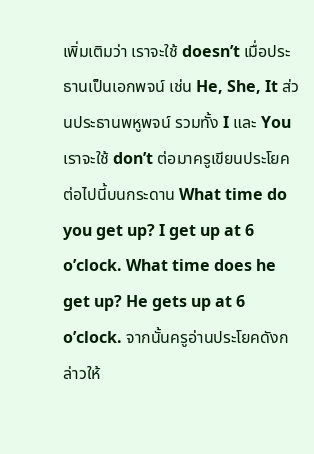เพิ่มเติมว่า เราจะใช้ doesn’t เมื่อประธานเป็นเอกพจน์ เช่น He, She, It ส่วนประธานพหูพจน์ รวมทั้ง I และ You เราจะใช้ don’t ต่อมาครูเขียนประโยคต่อไปนี้บนกระดาน What time do you get up? I get up at 6 o’clock. What time does he get up? He gets up at 6 o’clock. จากนั้นครูอ่านประโยคดังกล่าวให้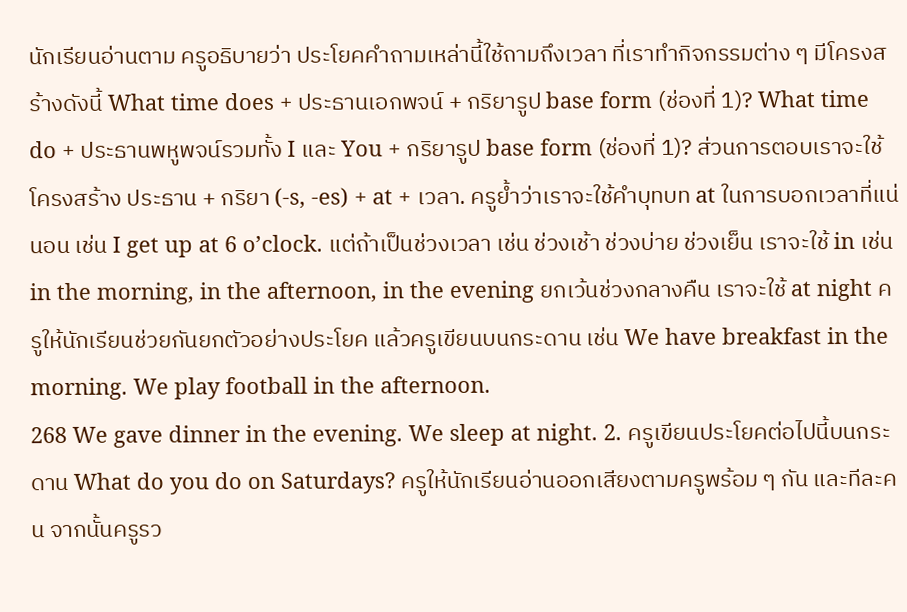นักเรียนอ่านตาม ครูอธิบายว่า ประโยคคำถามเหล่านี้ใช้ถามถึงเวลา ที่เราทำกิจกรรมต่าง ๆ มีโครงสร้างดังนี้ What time does + ประธานเอกพจน์ + กริยารูป base form (ช่องที่ 1)? What time do + ประธานพหูพจน์รวมทั้ง I และ You + กริยารูป base form (ช่องที่ 1)? ส่วนการตอบเราจะใช้โครงสร้าง ประธาน + กริยา (-s, -es) + at + เวลา. ครูย้ำว่าเราจะใช้คำบุทบท at ในการบอกเวลาที่แน่นอน เช่น I get up at 6 o’clock. แต่ถ้าเป็นช่วงเวลา เช่น ช่วงเช้า ช่วงบ่าย ช่วงเย็น เราจะใช้ in เช่น in the morning, in the afternoon, in the evening ยกเว้นช่วงกลางคืน เราจะใช้ at night ครูให้นักเรียนช่วยกันยกตัวอย่างประโยค แล้วครูเขียนบนกระดาน เช่น We have breakfast in the morning. We play football in the afternoon.
268 We gave dinner in the evening. We sleep at night. 2. ครูเขียนประโยคต่อไปนี้บนกระดาน What do you do on Saturdays? ครูให้นักเรียนอ่านออกเสียงตามครูพร้อม ๆ กัน และทีละคน จากนั้นครูรว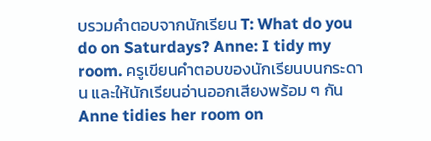บรวมคำตอบจากนักเรียน T: What do you do on Saturdays? Anne: I tidy my room. ครูเขียนคำตอบของนักเรียนบนกระดาน และให้นักเรียนอ่านออกเสียงพร้อม ๆ กัน Anne tidies her room on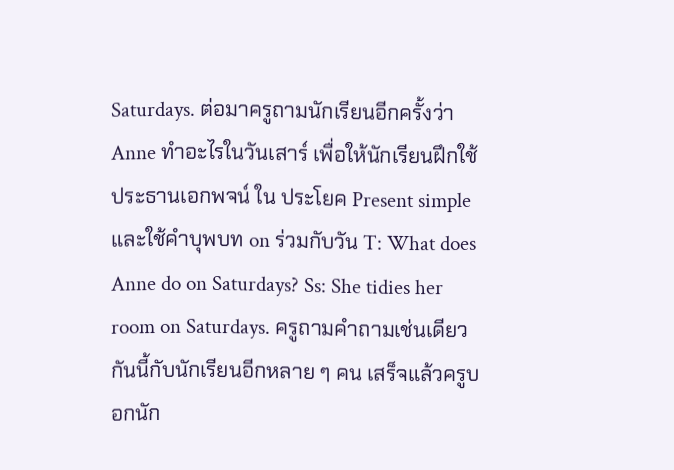Saturdays. ต่อมาครูถามนักเรียนอีกครั้งว่า Anne ทำอะไรในวันเสาร์ เพื่อให้นักเรียนฝึกใช้ประธานเอกพจน์ ใน ประโยค Present simple และใช้คำบุพบท on ร่วมกับวัน T: What does Anne do on Saturdays? Ss: She tidies her room on Saturdays. ครูถามคำถามเช่นเดียวกันนี้กับนักเรียนอีกหลาย ๆ คน เสร็จแล้วครูบอกนัก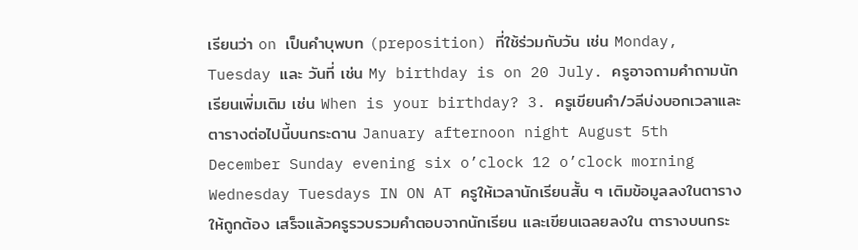เรียนว่า on เป็นคำบุพบท (preposition) ที่ใช้ร่วมกับวัน เช่น Monday, Tuesday และ วันที่ เช่น My birthday is on 20 July. ครูอาจถามคำถามนักเรียนเพิ่มเติม เช่น When is your birthday? 3. ครูเขียนคำ/วลีบ่งบอกเวลาและตารางต่อไปนี้บนกระดาน January afternoon night August 5th December Sunday evening six o’clock 12 o’clock morning Wednesday Tuesdays IN ON AT ครูให้เวลานักเรียนสั้น ๆ เติมข้อมูลลงในตารางให้ถูกต้อง เสร็จแล้วครูรวบรวมคำตอบจากนักเรียน และเขียนเฉลยลงใน ตารางบนกระ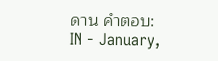ดาน คำตอบ: IN - January,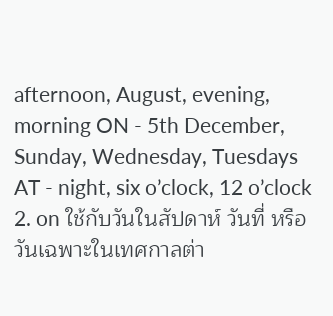afternoon, August, evening, morning ON - 5th December, Sunday, Wednesday, Tuesdays AT - night, six o’clock, 12 o’clock 2. on ใช้กับวันในสัปดาห์ วันที่ หรือวันเฉพาะในเทศกาลต่า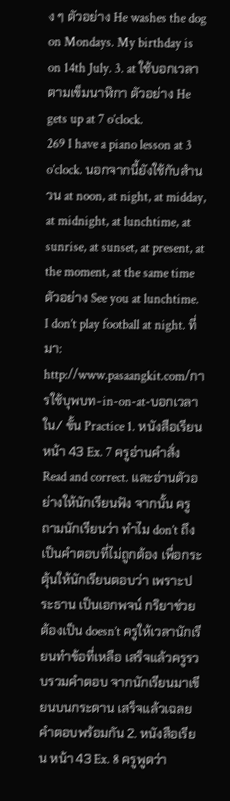ง ๆ ตัวอย่าง He washes the dog on Mondays. My birthday is on 14th July. 3. at ใช้บอกเวลาตามเข็มนาฬิกา ตัวอย่าง He gets up at 7 o’clock.
269 I have a piano lesson at 3 o’clock. นอกจากนี้ยังใช้กับสำนวน at noon, at night, at midday, at midnight, at lunchtime, at sunrise, at sunset, at present, at the moment, at the same time ตัวอย่าง See you at lunchtime. I don’t play football at night. ที่มา: http://www.pasaangkit.com/การใช้บุพบท-in-on-at-บอกเวลาใน/ ขั้น Practice 1. หนังสือเรียน หน้า 43 Ex. 7 ครูอ่านคำสั่ง Read and correct. และอ่านตัวอย่างให้นักเรียนฟัง จากนั้น ครูถามนักเรียนว่า ทำไม don’t ถึงเป็นคำตอบที่ไม่ถูกต้อง เพื่อกระตุ้นให้นักเรียนตอบว่า เพราะประธาน เป็นเอกพจน์ กริยาช่วยต้องเป็น doesn’t ครูให้เวลานักเรียนทำข้อที่เหลือ เสร็จแล้วครูรวบรวมคำตอบ จากนักเรียนมาเขียนบนกระดาน เสร็จแล้วเฉลยคำตอบพร้อมกัน 2. หนังสือเรียน หน้า 43 Ex. 8 ครูพูดว่า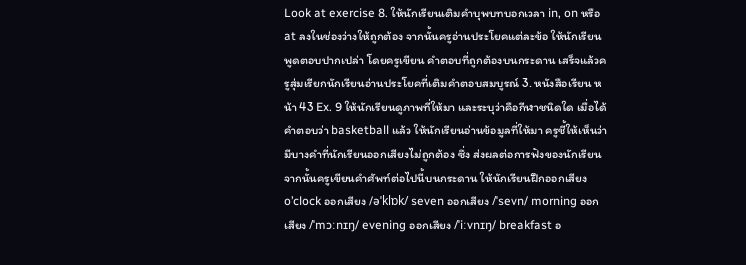Look at exercise 8. ให้นักเรียนเติมคำบุพบทบอกเวลา in, on หรือ at ลงในช่องว่างให้ถูกต้อง จากนั้นครูอ่านประโยคแต่ละข้อ ให้นักเรียนพูดตอบปากเปล่า โดยครูเขียน คำตอบที่ถูกต้องบนกระดาน เสร็จแล้วครูสุ่มเรียกนักเรียนอ่านประโยคที่เติมคำตอบสมบูรณ์ 3. หนังสือเรียน หน้า 43 Ex. 9 ให้นักเรียนดูภาพที่ให้มา และระบุว่าคือกีฬาชนิดใด เมื่อได้คำตอบว่า basketball แล้ว ให้นักเรียนอ่านข้อมูลที่ให้มา ครูชี้ให้เห็นว่า มีบางคำที่นักเรียนออกเสียงไม่ถูกต้อง ซึ่ง ส่งผลต่อการฟังของนักเรียน จากนั้นครูเขียนคำศัพท์ต่อไปนี้บนกระดาน ให้นักเรียนฝึกออกเสียง o’clock ออกเสียง /əˈklɒk/ seven ออกเสียง /ˈsevn/ morning ออกเสียง /ˈmɔːnɪŋ/ evening ออกเสียง /ˈiːvnɪŋ/ breakfast อ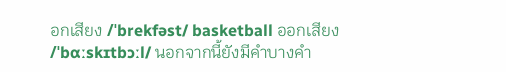อกเสียง /ˈbrekfəst/ basketball ออกเสียง /ˈbɑːskɪtbɔːl/ นอกจากนี้ยังมีคำบางคำ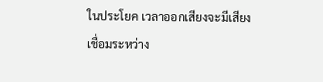ในประโยค เวลาออกเสียงจะมีเสียงเชื่อมระหว่าง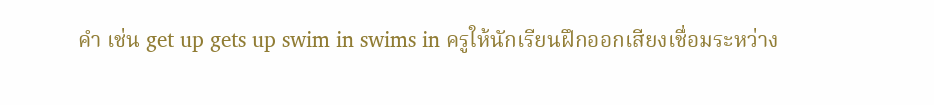คำ เช่น get up gets up swim in swims in ครูให้นักเรียนฝึกออกเสียงเชื่อมระหว่าง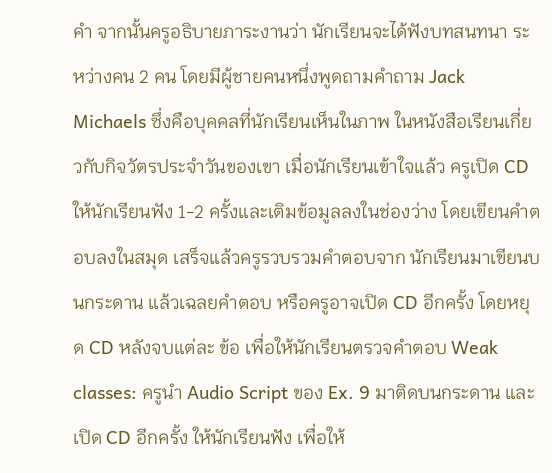คำ จากนั้นครูอธิบายภาระงานว่า นักเรียนจะได้ฟังบทสนทนา ระหว่างคน 2 คน โดยมีผู้ชายคนหนึ่งพูดถามคำถาม Jack Michaels ซึ่งคือบุคคลที่นักเรียนเห็นในภาพ ในหนังสือเรียนเกี่ยวกับกิจวัตรประจำวันของเขา เมื่อนักเรียนเข้าใจแล้ว ครูเปิด CD ให้นักเรียนฟัง 1-2 ครั้งและเติมข้อมูลลงในช่องว่าง โดยเขียนคำตอบลงในสมุด เสร็จแล้วครูรวบรวมคำตอบจาก นักเรียนมาเขียนบนกระดาน แล้วเฉลยคำตอบ หรือครูอาจเปิด CD อีกครั้ง โดยหยุด CD หลังจบแต่ละ ข้อ เพื่อให้นักเรียนตรวจคำตอบ Weak classes: ครูนำ Audio Script ของ Ex. 9 มาติดบนกระดาน และเปิด CD อีกครั้ง ให้นักเรียนฟัง เพื่อให้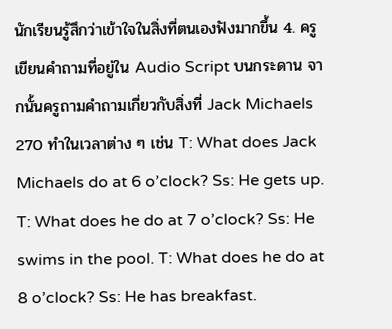นักเรียนรู้สึกว่าเข้าใจในสิ่งที่ตนเองฟังมากขึ้น 4. ครูเขียนคำถามที่อยู่ใน Audio Script บนกระดาน จากนั้นครูถามคำถามเกี่ยวกับสิ่งที่ Jack Michaels
270 ทำในเวลาต่าง ๆ เช่น T: What does Jack Michaels do at 6 o’clock? Ss: He gets up. T: What does he do at 7 o’clock? Ss: He swims in the pool. T: What does he do at 8 o’clock? Ss: He has breakfast.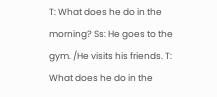T: What does he do in the morning? Ss: He goes to the gym. /He visits his friends. T: What does he do in the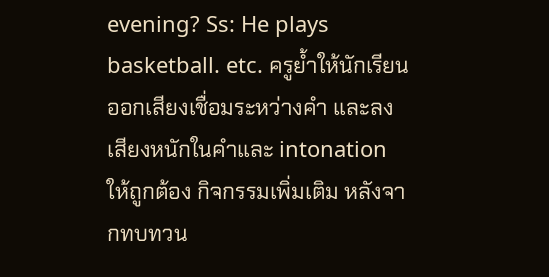evening? Ss: He plays basketball. etc. ครูย้ำให้นักเรียนออกเสียงเชื่อมระหว่างคำ และลงเสียงหนักในคำและ intonation ให้ถูกต้อง กิจกรรมเพิ่มเติม หลังจากทบทวน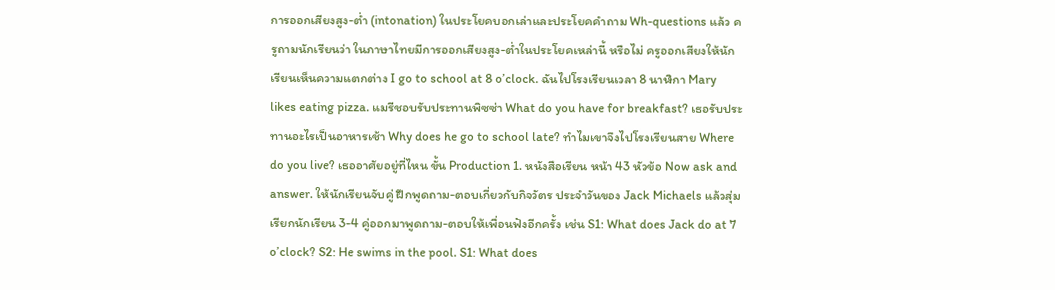การออกเสียงสูง-ต่ำ (intonation) ในประโยคบอกเล่าและประโยคคำถาม Wh-questions แล้ว ครูถามนักเรียนว่า ในภาษาไทยมีการออกเสียงสูง-ต่ำในประโยคเหล่านี้ หรือไม่ ครูออกเสียงให้นักเรียนเห็นความแตกต่าง I go to school at 8 o’clock. ฉันไปโรงเรียนเวลา 8 นาฬิกา Mary likes eating pizza. แมรีชอบรับประทานพิซซ่า What do you have for breakfast? เธอรับประทานอะไรเป็นอาหารเช้า Why does he go to school late? ทำไมเขาจึงไปโรงเรียนสาย Where do you live? เธออาศัยอยู่ที่ไหน ขั้น Production 1. หนังสือเรียน หน้า 43 หัวข้อ Now ask and answer. ให้นักเรียนจับคู่ ฝึกพูดถาม-ตอบเกี่ยวกับกิจวัตร ประจำวันของ Jack Michaels แล้วสุ่มเรียกนักเรียน 3-4 คู่ออกมาพูดถาม-ตอบให้เพื่อนฟังอีกครั้ง เช่น S1: What does Jack do at 7 o’clock? S2: He swims in the pool. S1: What does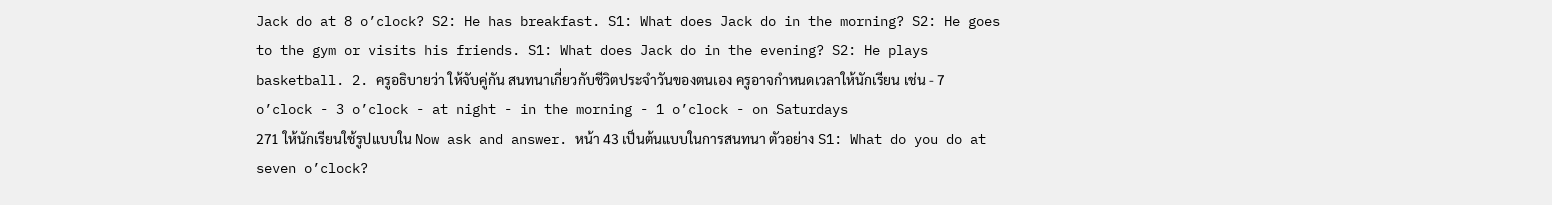Jack do at 8 o’clock? S2: He has breakfast. S1: What does Jack do in the morning? S2: He goes to the gym or visits his friends. S1: What does Jack do in the evening? S2: He plays basketball. 2. ครูอธิบายว่า ให้จับคู่กัน สนทนาเกี่ยวกับชีวิตประจำวันของตนเอง ครูอาจกำหนดเวลาให้นักเรียน เช่น - 7 o’clock - 3 o’clock - at night - in the morning - 1 o’clock - on Saturdays
271 ให้นักเรียนใช้รูปแบบใน Now ask and answer. หน้า 43 เป็นต้นแบบในการสนทนา ตัวอย่าง S1: What do you do at seven o’clock?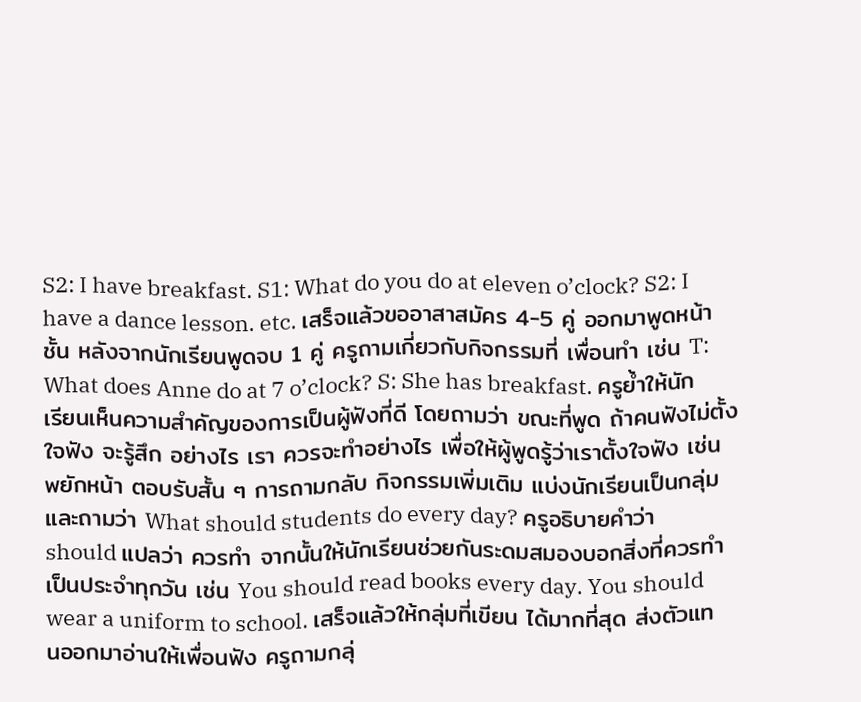S2: I have breakfast. S1: What do you do at eleven o’clock? S2: I have a dance lesson. etc. เสร็จแล้วขออาสาสมัคร 4-5 คู่ ออกมาพูดหน้าชั้น หลังจากนักเรียนพูดจบ 1 คู่ ครูถามเกี่ยวกับกิจกรรมที่ เพื่อนทำ เช่น T: What does Anne do at 7 o’clock? S: She has breakfast. ครูย้ำให้นักเรียนเห็นความสำคัญของการเป็นผู้ฟังที่ดี โดยถามว่า ขณะที่พูด ถ้าคนฟังไม่ตั้งใจฟัง จะรู้สึก อย่างไร เรา ควรจะทำอย่างไร เพื่อให้ผู้พูดรู้ว่าเราตั้งใจฟัง เช่น พยักหน้า ตอบรับสั้น ๆ การถามกลับ กิจกรรมเพิ่มเติม แบ่งนักเรียนเป็นกลุ่มและถามว่า What should students do every day? ครูอธิบายคำว่า should แปลว่า ควรทำ จากนั้นให้นักเรียนช่วยกันระดมสมองบอกสิ่งที่ควรทำเป็นประจำทุกวัน เช่น You should read books every day. You should wear a uniform to school. เสร็จแล้วให้กลุ่มที่เขียน ได้มากที่สุด ส่งตัวแทนออกมาอ่านให้เพื่อนฟัง ครูถามกลุ่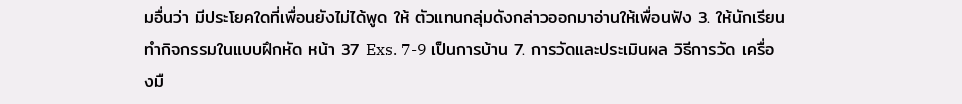มอื่นว่า มีประโยคใดที่เพื่อนยังไม่ได้พูด ให้ ตัวแทนกลุ่มดังกล่าวออกมาอ่านให้เพื่อนฟัง 3. ให้นักเรียนทำกิจกรรมในแบบฝึกหัด หน้า 37 Exs. 7-9 เป็นการบ้าน 7. การวัดและประเมินผล วิธีการวัด เครื่องมื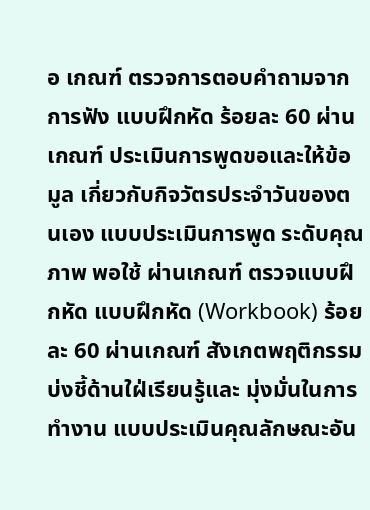อ เกณฑ์ ตรวจการตอบคำถามจากการฟัง แบบฝึกหัด ร้อยละ 60 ผ่านเกณฑ์ ประเมินการพูดขอและให้ข้อมูล เกี่ยวกับกิจวัตรประจำวันของตนเอง แบบประเมินการพูด ระดับคุณภาพ พอใช้ ผ่านเกณฑ์ ตรวจแบบฝึกหัด แบบฝึกหัด (Workbook) ร้อยละ 60 ผ่านเกณฑ์ สังเกตพฤติกรรมบ่งชี้ด้านใฝ่เรียนรู้และ มุ่งมั่นในการทำงาน แบบประเมินคุณลักษณะอัน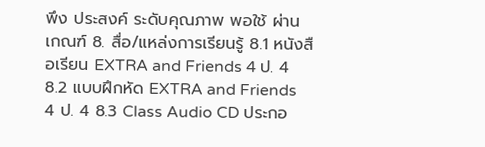พึง ประสงค์ ระดับคุณภาพ พอใช้ ผ่านเกณฑ์ 8. สื่อ/แหล่งการเรียนรู้ 8.1 หนังสือเรียน EXTRA and Friends 4 ป. 4 8.2 แบบฝึกหัด EXTRA and Friends 4 ป. 4 8.3 Class Audio CD ประกอ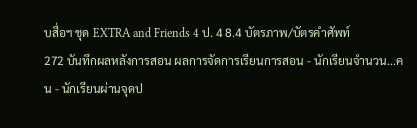บสื่อฯ ชุด EXTRA and Friends 4 ป. 4 8.4 บัตรภาพ/บัตรคำศัพท์
272 บันทึกผลหลังการสอน ผลการจัดการเรียนการสอน - นักเรียนจำนวน...คน - นักเรียนผ่านจุดป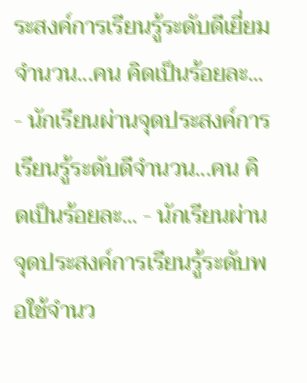ระสงค์การเรียนรู้ระดับดีเยี่ยมจำนวน...คน คิดเป็นร้อยละ... - นักเรียนผ่านจุดประสงค์การเรียนรู้ระดับดีจำนวน...คน คิดเป็นร้อยละ... - นักเรียนผ่านจุดประสงค์การเรียนรู้ระดับพอใช้จำนว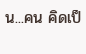น...คน คิดเป็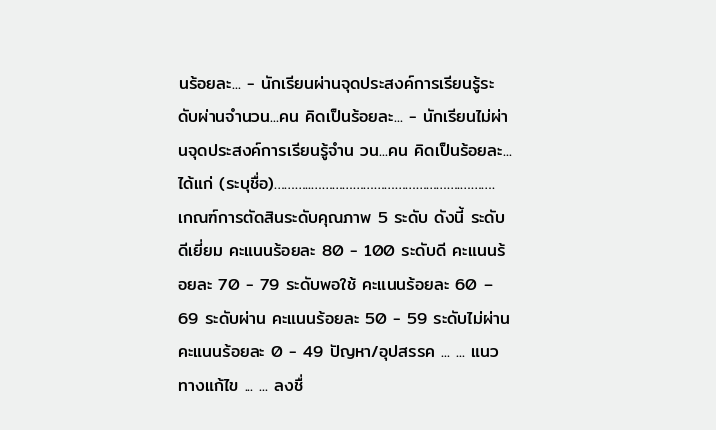นร้อยละ... - นักเรียนผ่านจุดประสงค์การเรียนรู้ระดับผ่านจำนวน...คน คิดเป็นร้อยละ... - นักเรียนไม่ผ่านจุดประสงค์การเรียนรู้จำน วน...คน คิดเป็นร้อยละ... ได้แก่ (ระบุชื่อ)………..…………………………………….………. เกณฑ์การตัดสินระดับคุณภาพ 5 ระดับ ดังนี้ ระดับดีเยี่ยม คะแนนร้อยละ 80 - 100 ระดับดี คะแนนร้อยละ 70 - 79 ระดับพอใช้ คะแนนร้อยละ 60 – 69 ระดับผ่าน คะแนนร้อยละ 50 - 59 ระดับไม่ผ่าน คะแนนร้อยละ 0 - 49 ปัญหา/อุปสรรค ... ... แนวทางแก้ไข ... ... ลงชื่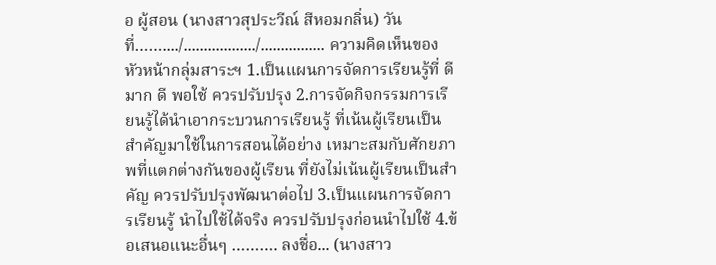อ ผู้สอน (นางสาวสุประวีณ์ สีหอมกลิ่น) วันที่……..../................../................ ความคิดเห็นของหัวหน้ากลุ่มสาระฯ 1.เป็นแผนการจัดการเรียนรู้ที่ ดีมาก ดี พอใช้ ควรปรับปรุง 2.การจัดกิจกรรมการเรียนรู้ได้นำเอากระบวนการเรียนรู้ ที่เน้นผู้เรียนเป็นสำคัญมาใช้ในการสอนได้อย่าง เหมาะสมกับศักยภาพที่แตกต่างกันของผู้เรียน ที่ยังไม่เน้นผู้เรียนเป็นสำคัญ ควรปรับปรุงพัฒนาต่อไป 3.เป็นแผนการจัดการเรียนรู้ นำไปใช้ได้จริง ควรปรับปรุงก่อนนำไปใช้ 4.ข้อเสนอแนะอื่นๆ ………. ลงชื่อ... (นางสาว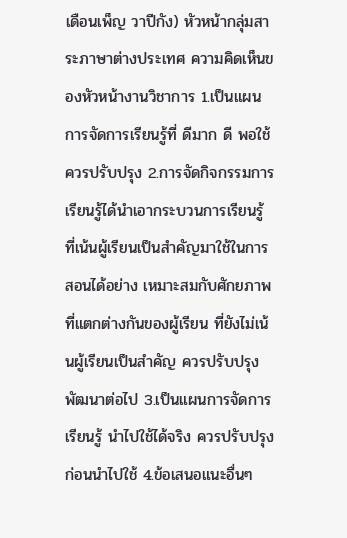เดือนเพ็ญ วาปีกัง) หัวหน้ากลุ่มสาระภาษาต่างประเทศ ความคิดเห็นของหัวหน้างานวิชาการ 1.เป็นแผนการจัดการเรียนรู้ที่ ดีมาก ดี พอใช้ ควรปรับปรุง 2.การจัดกิจกรรมการเรียนรู้ได้นำเอากระบวนการเรียนรู้ ที่เน้นผู้เรียนเป็นสำคัญมาใช้ในการสอนได้อย่าง เหมาะสมกับศักยภาพที่แตกต่างกันของผู้เรียน ที่ยังไม่เน้นผู้เรียนเป็นสำคัญ ควรปรับปรุงพัฒนาต่อไป 3.เป็นแผนการจัดการเรียนรู้ นำไปใช้ได้จริง ควรปรับปรุงก่อนนำไปใช้ 4.ข้อเสนอแนะอื่นๆ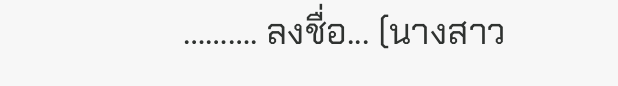………. ลงชื่อ... (นางสาว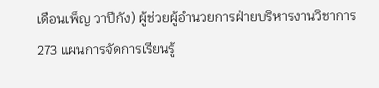เดือนเพ็ญ วาปีกัง) ผู้ช่วยผู้อำนวยการฝ่ายบริหารงานวิชาการ
273 แผนการจัดการเรียนรู้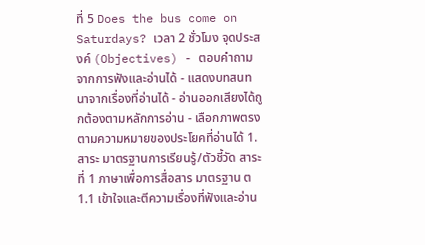ที่ 5 Does the bus come on Saturdays? เวลา 2 ชั่วโมง จุดประสงค์ (Objectives) - ตอบคำถามจากการฟังและอ่านได้ - แสดงบทสนทนาจากเรื่องที่อ่านได้ - อ่านออกเสียงได้ถูกต้องตามหลักการอ่าน - เลือกภาพตรงตามความหมายของประโยคที่อ่านได้ 1. สาระ มาตรฐานการเรียนรู้/ตัวชี้วัด สาระที่ 1 ภาษาเพื่อการสื่อสาร มาตรฐาน ต 1.1 เข้าใจและตีความเรื่องที่ฟังและอ่าน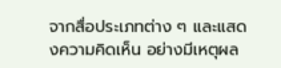จากสื่อประเภทต่าง ๆ และแสดงความคิดเห็น อย่างมีเหตุผล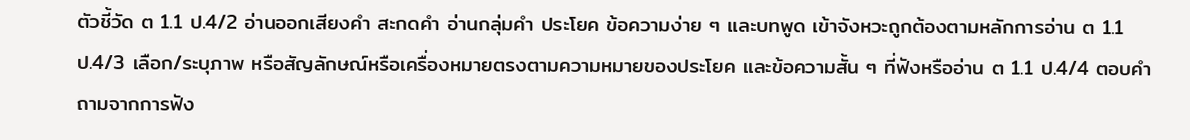ตัวชี้วัด ต 1.1 ป.4/2 อ่านออกเสียงคำ สะกดคำ อ่านกลุ่มคำ ประโยค ข้อความง่าย ๆ และบทพูด เข้าจังหวะถูกต้องตามหลักการอ่าน ต 1.1 ป.4/3 เลือก/ระบุภาพ หรือสัญลักษณ์หรือเครื่องหมายตรงตามความหมายของประโยค และข้อความสั้น ๆ ที่ฟังหรืออ่าน ต 1.1 ป.4/4 ตอบคำถามจากการฟัง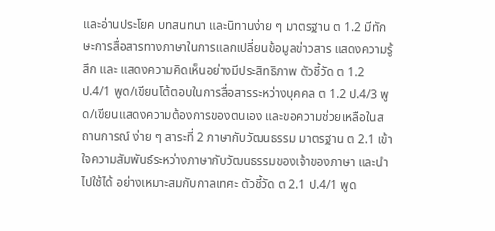และอ่านประโยค บทสนทนา และนิทานง่าย ๆ มาตรฐาน ต 1.2 มีทักษะการสื่อสารทางภาษาในการแลกเปลี่ยนข้อมูลข่าวสาร แสดงความรู้สึก และ แสดงความคิดเห็นอย่างมีประสิทธิภาพ ตัวชี้วัด ต 1.2 ป.4/1 พูด/เขียนโต้ตอบในการสื่อสารระหว่างบุคคล ต 1.2 ป.4/3 พูด/เขียนแสดงความต้องการของตนเอง และขอความช่วยเหลือในสถานการณ์ ง่าย ๆ สาระที่ 2 ภาษากับวัฒนธรรม มาตรฐาน ต 2.1 เข้าใจความสัมพันธ์ระหว่างภาษากับวัฒนธรรมของเจ้าของภาษา และนำไปใช้ได้ อย่างเหมาะสมกับกาลเทศะ ตัวชี้วัด ต 2.1 ป.4/1 พูด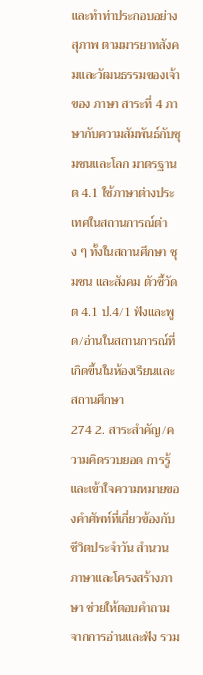และทำท่าประกอบอย่างสุภาพ ตามมารยาทสังคมและวัฒนธรรมของเจ้าของ ภาษา สาระที่ 4 ภาษากับความสัมพันธ์กับชุมชนและโลก มาตรฐาน ต 4.1 ใช้ภาษาต่างประเทศในสถานการณ์ต่าง ๆ ทั้งในสถานศึกษา ชุมชน และสังคม ตัวชี้วัด ต 4.1 ป.4/1 ฟังและพูด/อ่านในสถานการณ์ที่เกิดขึ้นในห้องเรียนและสถานศึกษา
274 2. สาระสำคัญ/ความคิดรวบยอด การรู้และเข้าใจความหมายของคำศัพท์ที่เกี่ยวข้องกับชีวิตประจำวัน สำนวนภาษาและโครงสร้างภาษา ช่วยให้ตอบคำถาม จากการอ่านและฟัง รวม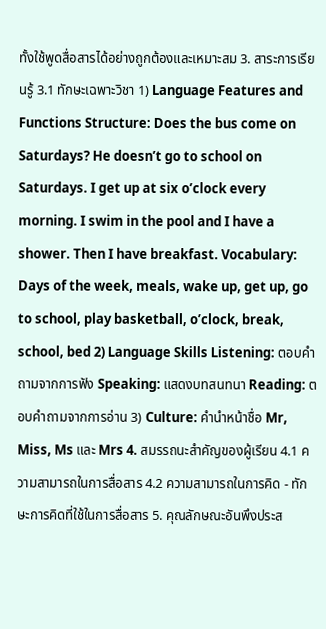ทั้งใช้พูดสื่อสารได้อย่างถูกต้องและเหมาะสม 3. สาระการเรียนรู้ 3.1 ทักษะเฉพาะวิชา 1) Language Features and Functions Structure: Does the bus come on Saturdays? He doesn’t go to school on Saturdays. I get up at six o’clock every morning. I swim in the pool and I have a shower. Then I have breakfast. Vocabulary: Days of the week, meals, wake up, get up, go to school, play basketball, o’clock, break, school, bed 2) Language Skills Listening: ตอบคำถามจากการฟัง Speaking: แสดงบทสนทนา Reading: ตอบคำถามจากการอ่าน 3) Culture: คำนำหน้าชื่อ Mr, Miss, Ms และ Mrs 4. สมรรถนะสำคัญของผู้เรียน 4.1 ความสามารถในการสื่อสาร 4.2 ความสามารถในการคิด - ทักษะการคิดที่ใช้ในการสื่อสาร 5. คุณลักษณะอันพึงประส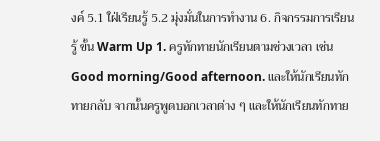งค์ 5.1 ใฝ่เรียนรู้ 5.2 มุ่งมั่นในการทำงาน 6. กิจกรรมการเรียนรู้ ขั้น Warm Up 1. ครูทักทายนักเรียนตามช่วงเวลา เช่น Good morning/Good afternoon. และให้นักเรียนทักทายกลับ จากนั้นครูพูดบอกเวลาต่าง ๆ และให้นักเรียนทักทาย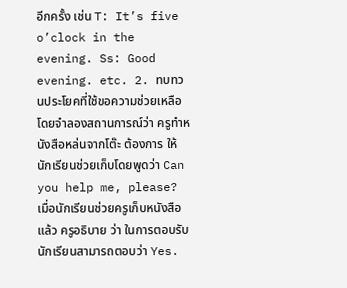อีกครั้ง เช่น T: It’s five o’clock in the evening. Ss: Good evening. etc. 2. ทบทวนประโยคที่ใช้ขอความช่วยเหลือ โดยจำลองสถานการณ์ว่า ครูทำหนังสือหล่นจากโต๊ะ ต้องการ ให้นักเรียนช่วยเก็บโดยพูดว่า Can you help me, please? เมื่อนักเรียนช่วยครูเก็บหนังสือแล้ว ครูอธิบาย ว่า ในการตอบรับ นักเรียนสามารถตอบว่า Yes.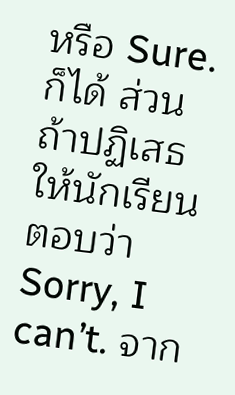หรือ Sure. ก็ได้ ส่วนถ้าปฏิเสธให้นักเรียนตอบว่า Sorry, I can’t. จาก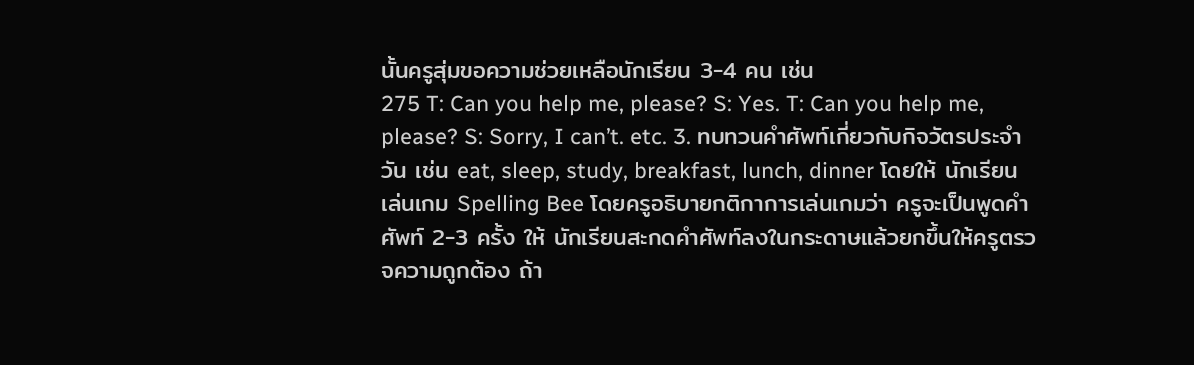นั้นครูสุ่มขอความช่วยเหลือนักเรียน 3-4 คน เช่น
275 T: Can you help me, please? S: Yes. T: Can you help me, please? S: Sorry, I can’t. etc. 3. ทบทวนคำศัพท์เกี่ยวกับกิจวัตรประจำวัน เช่น eat, sleep, study, breakfast, lunch, dinner โดยให้ นักเรียนเล่นเกม Spelling Bee โดยครูอธิบายกติกาการเล่นเกมว่า ครูจะเป็นพูดคำศัพท์ 2-3 ครั้ง ให้ นักเรียนสะกดคำศัพท์ลงในกระดาษแล้วยกขึ้นให้ครูตรวจความถูกต้อง ถ้า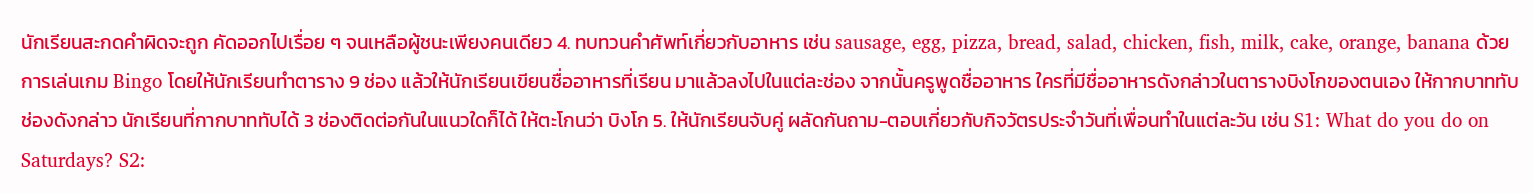นักเรียนสะกดคำผิดจะถูก คัดออกไปเรื่อย ๆ จนเหลือผู้ชนะเพียงคนเดียว 4. ทบทวนคำศัพท์เกี่ยวกับอาหาร เช่น sausage, egg, pizza, bread, salad, chicken, fish, milk, cake, orange, banana ด้วยการเล่นเกม Bingo โดยให้นักเรียนทำตาราง 9 ช่อง แล้วให้นักเรียนเขียนชื่ออาหารที่เรียน มาแล้วลงไปในแต่ละช่อง จากนั้นครูพูดชื่ออาหาร ใครที่มีชื่ออาหารดังกล่าวในตารางบิงโกของตนเอง ให้กากบาททับช่องดังกล่าว นักเรียนที่กากบาททับได้ 3 ช่องติดต่อกันในแนวใดก็ได้ ให้ตะโกนว่า บิงโก 5. ให้นักเรียนจับคู่ ผลัดกันถาม-ตอบเกี่ยวกับกิจวัตรประจำวันที่เพื่อนทำในแต่ละวัน เช่น S1: What do you do on Saturdays? S2: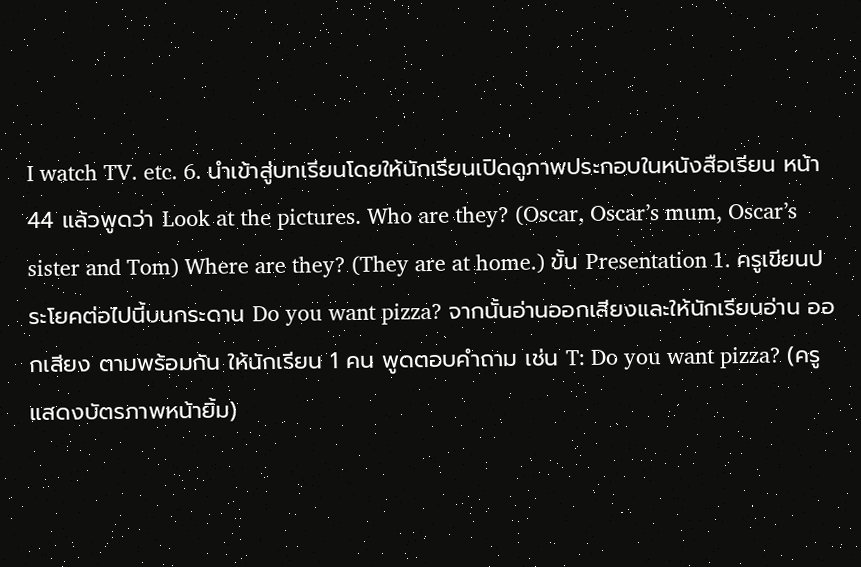I watch TV. etc. 6. นำเข้าสู่บทเรียนโดยให้นักเรียนเปิดดูภาพประกอบในหนังสือเรียน หน้า 44 แล้วพูดว่า Look at the pictures. Who are they? (Oscar, Oscar’s mum, Oscar’s sister and Tom) Where are they? (They are at home.) ขั้น Presentation 1. ครูเขียนประโยคต่อไปนี้บนกระดาน Do you want pizza? จากนั้นอ่านออกเสียงและให้นักเรียนอ่าน ออกเสียง ตามพร้อมกัน ให้นักเรียน 1 คน พูดตอบคำถาม เช่น T: Do you want pizza? (ครูแสดงบัตรภาพหน้ายิ้ม)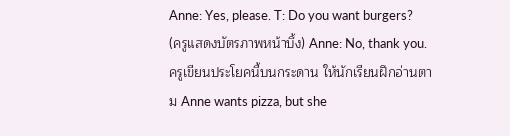Anne: Yes, please. T: Do you want burgers? (ครูแสดงบัตรภาพหน้าบึ้ง) Anne: No, thank you. ครูเขียนประโยคนี้บนกระดาน ให้นักเรียนฝึกอ่านตาม Anne wants pizza, but she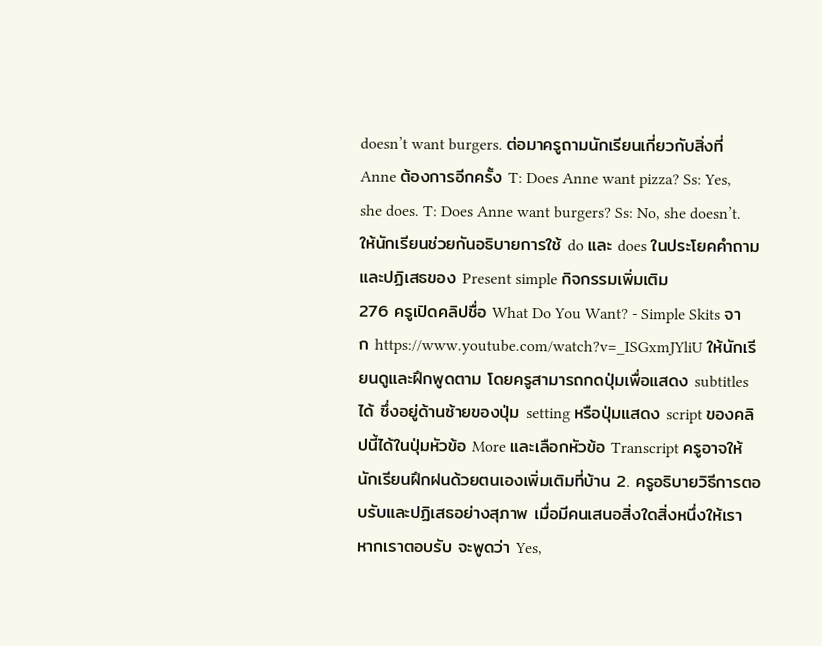doesn’t want burgers. ต่อมาครูถามนักเรียนเกี่ยวกับสิ่งที่ Anne ต้องการอีกครั้ง T: Does Anne want pizza? Ss: Yes, she does. T: Does Anne want burgers? Ss: No, she doesn’t. ให้นักเรียนช่วยกันอธิบายการใช้ do และ does ในประโยคคำถามและปฏิเสธของ Present simple กิจกรรมเพิ่มเติม
276 ครูเปิดคลิปชื่อ What Do You Want? - Simple Skits จาก https://www.youtube.com/watch?v=_ISGxmJYliU ให้นักเรียนดูและฝึกพูดตาม โดยครูสามารถกดปุ่มเพื่อแสดง subtitles ได้ ซึ่งอยู่ด้านซ้ายของปุ่ม setting หรือปุ่มแสดง script ของคลิปนี้ได้ในปุ่มหัวข้อ More และเลือกหัวข้อ Transcript ครูอาจให้ นักเรียนฝึกฝนด้วยตนเองเพิ่มเติมที่บ้าน 2. ครูอธิบายวิธีการตอบรับและปฏิเสธอย่างสุภาพ เมื่อมีคนเสนอสิ่งใดสิ่งหนึ่งให้เรา หากเราตอบรับ จะพูดว่า Yes,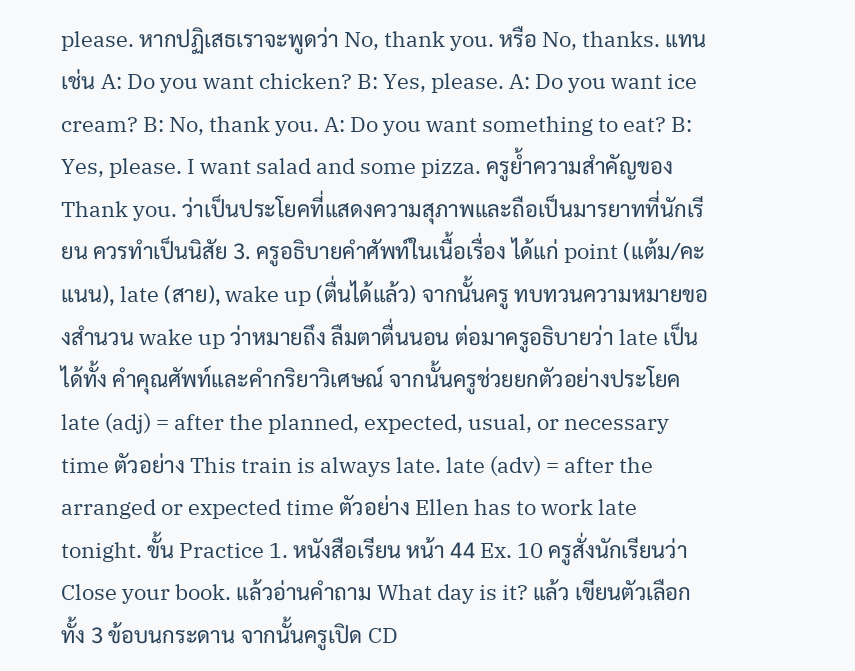please. หากปฏิเสธเราจะพูดว่า No, thank you. หรือ No, thanks. แทน เช่น A: Do you want chicken? B: Yes, please. A: Do you want ice cream? B: No, thank you. A: Do you want something to eat? B: Yes, please. I want salad and some pizza. ครูย้ำความสำคัญของ Thank you. ว่าเป็นประโยคที่แสดงความสุภาพและถือเป็นมารยาทที่นักเรียน ควรทำเป็นนิสัย 3. ครูอธิบายคำศัพท์ในเนื้อเรื่อง ได้แก่ point (แต้ม/คะแนน), late (สาย), wake up (ตื่นได้แล้ว) จากนั้นครู ทบทวนความหมายของสำนวน wake up ว่าหมายถึง ลืมตาตื่นนอน ต่อมาครูอธิบายว่า late เป็นได้ทั้ง คำคุณศัพท์และคำกริยาวิเศษณ์ จากนั้นครูช่วยยกตัวอย่างประโยค late (adj) = after the planned, expected, usual, or necessary time ตัวอย่าง This train is always late. late (adv) = after the arranged or expected time ตัวอย่าง Ellen has to work late tonight. ขั้น Practice 1. หนังสือเรียน หน้า 44 Ex. 10 ครูสั่งนักเรียนว่า Close your book. แล้วอ่านคำถาม What day is it? แล้ว เขียนตัวเลือกทั้ง 3 ข้อบนกระดาน จากนั้นครูเปิด CD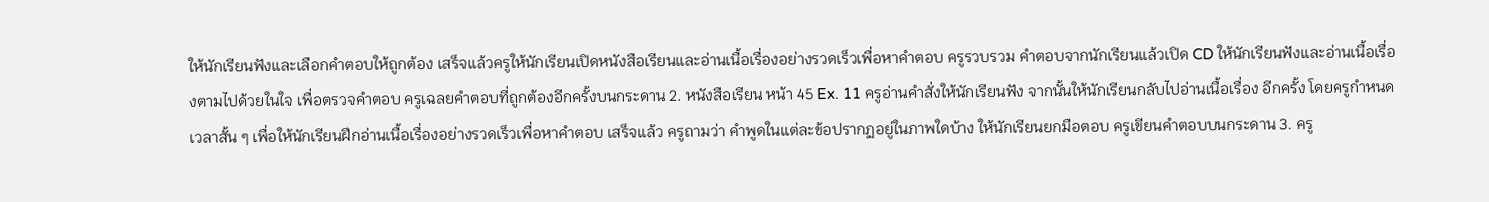ให้นักเรียนฟังและเลือกคำตอบให้ถูกต้อง เสร็จแล้วครูให้นักเรียนเปิดหนังสือเรียนและอ่านเนื้อเรื่องอย่างรวดเร็วเพื่อหาคำตอบ ครูรวบรวม คำตอบจากนักเรียนแล้วเปิด CD ให้นักเรียนฟังและอ่านเนื้อเรื่องตามไปด้วยในใจ เพื่อตรวจคำตอบ ครูเฉลยคำตอบที่ถูกต้องอีกครั้งบนกระดาน 2. หนังสือเรียน หน้า 45 Ex. 11 ครูอ่านคำสั่งให้นักเรียนฟัง จากนั้นให้นักเรียนกลับไปอ่านเนื้อเรื่อง อีกครั้ง โดยครูกำหนดเวลาสั้น ๆ เพื่อให้นักเรียนฝึกอ่านเนื้อเรื่องอย่างรวดเร็วเพื่อหาคำตอบ เสร็จแล้ว ครูถามว่า คำพูดในแต่ละข้อปรากฏอยู่ในภาพใดบ้าง ให้นักเรียนยกมือตอบ ครูเขียนคำตอบบนกระดาน 3. ครู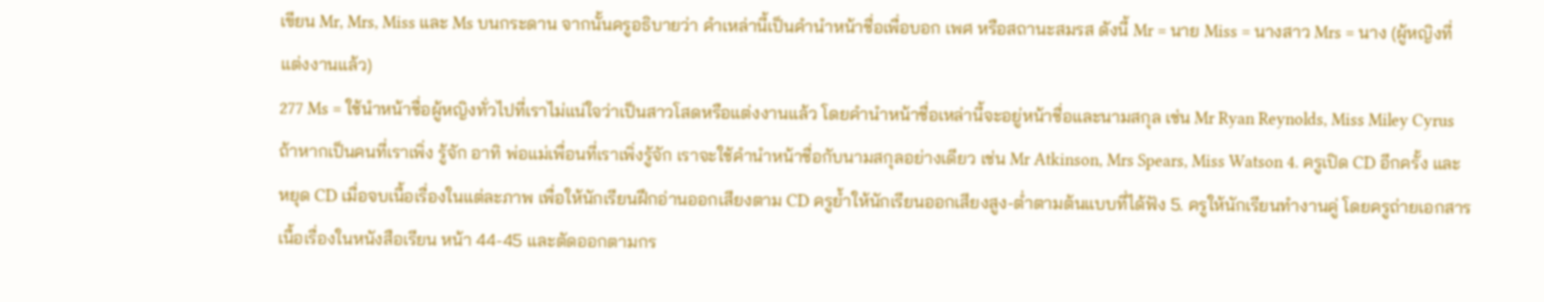เขียน Mr, Mrs, Miss และ Ms บนกระดาน จากนั้นครูอธิบายว่า คำเหล่านี้เป็นคำนำหน้าชื่อเพื่อบอก เพศ หรือสถานะสมรส ดังนี้ Mr = นาย Miss = นางสาว Mrs = นาง (ผู้หญิงที่แต่งงานแล้ว)
277 Ms = ใช้นำหน้าชื่อผู้หญิงทั่วไปที่เราไม่แน่ใจว่าเป็นสาวโสดหรือแต่งงานแล้ว โดยคำนำหน้าชื่อเหล่านี้จะอยู่หน้าชื่อและนามสกุล เช่น Mr Ryan Reynolds, Miss Miley Cyrus ถ้าหากเป็นคนที่เราเพิ่ง รู้จัก อาทิ พ่อแม่เพื่อนที่เราเพิ่งรู้จัก เราจะใช้คำนำหน้าชื่อกับนามสกุลอย่างเดียว เช่น Mr Atkinson, Mrs Spears, Miss Watson 4. ครูเปิด CD อีกครั้ง และหยุด CD เมื่อจบเนื้อเรื่องในแต่ละภาพ เพื่อให้นักเรียนฝึกอ่านออกเสียงตาม CD ครูย้ำให้นักเรียนออกเสียงสูง-ต่ำตามต้นแบบที่ได้ฟัง 5. ครูให้นักเรียนทำงานคู่ โดยครูถ่ายเอกสารเนื้อเรื่องในหนังสือเรียน หน้า 44-45 และตัดออกตามกร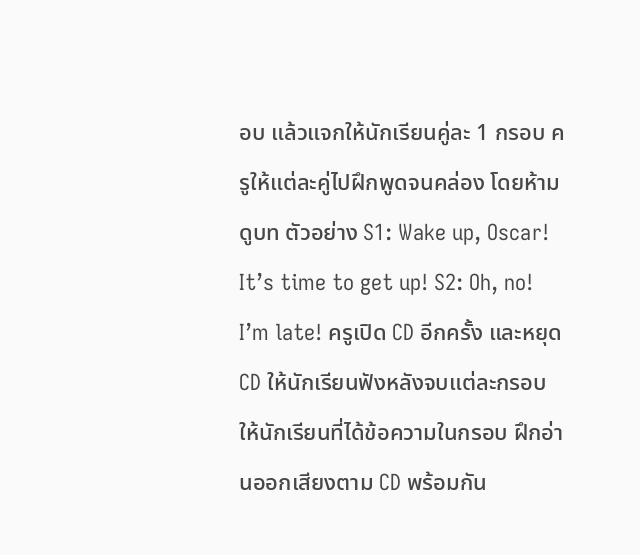อบ แล้วแจกให้นักเรียนคู่ละ 1 กรอบ ครูให้แต่ละคู่ไปฝึกพูดจนคล่อง โดยห้ามดูบท ตัวอย่าง S1: Wake up, Oscar! It’s time to get up! S2: Oh, no! I’m late! ครูเปิด CD อีกครั้ง และหยุด CD ให้นักเรียนฟังหลังจบแต่ละกรอบ ให้นักเรียนที่ได้ข้อความในกรอบ ฝึกอ่านออกเสียงตาม CD พร้อมกัน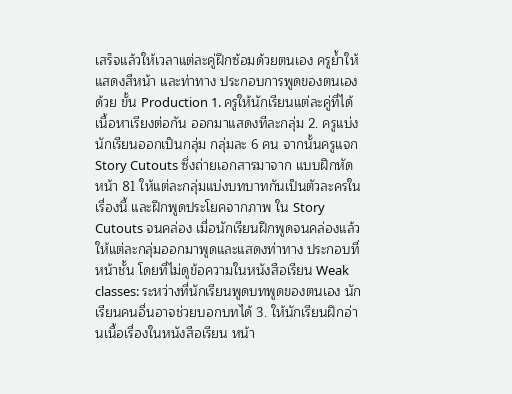เสร็จแล้วให้เวลาแต่ละคู่ฝึกซ้อมด้วยตนเอง ครูย้ำให้แสดงสีหน้า และท่าทาง ประกอบการพูดของตนเองด้วย ขั้น Production 1. ครูให้นักเรียนแต่ละคู่ที่ได้เนื้อหาเรียงต่อกัน ออกมาแสดงทีละกลุ่ม 2. ครูแบ่งนักเรียนออกเป็นกลุ่ม กลุ่มละ 6 คน จากนั้นครูแจก Story Cutouts ซึ่งถ่ายเอกสารมาจาก แบบฝึกหัด หน้า 81 ให้แต่ละกลุ่มแบ่งบทบาทกันเป็นตัวละครในเรื่องนี้ และฝึกพูดประโยคจากภาพ ใน Story Cutouts จนคล่อง เมื่อนักเรียนฝึกพูดจนคล่องแล้ว ให้แต่ละกลุ่มออกมาพูดและแสดงท่าทาง ประกอบที่หน้าชั้น โดยที่ไม่ดูข้อความในหนังสือเรียน Weak classes: ระหว่างที่นักเรียนพูดบทพูดของตนเอง นักเรียนคนอื่นอาจช่วยบอกบทได้ 3. ให้นักเรียนฝึกอ่านเนื้อเรื่องในหนังสือเรียน หน้า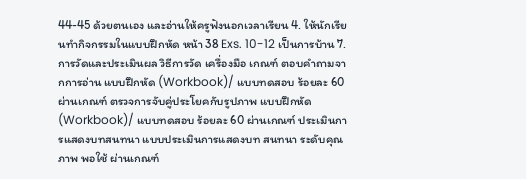44-45 ด้วยตนเอง และอ่านให้ครูฟังนอกเวลาเรียน 4. ให้นักเรียนทำกิจกรรมในแบบฝึกหัด หน้า 38 Exs. 10-12 เป็นการบ้าน 7. การวัดและประเมินผล วิธีการวัด เครื่องมือ เกณฑ์ ตอบคำถามจากการอ่าน แบบฝึกหัด (Workbook)/ แบบทดสอบ ร้อยละ 60 ผ่านเกณฑ์ ตรวจการจับคู่ประโยคกับรูปภาพ แบบฝึกหัด (Workbook)/ แบบทดสอบ ร้อยละ 60 ผ่านเกณฑ์ ประเมินการแสดงบทสนทนา แบบประเมินการแสดงบท สนทนา ระดับคุณภาพ พอใช้ ผ่านเกณฑ์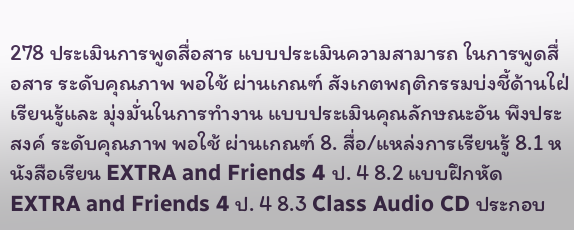278 ประเมินการพูดสื่อสาร แบบประเมินความสามารถ ในการพูดสื่อสาร ระดับคุณภาพ พอใช้ ผ่านเกณฑ์ สังเกตพฤติกรรมบ่งชี้ด้านใฝ่เรียนรู้และ มุ่งมั่นในการทำงาน แบบประเมินคุณลักษณะอัน พึงประสงค์ ระดับคุณภาพ พอใช้ ผ่านเกณฑ์ 8. สื่อ/แหล่งการเรียนรู้ 8.1 หนังสือเรียน EXTRA and Friends 4 ป. 4 8.2 แบบฝึกหัด EXTRA and Friends 4 ป. 4 8.3 Class Audio CD ประกอบ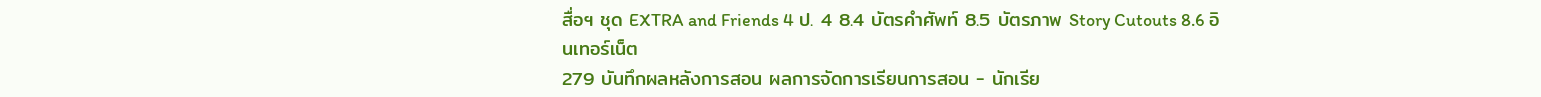สื่อฯ ชุด EXTRA and Friends 4 ป. 4 8.4 บัตรคำศัพท์ 8.5 บัตรภาพ Story Cutouts 8.6 อินเทอร์เน็ต
279 บันทึกผลหลังการสอน ผลการจัดการเรียนการสอน - นักเรีย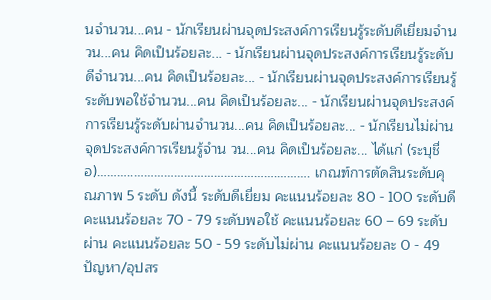นจำนวน...คน - นักเรียนผ่านจุดประสงค์การเรียนรู้ระดับดีเยี่ยมจำนวน...คน คิดเป็นร้อยละ... - นักเรียนผ่านจุดประสงค์การเรียนรู้ระดับดีจำนวน...คน คิดเป็นร้อยละ... - นักเรียนผ่านจุดประสงค์การเรียนรู้ระดับพอใช้จำนวน...คน คิดเป็นร้อยละ... - นักเรียนผ่านจุดประสงค์การเรียนรู้ระดับผ่านจำนวน...คน คิดเป็นร้อยละ... - นักเรียนไม่ผ่านจุดประสงค์การเรียนรู้จำน วน...คน คิดเป็นร้อยละ... ได้แก่ (ระบุชื่อ)………..…………………………………….………. เกณฑ์การตัดสินระดับคุณภาพ 5 ระดับ ดังนี้ ระดับดีเยี่ยม คะแนนร้อยละ 80 - 100 ระดับดี คะแนนร้อยละ 70 - 79 ระดับพอใช้ คะแนนร้อยละ 60 – 69 ระดับผ่าน คะแนนร้อยละ 50 - 59 ระดับไม่ผ่าน คะแนนร้อยละ 0 - 49 ปัญหา/อุปสร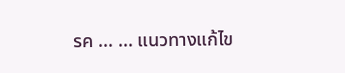รค ... ... แนวทางแก้ไข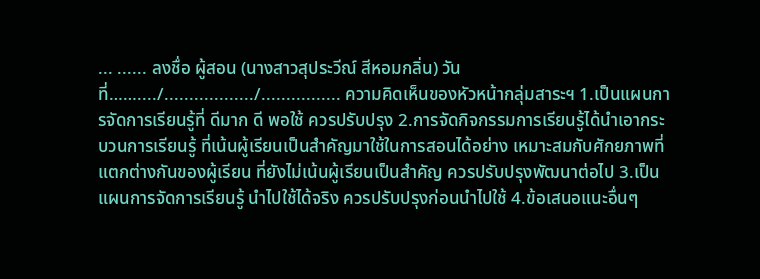... ...... ลงชื่อ ผู้สอน (นางสาวสุประวีณ์ สีหอมกลิ่น) วันที่……..../................../................ ความคิดเห็นของหัวหน้ากลุ่มสาระฯ 1.เป็นแผนการจัดการเรียนรู้ที่ ดีมาก ดี พอใช้ ควรปรับปรุง 2.การจัดกิจกรรมการเรียนรู้ได้นำเอากระบวนการเรียนรู้ ที่เน้นผู้เรียนเป็นสำคัญมาใช้ในการสอนได้อย่าง เหมาะสมกับศักยภาพที่แตกต่างกันของผู้เรียน ที่ยังไม่เน้นผู้เรียนเป็นสำคัญ ควรปรับปรุงพัฒนาต่อไป 3.เป็นแผนการจัดการเรียนรู้ นำไปใช้ได้จริง ควรปรับปรุงก่อนนำไปใช้ 4.ข้อเสนอแนะอื่นๆ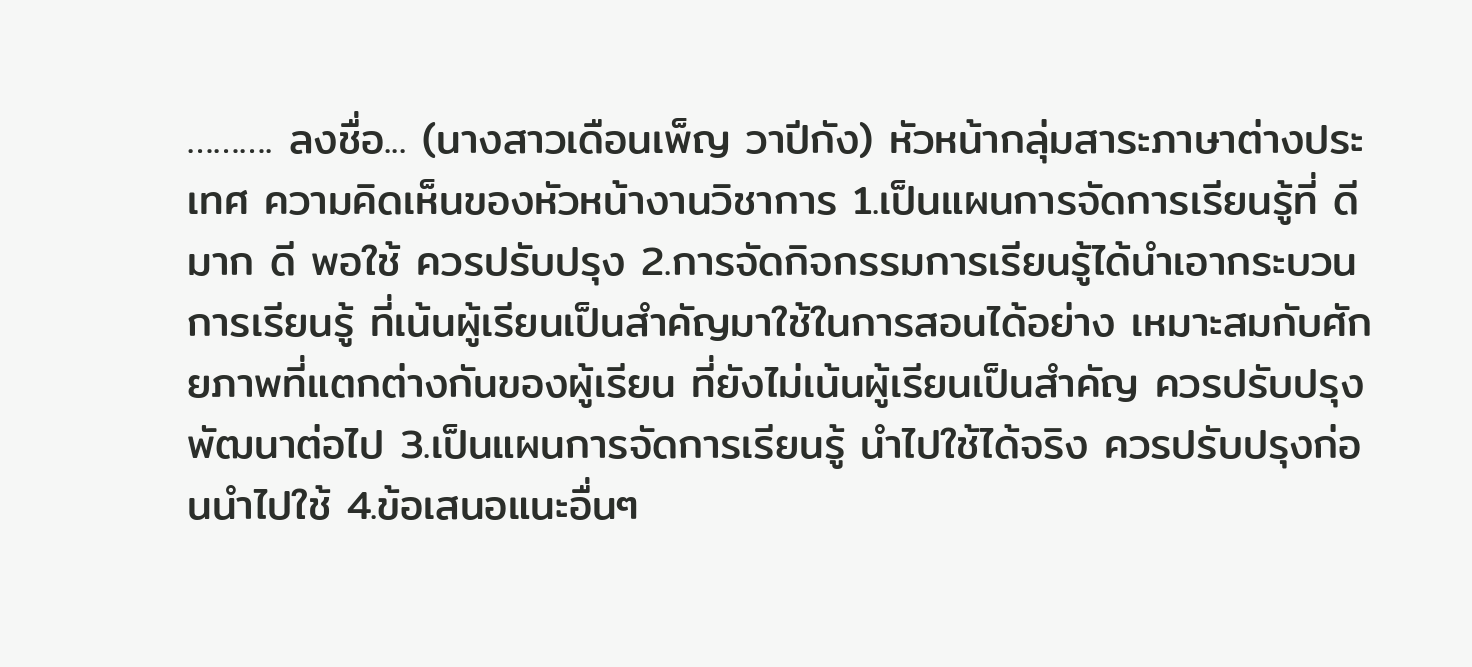………. ลงชื่อ... (นางสาวเดือนเพ็ญ วาปีกัง) หัวหน้ากลุ่มสาระภาษาต่างประเทศ ความคิดเห็นของหัวหน้างานวิชาการ 1.เป็นแผนการจัดการเรียนรู้ที่ ดีมาก ดี พอใช้ ควรปรับปรุง 2.การจัดกิจกรรมการเรียนรู้ได้นำเอากระบวนการเรียนรู้ ที่เน้นผู้เรียนเป็นสำคัญมาใช้ในการสอนได้อย่าง เหมาะสมกับศักยภาพที่แตกต่างกันของผู้เรียน ที่ยังไม่เน้นผู้เรียนเป็นสำคัญ ควรปรับปรุงพัฒนาต่อไป 3.เป็นแผนการจัดการเรียนรู้ นำไปใช้ได้จริง ควรปรับปรุงก่อนนำไปใช้ 4.ข้อเสนอแนะอื่นๆ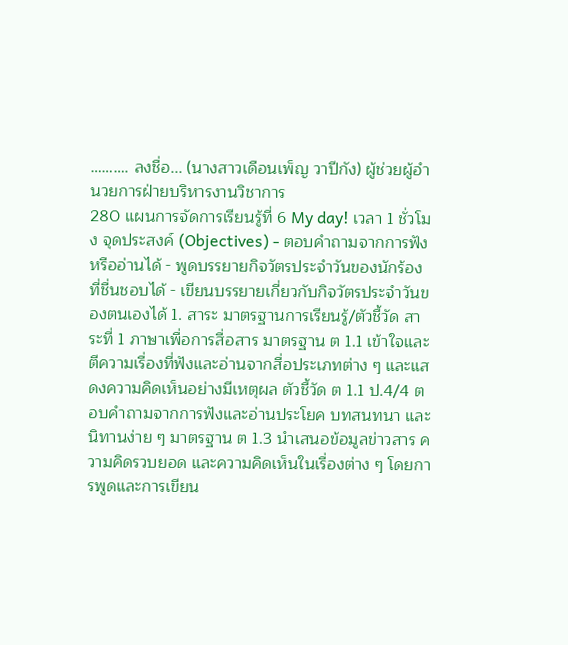………. ลงชื่อ... (นางสาวเดือนเพ็ญ วาปีกัง) ผู้ช่วยผู้อำนวยการฝ่ายบริหารงานวิชาการ
280 แผนการจัดการเรียนรู้ที่ 6 My day! เวลา 1 ชั่วโมง จุดประสงค์ (Objectives) - ตอบคำถามจากการฟังหรืออ่านได้ - พูดบรรยายกิจวัตรประจำวันของนักร้องที่ชื่นชอบได้ - เขียนบรรยายเกี่ยวกับกิจวัตรประจำวันของตนเองได้ 1. สาระ มาตรฐานการเรียนรู้/ตัวชี้วัด สาระที่ 1 ภาษาเพื่อการสื่อสาร มาตรฐาน ต 1.1 เข้าใจและตีความเรื่องที่ฟังและอ่านจากสื่อประเภทต่าง ๆ และแสดงความคิดเห็นอย่างมีเหตุผล ตัวชี้วัด ต 1.1 ป.4/4 ตอบคำถามจากการฟังและอ่านประโยค บทสนทนา และนิทานง่าย ๆ มาตรฐาน ต 1.3 นำเสนอข้อมูลข่าวสาร ความคิดรวบยอด และความคิดเห็นในเรื่องต่าง ๆ โดยการพูดและการเขียน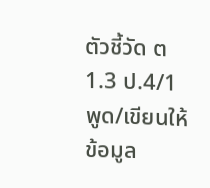ตัวชี้วัด ต 1.3 ป.4/1 พูด/เขียนให้ข้อมูล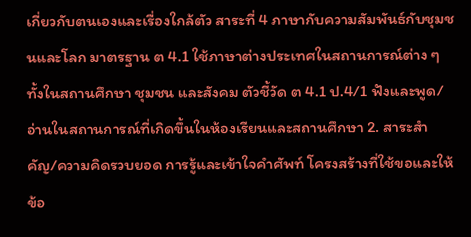เกี่ยวกับตนเองและเรื่องใกล้ตัว สาระที่ 4 ภาษากับความสัมพันธ์กับชุมชนและโลก มาตรฐาน ต 4.1 ใช้ภาษาต่างประเทศในสถานการณ์ต่าง ๆ ทั้งในสถานศึกษา ชุมชน และสังคม ตัวชี้วัด ต 4.1 ป.4/1 ฟังและพูด/อ่านในสถานการณ์ที่เกิดขึ้นในห้องเรียนและสถานศึกษา 2. สาระสำคัญ/ความคิดรวบยอด การรู้และเข้าใจคำศัพท์ โครงสร้างที่ใช้ขอและให้ข้อ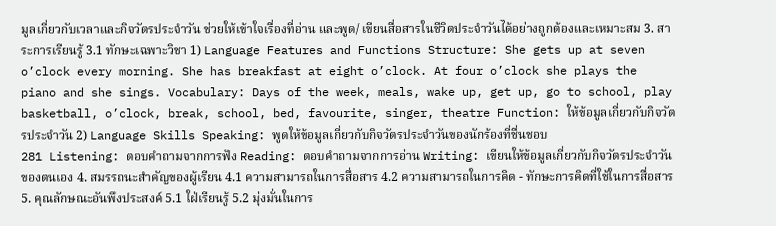มูลเกี่ยวกับเวลาและกิจวัตรประจำวัน ช่วยให้เข้าใจเรื่องที่อ่าน และพูด/ เขียนสื่อสารในชีวิตประจำวันได้อย่างถูกต้องและเหมาะสม 3. สาระการเรียนรู้ 3.1 ทักษะเฉพาะวิชา 1) Language Features and Functions Structure: She gets up at seven o’clock every morning. She has breakfast at eight o’clock. At four o’clock she plays the piano and she sings. Vocabulary: Days of the week, meals, wake up, get up, go to school, play basketball, o’clock, break, school, bed, favourite, singer, theatre Function: ให้ข้อมูลเกี่ยวกับกิจวัตรประจำวัน 2) Language Skills Speaking: พูดให้ข้อมูลเกี่ยวกับกิจวัตรประจำวันของนักร้องที่ชื่นชอบ
281 Listening: ตอบคำถามจากการฟัง Reading: ตอบคำถามจากการอ่าน Writing: เขียนให้ข้อมูลเกี่ยวกับกิจวัตรประจำวันของตนเอง 4. สมรรถนะสำคัญของผู้เรียน 4.1 ความสามารถในการสื่อสาร 4.2 ความสามารถในการคิด - ทักษะการคิดที่ใช้ในการสื่อสาร 5. คุณลักษณะอันพึงประสงค์ 5.1 ใฝ่เรียนรู้ 5.2 มุ่งมั่นในการ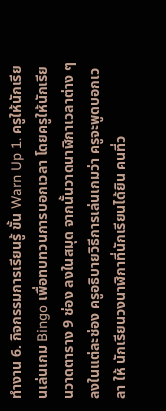ทำงาน 6. กิจกรรมการเรียนรู้ ขั้น Warn Up 1. ครูให้นักเรียนเล่นเกม Bingo เพื่อทบทวนการบอกเวลา โดยครูให้นักเรียนวาดตาราง 9 ช่อง ลงในสมุด จากนั้นวาดนาฬิกาเวลาต่าง ๆ ลงในแต่ละช่อง ครูอธิบายวิธีการเล่นเกมว่า ครูจะพูดบอกเวลา ให้ นักเรียนวงนาฬิกาที่นักเรียนได้ยิน คนที่ว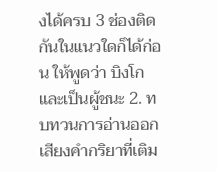งได้ครบ 3 ช่องติดกันในแนวใดก็ได้ก่อน ให้พูดว่า บิงโก และเป็นผู้ชนะ 2. ทบทวนการอ่านออกเสียงคำกริยาที่เติม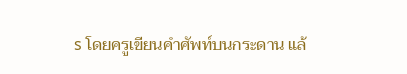s โดยครูเขียนคำศัพท์บนกระดาน แล้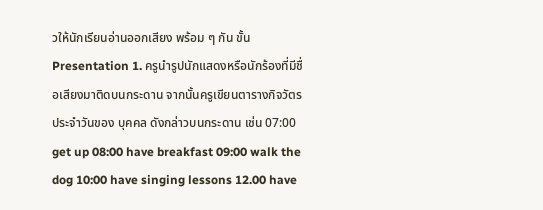วให้นักเรียนอ่านออกเสียง พร้อม ๆ กัน ขั้น Presentation 1. ครูนำรูปนักแสดงหรือนักร้องที่มีชื่อเสียงมาติดบนกระดาน จากนั้นครูเขียนตารางกิจวัตรประจำวันของ บุคคล ดังกล่าวบนกระดาน เช่น 07:00 get up 08:00 have breakfast 09:00 walk the dog 10:00 have singing lessons 12.00 have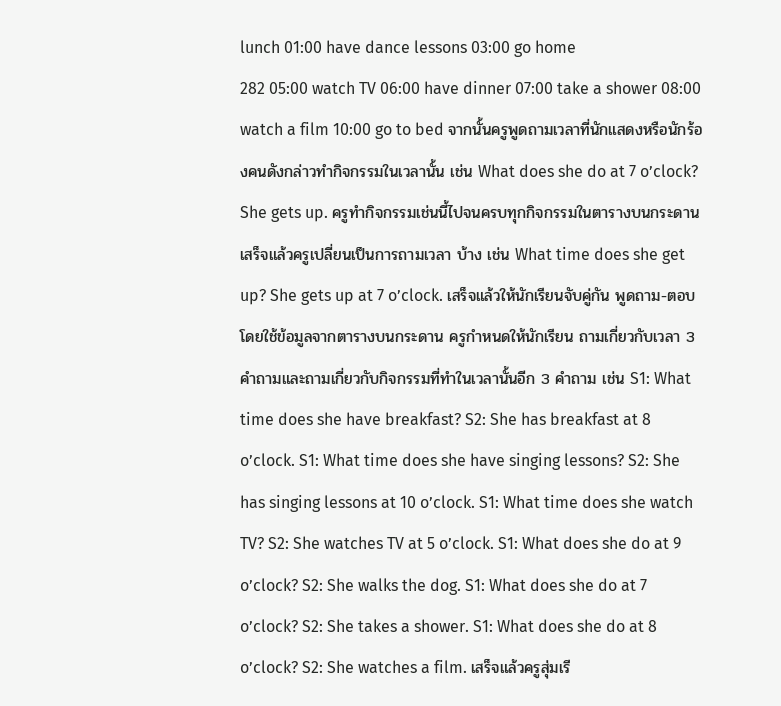lunch 01:00 have dance lessons 03:00 go home
282 05:00 watch TV 06:00 have dinner 07:00 take a shower 08:00 watch a film 10:00 go to bed จากนั้นครูพูดถามเวลาที่นักแสดงหรือนักร้องคนดังกล่าวทำกิจกรรมในเวลานั้น เช่น What does she do at 7 o’clock? She gets up. ครูทำกิจกรรมเช่นนี้ไปจนครบทุกกิจกรรมในตารางบนกระดาน เสร็จแล้วครูเปลี่ยนเป็นการถามเวลา บ้าง เช่น What time does she get up? She gets up at 7 o’clock. เสร็จแล้วให้นักเรียนจับคู่กัน พูดถาม-ตอบโดยใช้ข้อมูลจากตารางบนกระดาน ครูกำหนดให้นักเรียน ถามเกี่ยวกับเวลา 3 คำถามและถามเกี่ยวกับกิจกรรมที่ทำในเวลานั้นอีก 3 คำถาม เช่น S1: What time does she have breakfast? S2: She has breakfast at 8 o’clock. S1: What time does she have singing lessons? S2: She has singing lessons at 10 o’clock. S1: What time does she watch TV? S2: She watches TV at 5 o’clock. S1: What does she do at 9 o’clock? S2: She walks the dog. S1: What does she do at 7 o’clock? S2: She takes a shower. S1: What does she do at 8 o’clock? S2: She watches a film. เสร็จแล้วครูสุ่มเรี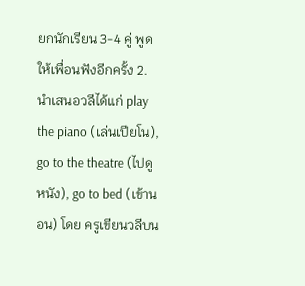ยกนักเรียน 3-4 คู่ พูดให้เพื่อนฟังอีกครั้ง 2. นำเสนอวลีได้แก่ play the piano (เล่นเปียโน), go to the theatre (ไปดูหนัง), go to bed (เข้านอน) โดย ครูเขียนวลีบน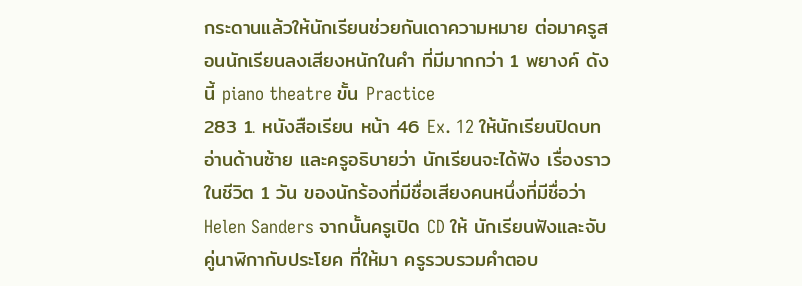กระดานแล้วให้นักเรียนช่วยกันเดาความหมาย ต่อมาครูสอนนักเรียนลงเสียงหนักในคำ ที่มีมากกว่า 1 พยางค์ ดังนี้ piano theatre ขั้น Practice
283 1. หนังสือเรียน หน้า 46 Ex. 12 ให้นักเรียนปิดบทอ่านด้านซ้าย และครูอธิบายว่า นักเรียนจะได้ฟัง เรื่องราวในชีวิต 1 วัน ของนักร้องที่มีชื่อเสียงคนหนึ่งที่มีชื่อว่า Helen Sanders จากนั้นครูเปิด CD ให้ นักเรียนฟังและจับคู่นาฬิกากับประโยค ที่ให้มา ครูรวบรวมคำตอบ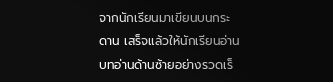จากนักเรียนมาเขียนบนกระดาน เสร็จแล้วให้นักเรียนอ่านบทอ่านด้านซ้ายอย่างรวดเร็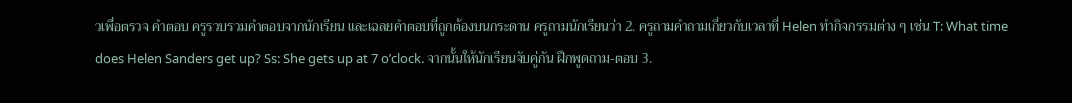วเพื่อตรวจ คำตอบ ครูรวบรวมคำตอบจากนักเรียน และเฉลยคำตอบที่ถูกต้องบนกระดาน ครูถามนักเรียนว่า 2. ครูถามคำถามเกี่ยวกับเวลาที่ Helen ทำกิจกรรมต่าง ๆ เช่น T: What time does Helen Sanders get up? Ss: She gets up at 7 o’clock. จากนั้นให้นักเรียนจับคู่กัน ฝึกพูดถาม-ตอบ 3.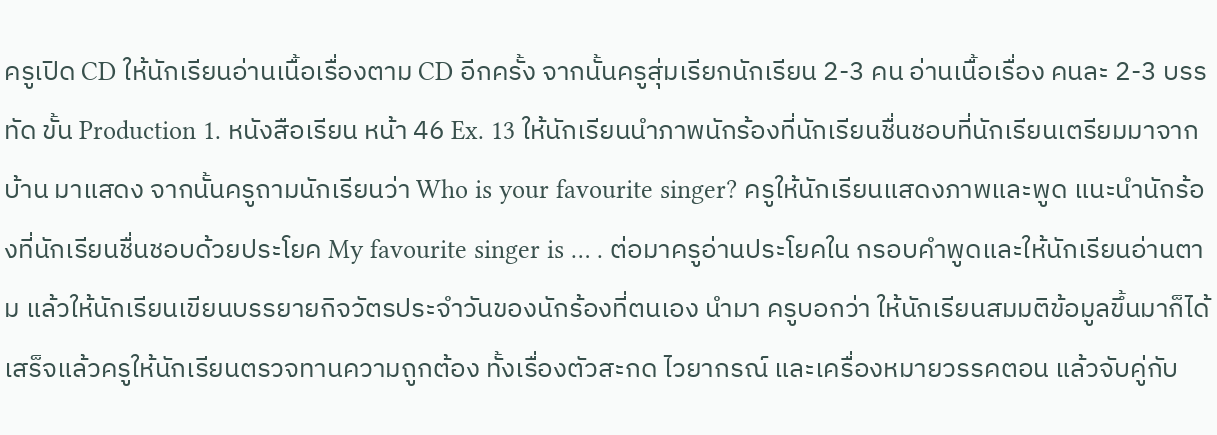ครูเปิด CD ให้นักเรียนอ่านเนื้อเรื่องตาม CD อีกครั้ง จากนั้นครูสุ่มเรียกนักเรียน 2-3 คน อ่านเนื้อเรื่อง คนละ 2-3 บรรทัด ขั้น Production 1. หนังสือเรียน หน้า 46 Ex. 13 ให้นักเรียนนำภาพนักร้องที่นักเรียนชื่นชอบที่นักเรียนเตรียมมาจากบ้าน มาแสดง จากนั้นครูถามนักเรียนว่า Who is your favourite singer? ครูให้นักเรียนแสดงภาพและพูด แนะนำนักร้องที่นักเรียนชื่นชอบด้วยประโยค My favourite singer is … . ต่อมาครูอ่านประโยคใน กรอบคำพูดและให้นักเรียนอ่านตาม แล้วให้นักเรียนเขียนบรรยายกิจวัตรประจำวันของนักร้องที่ตนเอง นำมา ครูบอกว่า ให้นักเรียนสมมติข้อมูลขึ้นมาก็ได้ เสร็จแล้วครูให้นักเรียนตรวจทานความถูกต้อง ทั้งเรื่องตัวสะกด ไวยากรณ์ และเครื่องหมายวรรคตอน แล้วจับคู่กับ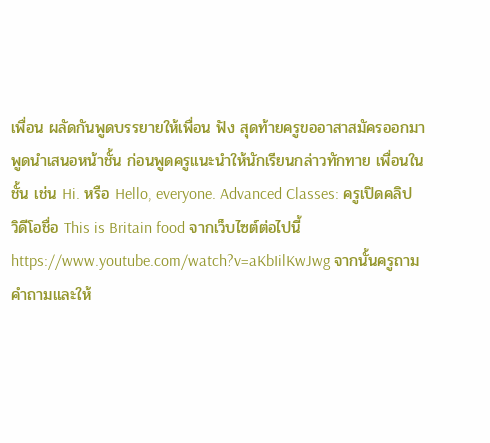เพื่อน ผลัดกันพูดบรรยายให้เพื่อน ฟัง สุดท้ายครูขออาสาสมัครออกมาพูดนำเสนอหน้าชั้น ก่อนพูดครูแนะนำให้นักเรียนกล่าวทักทาย เพื่อนในชั้น เช่น Hi. หรือ Hello, everyone. Advanced Classes: ครูเปิดคลิปวิดีโอชื่อ This is Britain food จากเว็บไซต์ต่อไปนี้ https://www.youtube.com/watch?v=aKbIilKwJwg จากนั้นครูถามคำถามและให้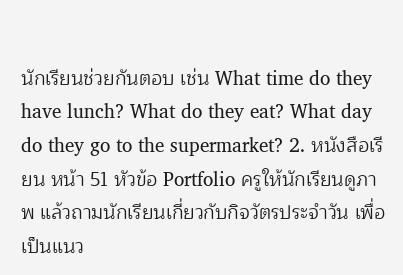นักเรียนช่วยกันตอบ เช่น What time do they have lunch? What do they eat? What day do they go to the supermarket? 2. หนังสือเรียน หน้า 51 หัวข้อ Portfolio ครูให้นักเรียนดูภาพ แล้วถามนักเรียนเกี่ยวกับกิจวัตรประจำวัน เพื่อเป็นแนว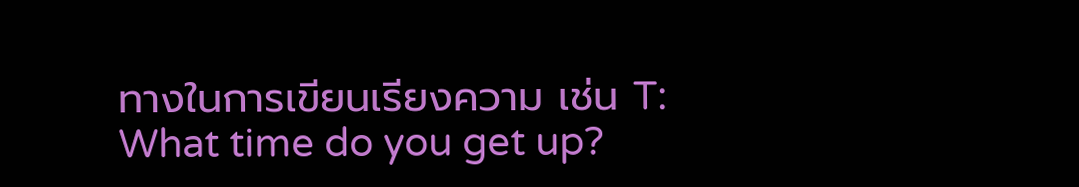ทางในการเขียนเรียงความ เช่น T: What time do you get up?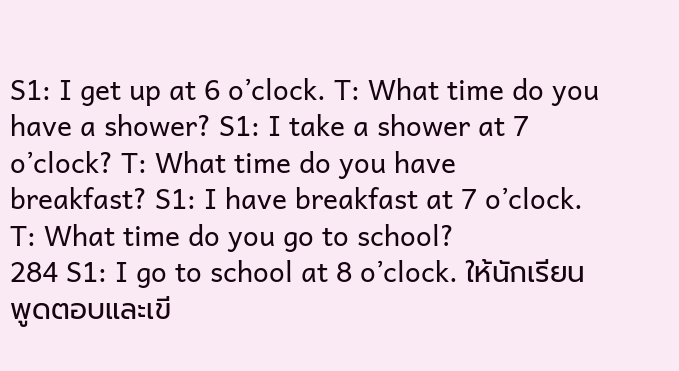S1: I get up at 6 o’clock. T: What time do you have a shower? S1: I take a shower at 7 o’clock? T: What time do you have breakfast? S1: I have breakfast at 7 o’clock. T: What time do you go to school?
284 S1: I go to school at 8 o’clock. ให้นักเรียนพูดตอบและเขี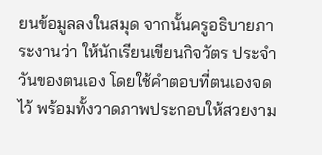ยนข้อมูลลงในสมุด จากนั้นครูอธิบายภาระงานว่า ให้นักเรียนเขียนกิจวัตร ประจำวันของตนเอง โดยใช้คำตอบที่ตนเองจดไว้ พร้อมทั้งวาดภาพประกอบให้สวยงาม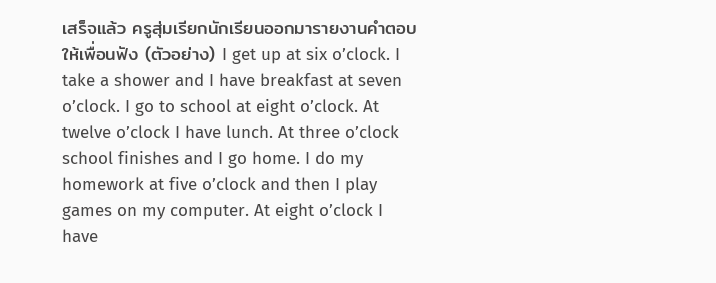เสร็จแล้ว ครูสุ่มเรียกนักเรียนออกมารายงานคำตอบให้เพื่อนฟัง (ตัวอย่าง) I get up at six o’clock. I take a shower and I have breakfast at seven o’clock. I go to school at eight o’clock. At twelve o’clock I have lunch. At three o’clock school finishes and I go home. I do my homework at five o’clock and then I play games on my computer. At eight o’clock I have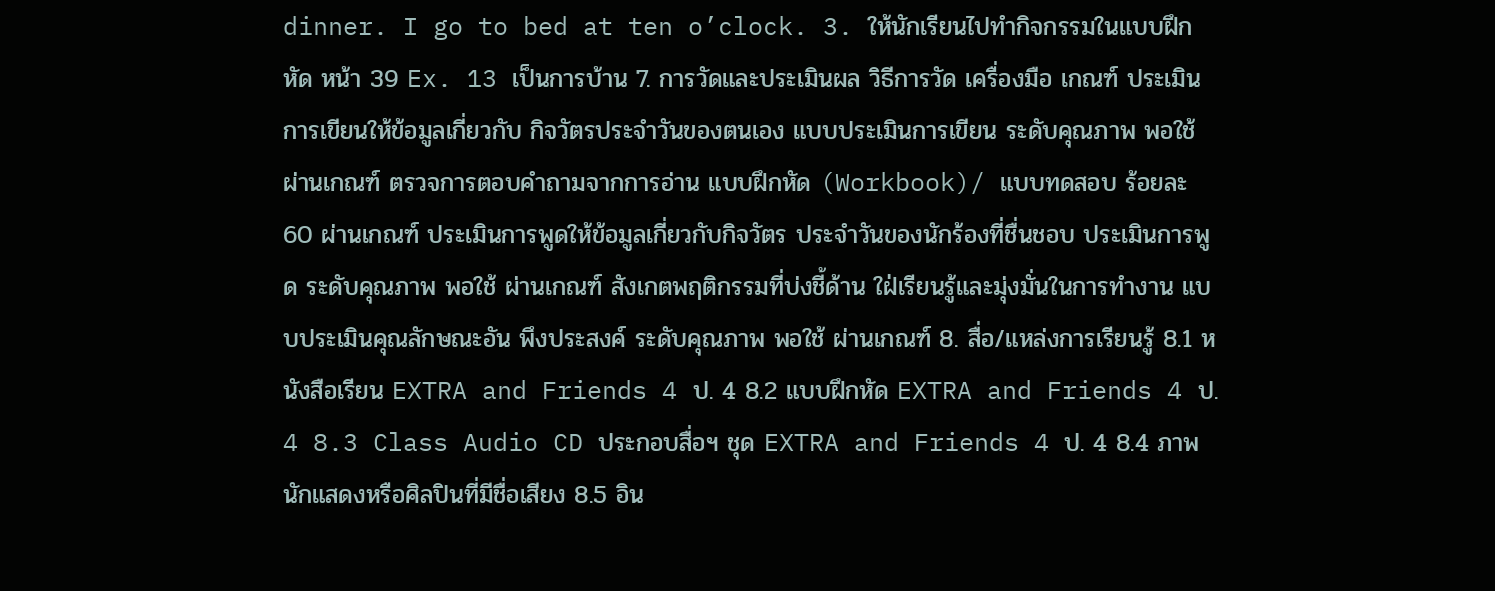dinner. I go to bed at ten o’clock. 3. ให้นักเรียนไปทำกิจกรรมในแบบฝึกหัด หน้า 39 Ex. 13 เป็นการบ้าน 7. การวัดและประเมินผล วิธีการวัด เครื่องมือ เกณฑ์ ประเมินการเขียนให้ข้อมูลเกี่ยวกับ กิจวัตรประจำวันของตนเอง แบบประเมินการเขียน ระดับคุณภาพ พอใช้ ผ่านเกณฑ์ ตรวจการตอบคำถามจากการอ่าน แบบฝึกหัด (Workbook)/ แบบทดสอบ ร้อยละ 60 ผ่านเกณฑ์ ประเมินการพูดให้ข้อมูลเกี่ยวกับกิจวัตร ประจำวันของนักร้องที่ชื่นชอบ ประเมินการพูด ระดับคุณภาพ พอใช้ ผ่านเกณฑ์ สังเกตพฤติกรรมที่บ่งชี้ด้าน ใฝ่เรียนรู้และมุ่งมั่นในการทำงาน แบบประเมินคุณลักษณะอัน พึงประสงค์ ระดับคุณภาพ พอใช้ ผ่านเกณฑ์ 8. สื่อ/แหล่งการเรียนรู้ 8.1 หนังสือเรียน EXTRA and Friends 4 ป. 4 8.2 แบบฝึกหัด EXTRA and Friends 4 ป. 4 8.3 Class Audio CD ประกอบสื่อฯ ชุด EXTRA and Friends 4 ป. 4 8.4 ภาพนักแสดงหรือศิลปินที่มีชื่อเสียง 8.5 อิน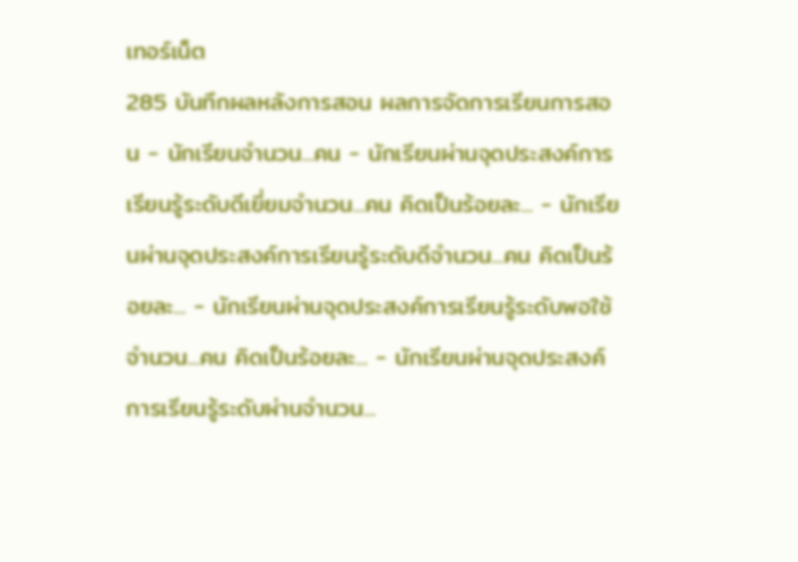เทอร์เน็ต
285 บันทึกผลหลังการสอน ผลการจัดการเรียนการสอน - นักเรียนจำนวน...คน - นักเรียนผ่านจุดประสงค์การเรียนรู้ระดับดีเยี่ยมจำนวน...คน คิดเป็นร้อยละ... - นักเรียนผ่านจุดประสงค์การเรียนรู้ระดับดีจำนวน...คน คิดเป็นร้อยละ... - นักเรียนผ่านจุดประสงค์การเรียนรู้ระดับพอใช้จำนวน...คน คิดเป็นร้อยละ... - นักเรียนผ่านจุดประสงค์การเรียนรู้ระดับผ่านจำนวน...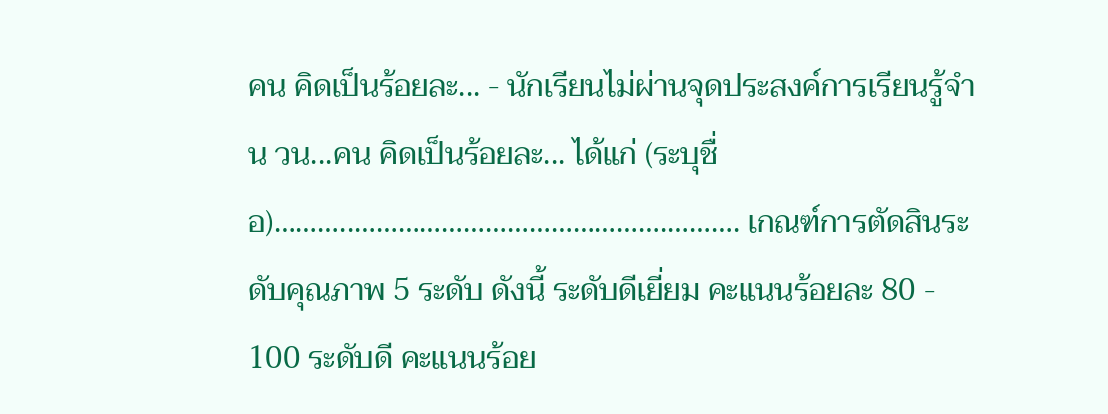คน คิดเป็นร้อยละ... - นักเรียนไม่ผ่านจุดประสงค์การเรียนรู้จำน วน...คน คิดเป็นร้อยละ... ได้แก่ (ระบุชื่อ)………..…………………………………….………. เกณฑ์การตัดสินระดับคุณภาพ 5 ระดับ ดังนี้ ระดับดีเยี่ยม คะแนนร้อยละ 80 - 100 ระดับดี คะแนนร้อย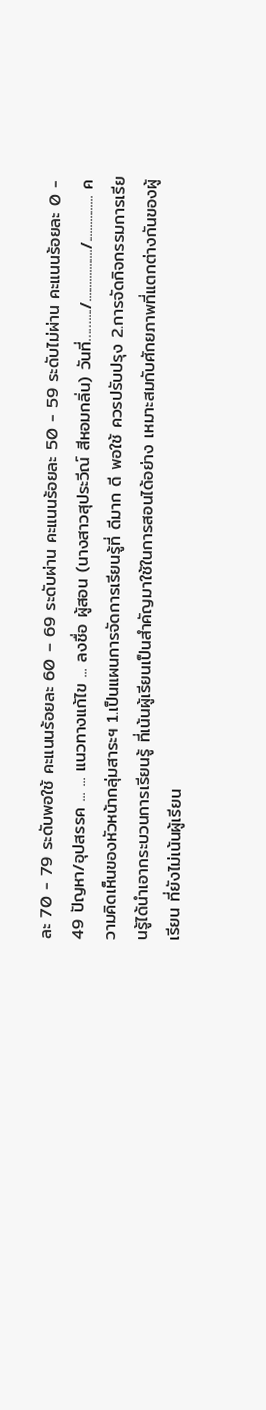ละ 70 - 79 ระดับพอใช้ คะแนนร้อยละ 60 – 69 ระดับผ่าน คะแนนร้อยละ 50 - 59 ระดับไม่ผ่าน คะแนนร้อยละ 0 - 49 ปัญหา/อุปสรรค ... ... แนวทางแก้ไข ... ลงชื่อ ผู้สอน (นางสาวสุประวีณ์ สีหอมกลิ่น) วันที่……..../................../................ ความคิดเห็นของหัวหน้ากลุ่มสาระฯ 1.เป็นแผนการจัดการเรียนรู้ที่ ดีมาก ดี พอใช้ ควรปรับปรุง 2.การจัดกิจกรรมการเรียนรู้ได้นำเอากระบวนการเรียนรู้ ที่เน้นผู้เรียนเป็นสำคัญมาใช้ในการสอนได้อย่าง เหมาะสมกับศักยภาพที่แตกต่างกันของผู้เรียน ที่ยังไม่เน้นผู้เรียน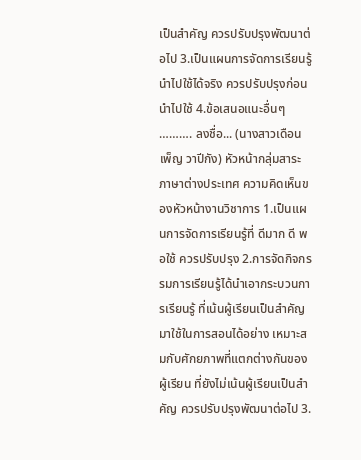เป็นสำคัญ ควรปรับปรุงพัฒนาต่อไป 3.เป็นแผนการจัดการเรียนรู้ นำไปใช้ได้จริง ควรปรับปรุงก่อนนำไปใช้ 4.ข้อเสนอแนะอื่นๆ ………. ลงชื่อ... (นางสาวเดือนเพ็ญ วาปีกัง) หัวหน้ากลุ่มสาระภาษาต่างประเทศ ความคิดเห็นของหัวหน้างานวิชาการ 1.เป็นแผนการจัดการเรียนรู้ที่ ดีมาก ดี พอใช้ ควรปรับปรุง 2.การจัดกิจกรรมการเรียนรู้ได้นำเอากระบวนการเรียนรู้ ที่เน้นผู้เรียนเป็นสำคัญมาใช้ในการสอนได้อย่าง เหมาะสมกับศักยภาพที่แตกต่างกันของผู้เรียน ที่ยังไม่เน้นผู้เรียนเป็นสำคัญ ควรปรับปรุงพัฒนาต่อไป 3.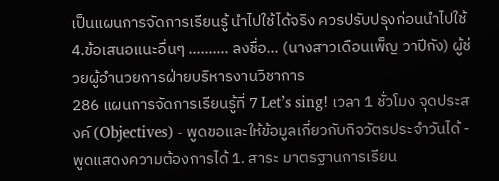เป็นแผนการจัดการเรียนรู้ นำไปใช้ได้จริง ควรปรับปรุงก่อนนำไปใช้ 4.ข้อเสนอแนะอื่นๆ ………. ลงชื่อ... (นางสาวเดือนเพ็ญ วาปีกัง) ผู้ช่วยผู้อำนวยการฝ่ายบริหารงานวิชาการ
286 แผนการจัดการเรียนรู้ที่ 7 Let’s sing! เวลา 1 ชั่วโมง จุดประสงค์ (Objectives) - พูดขอและให้ข้อมูลเกี่ยวกับกิจวัตรประจำวันได้ - พูดแสดงความต้องการได้ 1. สาระ มาตรฐานการเรียน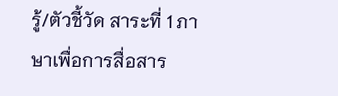รู้/ตัวชี้วัด สาระที่ 1 ภาษาเพื่อการสื่อสาร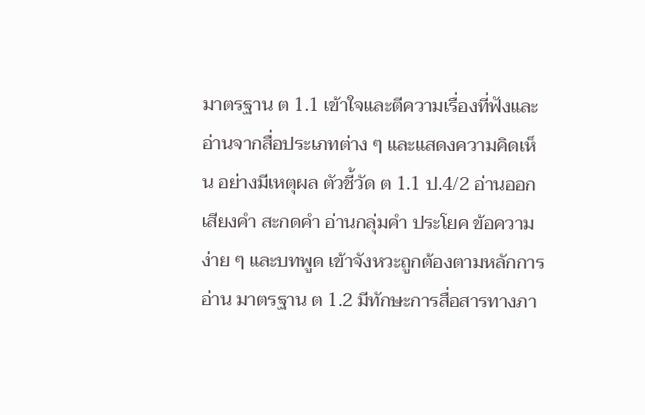มาตรฐาน ต 1.1 เข้าใจและตีความเรื่องที่ฟังและอ่านจากสื่อประเภทต่าง ๆ และแสดงความคิดเห็น อย่างมีเหตุผล ตัวชี้วัด ต 1.1 ป.4/2 อ่านออกเสียงคำ สะกดคำ อ่านกลุ่มคำ ประโยค ข้อความง่าย ๆ และบทพูด เข้าจังหวะถูกต้องตามหลักการอ่าน มาตรฐาน ต 1.2 มีทักษะการสื่อสารทางภา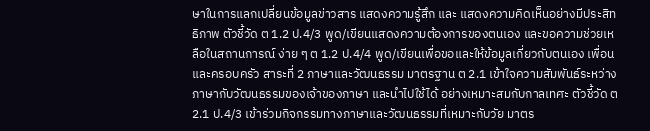ษาในการแลกเปลี่ยนข้อมูลข่าวสาร แสดงความรู้สึก และ แสดงความคิดเห็นอย่างมีประสิทธิภาพ ตัวชี้วัด ต 1.2 ป.4/3 พูด/เขียนแสดงความต้องการของตนเอง และขอความช่วยเหลือในสถานการณ์ ง่าย ๆ ต 1.2 ป.4/4 พูด/เขียนเพื่อขอและให้ข้อมูลเกี่ยวกับตนเอง เพื่อน และครอบครัว สาระที่ 2 ภาษาและวัฒนธรรม มาตรฐาน ต 2.1 เข้าใจความสัมพันธ์ระหว่างภาษากับวัฒนธรรมของเจ้าของภาษา และนำไปใช้ได้ อย่างเหมาะสมกับกาลเทศะ ตัวชี้วัด ต 2.1 ป.4/3 เข้าร่วมกิจกรรมทางภาษาและวัฒนธรรมที่เหมาะกับวัย มาตร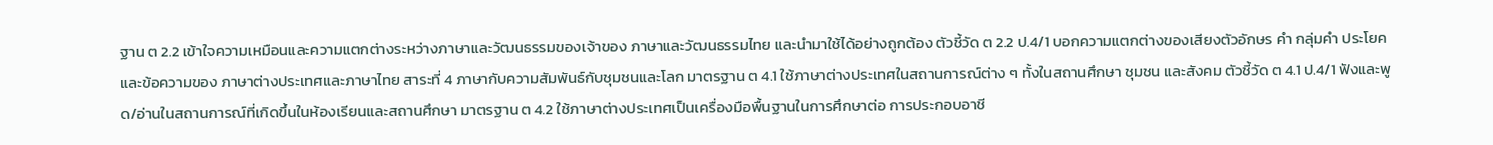ฐาน ต 2.2 เข้าใจความเหมือนและความแตกต่างระหว่างภาษาและวัฒนธรรมของเจ้าของ ภาษาและวัฒนธรรมไทย และนำมาใช้ได้อย่างถูกต้อง ตัวชี้วัด ต 2.2 ป.4/1 บอกความแตกต่างของเสียงตัวอักษร คำ กลุ่มคำ ประโยค และข้อความของ ภาษาต่างประเทศและภาษาไทย สาระที่ 4 ภาษากับความสัมพันธ์กับชุมชนและโลก มาตรฐาน ต 4.1 ใช้ภาษาต่างประเทศในสถานการณ์ต่าง ๆ ทั้งในสถานศึกษา ชุมชน และสังคม ตัวชี้วัด ต 4.1 ป.4/1 ฟังและพูด/อ่านในสถานการณ์ที่เกิดขึ้นในห้องเรียนและสถานศึกษา มาตรฐาน ต 4.2 ใช้ภาษาต่างประเทศเป็นเครื่องมือพื้นฐานในการศึกษาต่อ การประกอบอาชี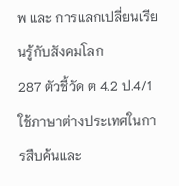พ และ การแลกเปลี่ยนเรียนรู้กับสังคมโลก
287 ตัวชี้วัด ต 4.2 ป.4/1 ใช้ภาษาต่างประเทศในการสืบค้นและ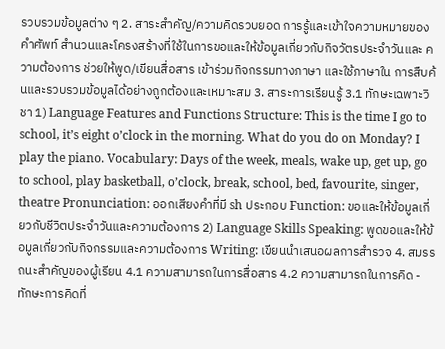รวบรวมข้อมูลต่าง ๆ 2. สาระสำคัญ/ความคิดรวบยอด การรู้และเข้าใจความหมายของคำศัพท์ สำนวนและโครงสร้างที่ใช้ในการขอและให้ข้อมูลเกี่ยวกับกิจวัตรประจำวันและ ความต้องการ ช่วยให้พูด/เขียนสื่อสาร เข้าร่วมกิจกรรมทางภาษา และใช้ภาษาใน การสืบค้นและรวบรวมข้อมูลได้อย่างถูกต้องและเหมาะสม 3. สาระการเรียนรู้ 3.1 ทักษะเฉพาะวิชา 1) Language Features and Functions Structure: This is the time I go to school, it’s eight o’clock in the morning. What do you do on Monday? I play the piano. Vocabulary: Days of the week, meals, wake up, get up, go to school, play basketball, o’clock, break, school, bed, favourite, singer, theatre Pronunciation: ออกเสียงคำที่มี sh ประกอบ Function: ขอและให้ข้อมูลเกี่ยวกับชีวิตประจำวันและความต้องการ 2) Language Skills Speaking: พูดขอและให้ข้อมูลเกี่ยวกับกิจกรรมและความต้องการ Writing: เขียนนำเสนอผลการสำรวจ 4. สมรรถนะสำคัญของผู้เรียน 4.1 ความสามารถในการสื่อสาร 4.2 ความสามารถในการคิด - ทักษะการคิดที่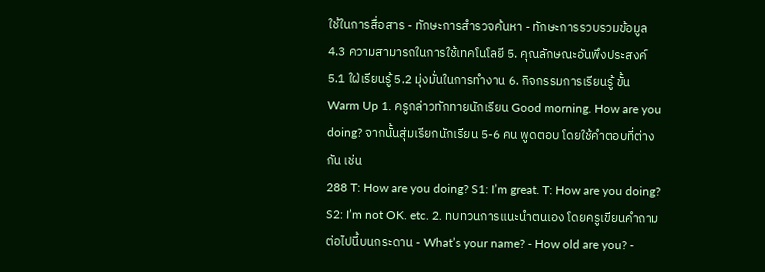ใช้ในการสื่อสาร - ทักษะการสำรวจค้นหา - ทักษะการรวบรวมข้อมูล 4.3 ความสามารถในการใช้เทคโนโลยี 5. คุณลักษณะอันพึงประสงค์ 5.1 ใฝ่เรียนรู้ 5.2 มุ่งมั่นในการทำงาน 6. กิจกรรมการเรียนรู้ ขั้น Warm Up 1. ครูกล่าวทักทายนักเรียน Good morning. How are you doing? จากนั้นสุ่มเรียกนักเรียน 5-6 คน พูดตอบ โดยใช้คำตอบที่ต่างกัน เช่น
288 T: How are you doing? S1: I’m great. T: How are you doing? S2: I’m not OK. etc. 2. ทบทวนการแนะนำตนเอง โดยครูเขียนคำถามต่อไปนี้บนกระดาน - What’s your name? - How old are you? -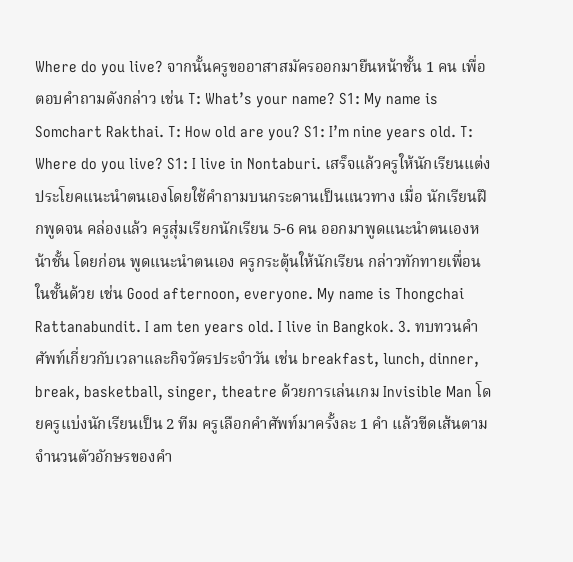Where do you live? จากนั้นครูขออาสาสมัครออกมายืนหน้าชั้น 1 คน เพื่อตอบคำถามดังกล่าว เช่น T: What’s your name? S1: My name is Somchart Rakthai. T: How old are you? S1: I’m nine years old. T: Where do you live? S1: I live in Nontaburi. เสร็จแล้วครูให้นักเรียนแต่งประโยคแนะนำตนเองโดยใช้คำถามบนกระดานเป็นแนวทาง เมื่อ นักเรียนฝึกพูดจน คล่องแล้ว ครูสุ่มเรียกนักเรียน 5-6 คน ออกมาพูดแนะนำตนเองหน้าชั้น โดยก่อน พูดแนะนำตนเอง ครูกระตุ้นให้นักเรียน กล่าวทักทายเพื่อนในชั้นด้วย เช่น Good afternoon, everyone. My name is Thongchai Rattanabundit. I am ten years old. I live in Bangkok. 3. ทบทวนคำศัพท์เกี่ยวกับเวลาและกิจวัตรประจำวัน เช่น breakfast, lunch, dinner, break, basketball, singer, theatre ด้วยการเล่นเกม Invisible Man โดยครูแบ่งนักเรียนเป็น 2 ทีม ครูเลือกคำศัพท์มาครั้งละ 1 คำ แล้วขีดเส้นตามจำนวนตัวอักษรของคำ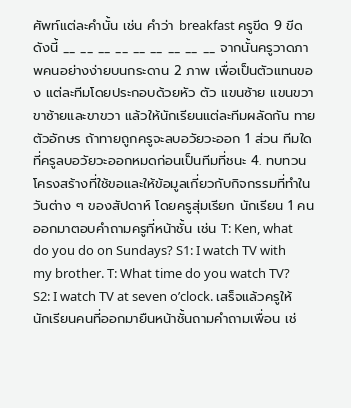ศัพท์แต่ละคำนั้น เช่น คำว่า breakfast ครูขีด 9 ขีด ดังนี้ __ __ __ __ __ __ __ __ __ จากนั้นครูวาดภาพคนอย่างง่ายบนกระดาน 2 ภาพ เพื่อเป็นตัวแทนของ แต่ละทีมโดยประกอบด้วยหัว ตัว แขนซ้าย แขนขวา ขาซ้ายและขาขวา แล้วให้นักเรียนแต่ละทีมผลัดกัน ทายตัวอักษร ถ้าทายถูกครูจะลบอวัยวะออก 1 ส่วน ทีมใดที่ครูลบอวัยวะออกหมดก่อนเป็นทีมที่ชนะ 4. ทบทวนโครงสร้างที่ใช้ขอและให้ข้อมูลเกี่ยวกับกิจกรรมที่ทำในวันต่าง ๆ ของสัปดาห์ โดยครูสุ่มเรียก นักเรียน 1 คน ออกมาตอบคำถามครูที่หน้าชั้น เช่น T: Ken, what do you do on Sundays? S1: I watch TV with my brother. T: What time do you watch TV? S2: I watch TV at seven o’clock. เสร็จแล้วครูให้นักเรียนคนที่ออกมายืนหน้าชั้นถามคำถามเพื่อน เช่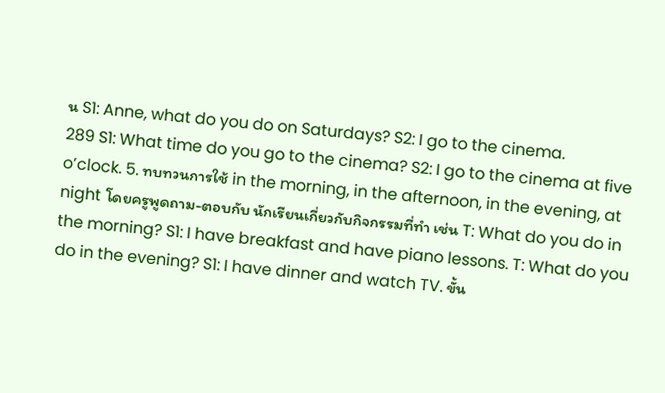น S1: Anne, what do you do on Saturdays? S2: I go to the cinema.
289 S1: What time do you go to the cinema? S2: I go to the cinema at five o’clock. 5. ทบทวนการใช้ in the morning, in the afternoon, in the evening, at night โดยครูพูดถาม-ตอบกับ นักเรียนเกี่ยวกับกิจกรรมที่ทำ เช่น T: What do you do in the morning? S1: I have breakfast and have piano lessons. T: What do you do in the evening? S1: I have dinner and watch TV. ขั้น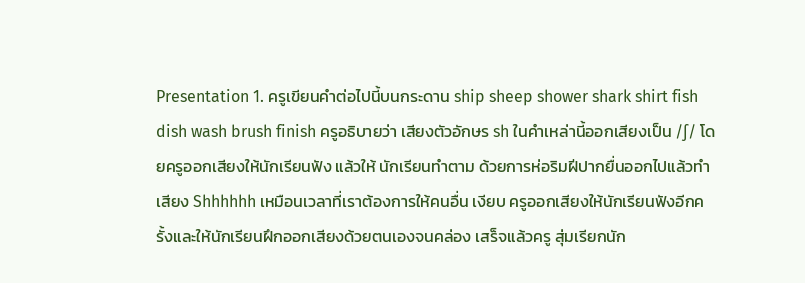Presentation 1. ครูเขียนคำต่อไปนี้บนกระดาน ship sheep shower shark shirt fish dish wash brush finish ครูอธิบายว่า เสียงตัวอักษร sh ในคำเหล่านี้ออกเสียงเป็น /ʃ/ โดยครูออกเสียงให้นักเรียนฟัง แล้วให้ นักเรียนทำตาม ด้วยการห่อริมฝีปากยื่นออกไปแล้วทำเสียง Shhhhhh เหมือนเวลาที่เราต้องการให้คนอื่น เงียบ ครูออกเสียงให้นักเรียนฟังอีกครั้งและให้นักเรียนฝึกออกเสียงด้วยตนเองจนคล่อง เสร็จแล้วครู สุ่มเรียกนัก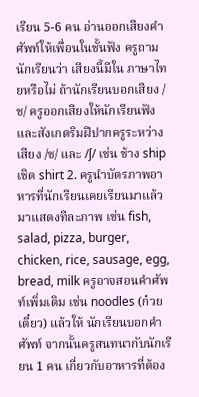เรียน 5-6 คน อ่านออกเสียงคำศัพท์ให้เพื่อนในชั้นฟัง ครูถามนักเรียนว่า เสียงนี้มีใน ภาษาไทยหรือไม่ ถ้านักเรียนบอกเสียง /ช/ ครูออกเสียงให้นักเรียนฟังและสังเกตริมฝีปากครูระหว่าง เสียง /ช/ และ /ʃ/ เช่น ช้าง ship เชิด shirt 2. ครูนำบัตรภาพอาหารที่นักเรียนเคยเรียนมาแล้วมาแสดงทีละภาพ เช่น fish, salad, pizza, burger, chicken, rice, sausage, egg, bread, milk ครูอาจสอนคำศัพท์เพิ่มเติม เช่น noodles (ก๋วยเตี๋ยว) แล้วให้ นักเรียนบอกคำศัพท์ จากนั้นครูสนทนากับนักเรียน 1 คน เกี่ยวกับอาหารที่ต้อง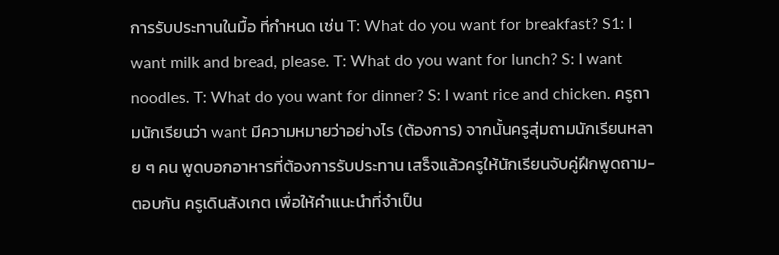การรับประทานในมื้อ ที่กำหนด เช่น T: What do you want for breakfast? S1: I want milk and bread, please. T: What do you want for lunch? S: I want noodles. T: What do you want for dinner? S: I want rice and chicken. ครูถามนักเรียนว่า want มีความหมายว่าอย่างไร (ต้องการ) จากนั้นครูสุ่มถามนักเรียนหลาย ๆ คน พูดบอกอาหารที่ต้องการรับประทาน เสร็จแล้วครูให้นักเรียนจับคู่ฝึกพูดถาม-ตอบกัน ครูเดินสังเกต เพื่อให้คำแนะนำที่จำเป็น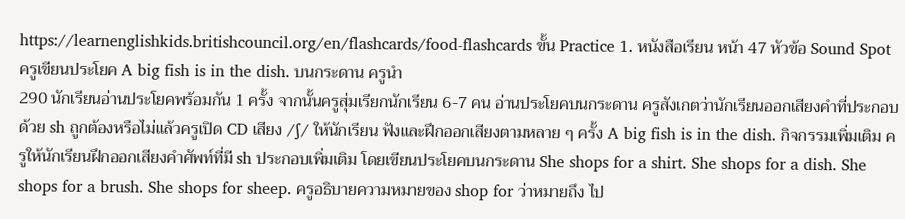https://learnenglishkids.britishcouncil.org/en/flashcards/food-flashcards ขั้น Practice 1. หนังสือเรียน หน้า 47 หัวข้อ Sound Spot ครูเขียนประโยค A big fish is in the dish. บนกระดาน ครูนำ
290 นักเรียนอ่านประโยคพร้อมกัน 1 ครั้ง จากนั้นครูสุ่มเรียกนักเรียน 6-7 คน อ่านประโยคบนกระดาน ครูสังเกตว่านักเรียนออกเสียงคำที่ประกอบด้วย sh ถูกต้องหรือไม่แล้วครูเปิด CD เสียง /ʃ/ ให้นักเรียน ฟังและฝึกออกเสียงตามหลาย ๆ ครั้ง A big fish is in the dish. กิจกรรมเพิ่มเติม ครูให้นักเรียนฝึกออกเสียงคำศัพท์ที่มี sh ประกอบเพิ่มเติม โดยเขียนประโยคบนกระดาน She shops for a shirt. She shops for a dish. She shops for a brush. She shops for sheep. ครูอธิบายความหมายของ shop for ว่าหมายถึง ไป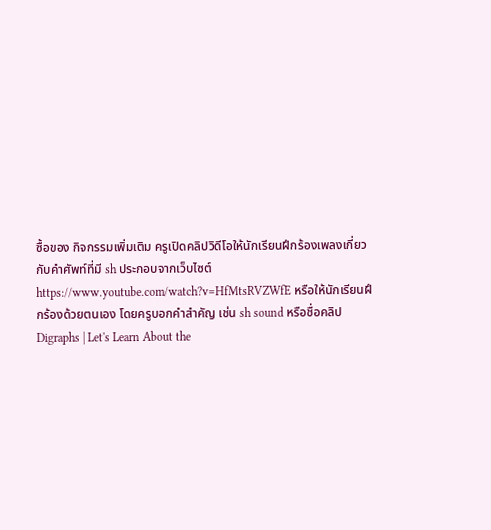ซื้อของ กิจกรรมเพิ่มเติม ครูเปิดคลิปวิดีโอให้นักเรียนฝึกร้องเพลงเกี่ยวกับคำศัพท์ที่มี sh ประกอบจากเว็บไซต์ https://www.youtube.com/watch?v=HfMtsRVZWfE หรือให้นักเรียนฝึกร้องด้วยตนเอง โดยครูบอกคำสำคัญ เช่น sh sound หรือชื่อคลิป Digraphs | Let's Learn About the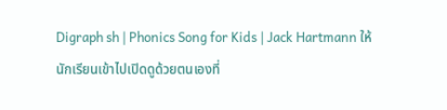Digraph sh | Phonics Song for Kids | Jack Hartmann ให้นักเรียนเข้าไปเปิดดูด้วยตนเองที่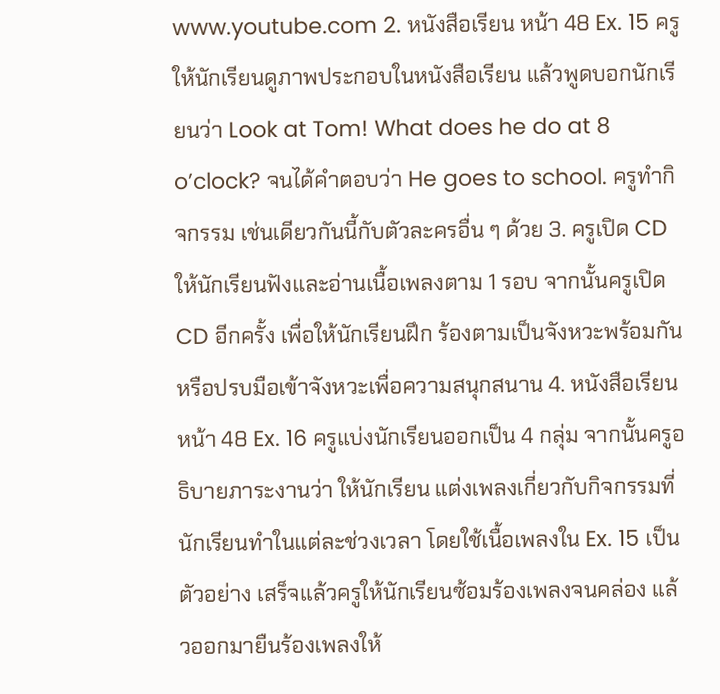www.youtube.com 2. หนังสือเรียน หน้า 48 Ex. 15 ครูให้นักเรียนดูภาพประกอบในหนังสือเรียน แล้วพูดบอกนักเรียนว่า Look at Tom! What does he do at 8 o’clock? จนได้คำตอบว่า He goes to school. ครูทำกิจกรรม เช่นเดียวกันนี้กับตัวละครอื่น ๆ ด้วย 3. ครูเปิด CD ให้นักเรียนฟังและอ่านเนื้อเพลงตาม 1 รอบ จากนั้นครูเปิด CD อีกครั้ง เพื่อให้นักเรียนฝึก ร้องตามเป็นจังหวะพร้อมกัน หรือปรบมือเข้าจังหวะเพื่อความสนุกสนาน 4. หนังสือเรียน หน้า 48 Ex. 16 ครูแบ่งนักเรียนออกเป็น 4 กลุ่ม จากนั้นครูอธิบายภาระงานว่า ให้นักเรียน แต่งเพลงเกี่ยวกับกิจกรรมที่นักเรียนทำในแต่ละช่วงเวลา โดยใช้เนื้อเพลงใน Ex. 15 เป็นตัวอย่าง เสร็จแล้วครูให้นักเรียนซ้อมร้องเพลงจนคล่อง แล้วออกมายืนร้องเพลงให้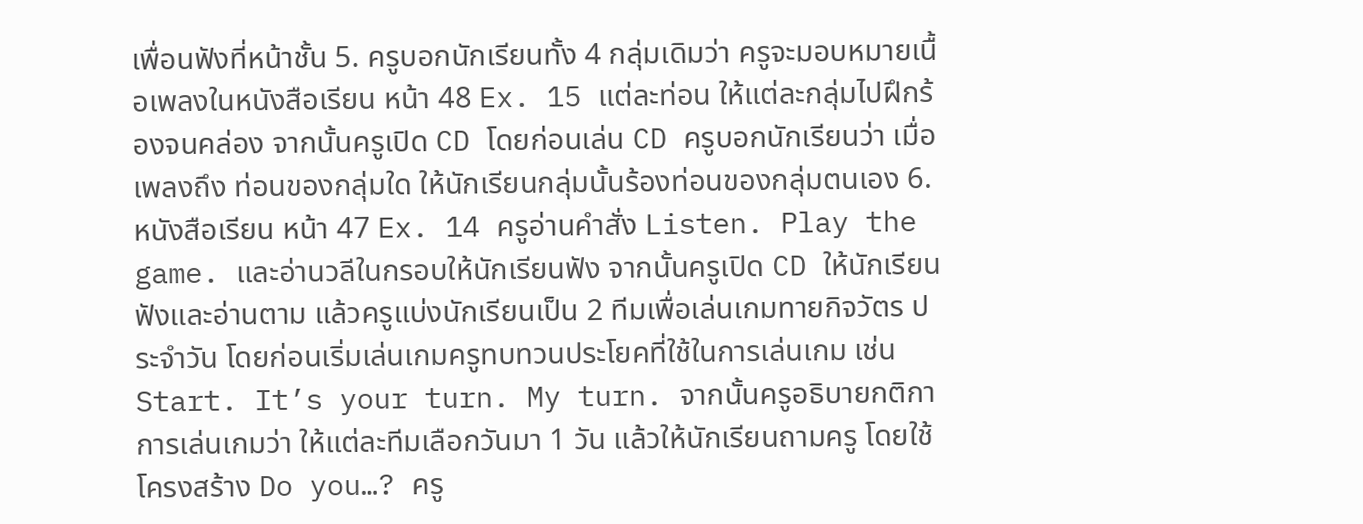เพื่อนฟังที่หน้าชั้น 5. ครูบอกนักเรียนทั้ง 4 กลุ่มเดิมว่า ครูจะมอบหมายเนื้อเพลงในหนังสือเรียน หน้า 48 Ex. 15 แต่ละท่อน ให้แต่ละกลุ่มไปฝึกร้องจนคล่อง จากนั้นครูเปิด CD โดยก่อนเล่น CD ครูบอกนักเรียนว่า เมื่อเพลงถึง ท่อนของกลุ่มใด ให้นักเรียนกลุ่มนั้นร้องท่อนของกลุ่มตนเอง 6. หนังสือเรียน หน้า 47 Ex. 14 ครูอ่านคำสั่ง Listen. Play the game. และอ่านวลีในกรอบให้นักเรียนฟัง จากนั้นครูเปิด CD ให้นักเรียนฟังและอ่านตาม แล้วครูแบ่งนักเรียนเป็น 2 ทีมเพื่อเล่นเกมทายกิจวัตร ประจำวัน โดยก่อนเริ่มเล่นเกมครูทบทวนประโยคที่ใช้ในการเล่นเกม เช่น Start. It’s your turn. My turn. จากนั้นครูอธิบายกติกาการเล่นเกมว่า ให้แต่ละทีมเลือกวันมา 1 วัน แล้วให้นักเรียนถามครู โดยใช้โครงสร้าง Do you…? ครู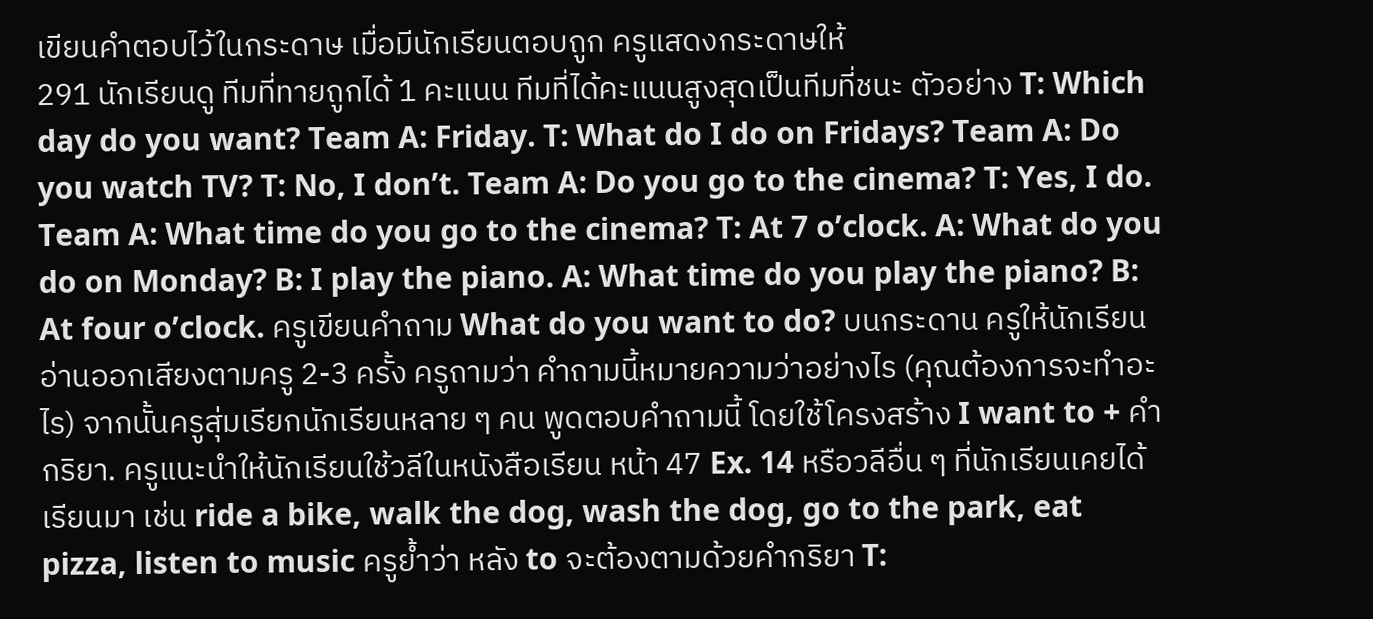เขียนคำตอบไว้ในกระดาษ เมื่อมีนักเรียนตอบถูก ครูแสดงกระดาษให้
291 นักเรียนดู ทีมที่ทายถูกได้ 1 คะแนน ทีมที่ได้คะแนนสูงสุดเป็นทีมที่ชนะ ตัวอย่าง T: Which day do you want? Team A: Friday. T: What do I do on Fridays? Team A: Do you watch TV? T: No, I don’t. Team A: Do you go to the cinema? T: Yes, I do. Team A: What time do you go to the cinema? T: At 7 o’clock. A: What do you do on Monday? B: I play the piano. A: What time do you play the piano? B: At four o’clock. ครูเขียนคำถาม What do you want to do? บนกระดาน ครูให้นักเรียนอ่านออกเสียงตามครู 2-3 ครั้ง ครูถามว่า คำถามนี้หมายความว่าอย่างไร (คุณต้องการจะทำอะไร) จากนั้นครูสุ่มเรียกนักเรียนหลาย ๆ คน พูดตอบคำถามนี้ โดยใช้โครงสร้าง I want to + คำกริยา. ครูแนะนำให้นักเรียนใช้วลีในหนังสือเรียน หน้า 47 Ex. 14 หรือวลีอื่น ๆ ที่นักเรียนเคยได้เรียนมา เช่น ride a bike, walk the dog, wash the dog, go to the park, eat pizza, listen to music ครูย้ำว่า หลัง to จะต้องตามด้วยคำกริยา T: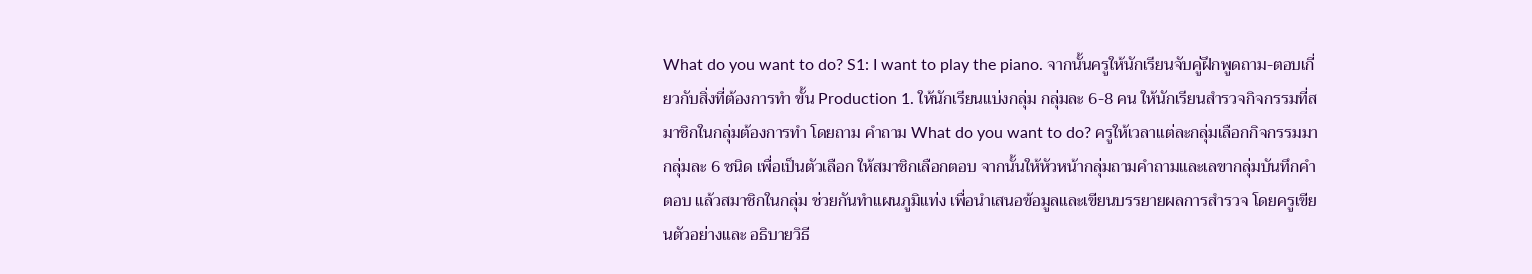What do you want to do? S1: I want to play the piano. จากนั้นครูให้นักเรียนจับคู่ฝึกพูดถาม-ตอบเกี่ยวกับสิ่งที่ต้องการทำ ขั้น Production 1. ให้นักเรียนแบ่งกลุ่ม กลุ่มละ 6-8 คน ให้นักเรียนสำรวจกิจกรรมที่สมาชิกในกลุ่มต้องการทำ โดยถาม คำถาม What do you want to do? ครูให้เวลาแต่ละกลุ่มเลือกกิจกรรมมากลุ่มละ 6 ชนิด เพื่อเป็นตัวเลือก ให้สมาชิกเลือกตอบ จากนั้นให้หัวหน้ากลุ่มถามคำถามและเลขากลุ่มบันทึกคำตอบ แล้วสมาชิกในกลุ่ม ช่วยกันทำแผนภูมิแท่ง เพื่อนำเสนอข้อมูลและเขียนบรรยายผลการสำรวจ โดยครูเขียนตัวอย่างและ อธิบายวิธี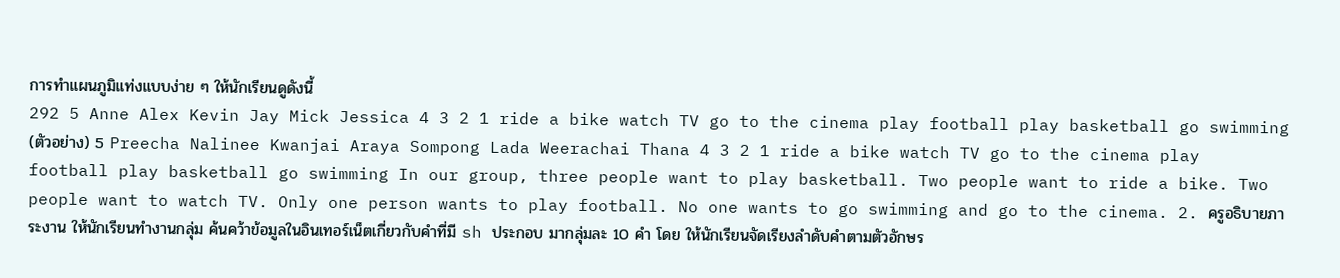การทำแผนภูมิแท่งแบบง่าย ๆ ให้นักเรียนดูดังนี้
292 5 Anne Alex Kevin Jay Mick Jessica 4 3 2 1 ride a bike watch TV go to the cinema play football play basketball go swimming (ตัวอย่าง) 5 Preecha Nalinee Kwanjai Araya Sompong Lada Weerachai Thana 4 3 2 1 ride a bike watch TV go to the cinema play football play basketball go swimming In our group, three people want to play basketball. Two people want to ride a bike. Two people want to watch TV. Only one person wants to play football. No one wants to go swimming and go to the cinema. 2. ครูอธิบายภาระงาน ให้นักเรียนทำงานกลุ่ม ค้นคว้าข้อมูลในอินเทอร์เน็ตเกี่ยวกับคำที่มี sh ประกอบ มากลุ่มละ 10 คำ โดย ให้นักเรียนจัดเรียงลำดับคำตามตัวอักษร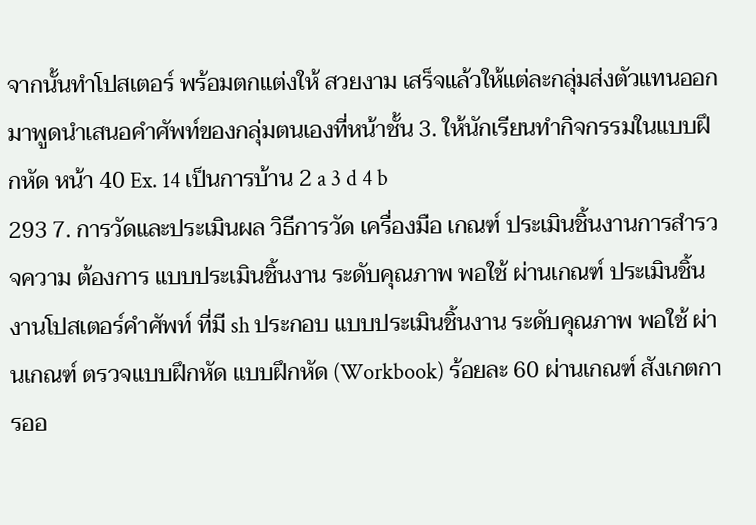จากนั้นทำโปสเตอร์ พร้อมตกแต่งให้ สวยงาม เสร็จแล้วให้แต่ละกลุ่มส่งตัวแทนออกมาพูดนำเสนอคำศัพท์ของกลุ่มตนเองที่หน้าชั้น 3. ให้นักเรียนทำกิจกรรมในแบบฝึกหัด หน้า 40 Ex. 14 เป็นการบ้าน 2 a 3 d 4 b
293 7. การวัดและประเมินผล วิธีการวัด เครื่องมือ เกณฑ์ ประเมินชิ้นงานการสำรวจความ ต้องการ แบบประเมินชิ้นงาน ระดับคุณภาพ พอใช้ ผ่านเกณฑ์ ประเมินชิ้นงานโปสเตอร์คำศัพท์ ที่มี sh ประกอบ แบบประเมินชิ้นงาน ระดับคุณภาพ พอใช้ ผ่านเกณฑ์ ตรวจแบบฝึกหัด แบบฝึกหัด (Workbook) ร้อยละ 60 ผ่านเกณฑ์ สังเกตการออ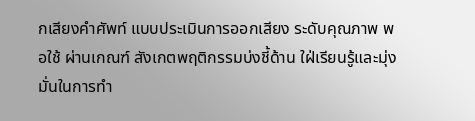กเสียงคำศัพท์ แบบประเมินการออกเสียง ระดับคุณภาพ พอใช้ ผ่านเกณฑ์ สังเกตพฤติกรรมบ่งชี้ด้าน ใฝ่เรียนรู้และมุ่งมั่นในการทำ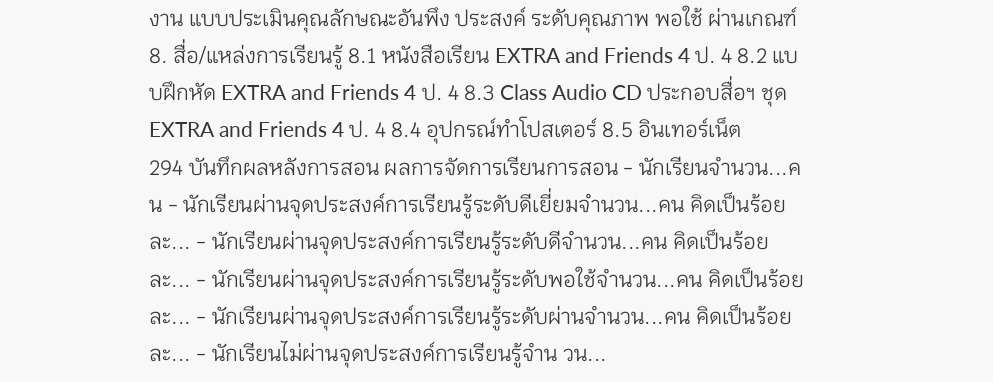งาน แบบประเมินคุณลักษณะอันพึง ประสงค์ ระดับคุณภาพ พอใช้ ผ่านเกณฑ์ 8. สื่อ/แหล่งการเรียนรู้ 8.1 หนังสือเรียน EXTRA and Friends 4 ป. 4 8.2 แบบฝึกหัด EXTRA and Friends 4 ป. 4 8.3 Class Audio CD ประกอบสื่อฯ ชุด EXTRA and Friends 4 ป. 4 8.4 อุปกรณ์ทำโปสเตอร์ 8.5 อินเทอร์เน็ต
294 บันทึกผลหลังการสอน ผลการจัดการเรียนการสอน - นักเรียนจำนวน...คน - นักเรียนผ่านจุดประสงค์การเรียนรู้ระดับดีเยี่ยมจำนวน...คน คิดเป็นร้อยละ... - นักเรียนผ่านจุดประสงค์การเรียนรู้ระดับดีจำนวน...คน คิดเป็นร้อยละ... - นักเรียนผ่านจุดประสงค์การเรียนรู้ระดับพอใช้จำนวน...คน คิดเป็นร้อยละ... - นักเรียนผ่านจุดประสงค์การเรียนรู้ระดับผ่านจำนวน...คน คิดเป็นร้อยละ... - นักเรียนไม่ผ่านจุดประสงค์การเรียนรู้จำน วน...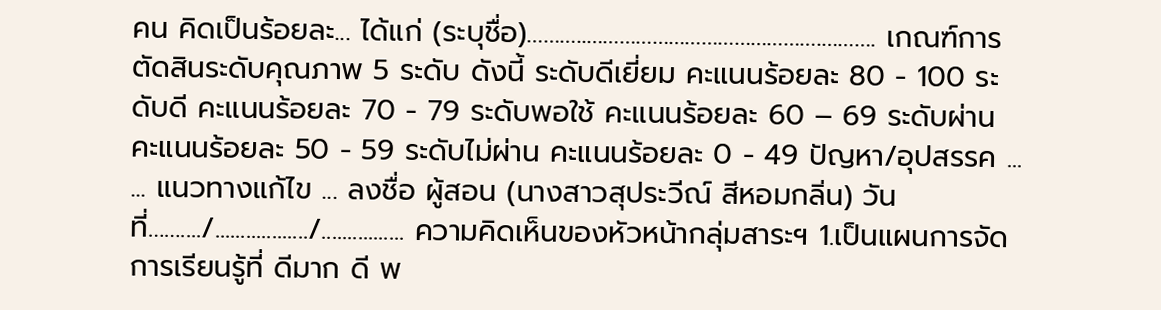คน คิดเป็นร้อยละ... ได้แก่ (ระบุชื่อ)………..…………………………………….………. เกณฑ์การตัดสินระดับคุณภาพ 5 ระดับ ดังนี้ ระดับดีเยี่ยม คะแนนร้อยละ 80 - 100 ระดับดี คะแนนร้อยละ 70 - 79 ระดับพอใช้ คะแนนร้อยละ 60 – 69 ระดับผ่าน คะแนนร้อยละ 50 - 59 ระดับไม่ผ่าน คะแนนร้อยละ 0 - 49 ปัญหา/อุปสรรค ... ... แนวทางแก้ไข ... ลงชื่อ ผู้สอน (นางสาวสุประวีณ์ สีหอมกลิ่น) วันที่……..../................../................ ความคิดเห็นของหัวหน้ากลุ่มสาระฯ 1.เป็นแผนการจัดการเรียนรู้ที่ ดีมาก ดี พ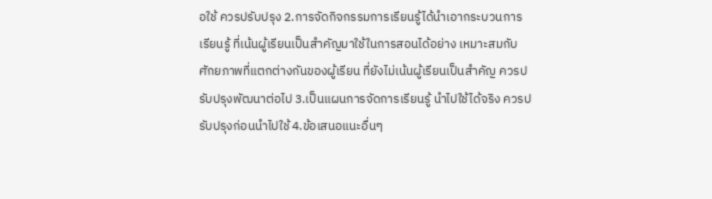อใช้ ควรปรับปรุง 2.การจัดกิจกรรมการเรียนรู้ได้นำเอากระบวนการเรียนรู้ ที่เน้นผู้เรียนเป็นสำคัญมาใช้ในการสอนได้อย่าง เหมาะสมกับศักยภาพที่แตกต่างกันของผู้เรียน ที่ยังไม่เน้นผู้เรียนเป็นสำคัญ ควรปรับปรุงพัฒนาต่อไป 3.เป็นแผนการจัดการเรียนรู้ นำไปใช้ได้จริง ควรปรับปรุงก่อนนำไปใช้ 4.ข้อเสนอแนะอื่นๆ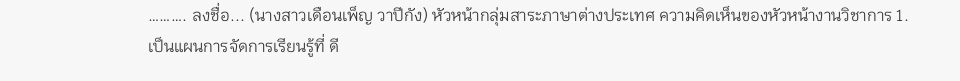………. ลงชื่อ... (นางสาวเดือนเพ็ญ วาปีกัง) หัวหน้ากลุ่มสาระภาษาต่างประเทศ ความคิดเห็นของหัวหน้างานวิชาการ 1.เป็นแผนการจัดการเรียนรู้ที่ ดี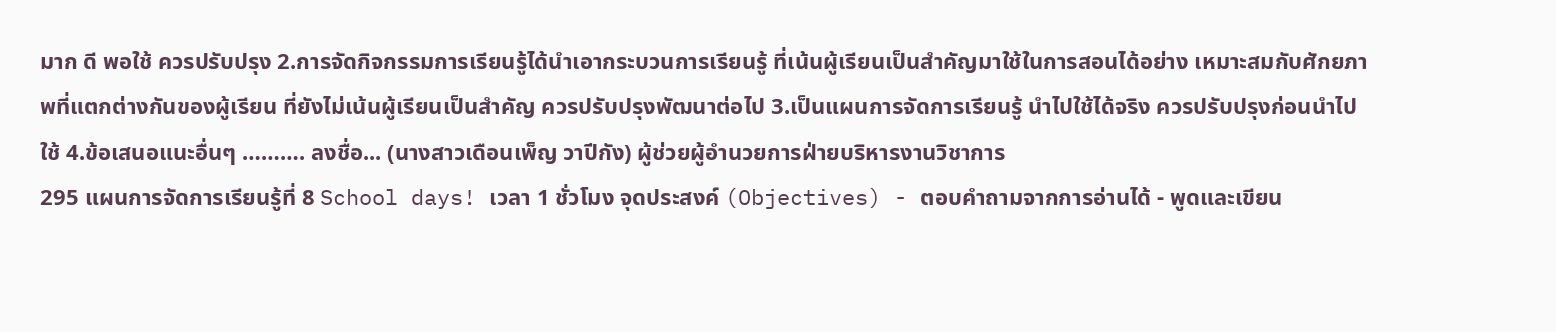มาก ดี พอใช้ ควรปรับปรุง 2.การจัดกิจกรรมการเรียนรู้ได้นำเอากระบวนการเรียนรู้ ที่เน้นผู้เรียนเป็นสำคัญมาใช้ในการสอนได้อย่าง เหมาะสมกับศักยภาพที่แตกต่างกันของผู้เรียน ที่ยังไม่เน้นผู้เรียนเป็นสำคัญ ควรปรับปรุงพัฒนาต่อไป 3.เป็นแผนการจัดการเรียนรู้ นำไปใช้ได้จริง ควรปรับปรุงก่อนนำไปใช้ 4.ข้อเสนอแนะอื่นๆ ………. ลงชื่อ... (นางสาวเดือนเพ็ญ วาปีกัง) ผู้ช่วยผู้อำนวยการฝ่ายบริหารงานวิชาการ
295 แผนการจัดการเรียนรู้ที่ 8 School days! เวลา 1 ชั่วโมง จุดประสงค์ (Objectives) - ตอบคำถามจากการอ่านได้ - พูดและเขียน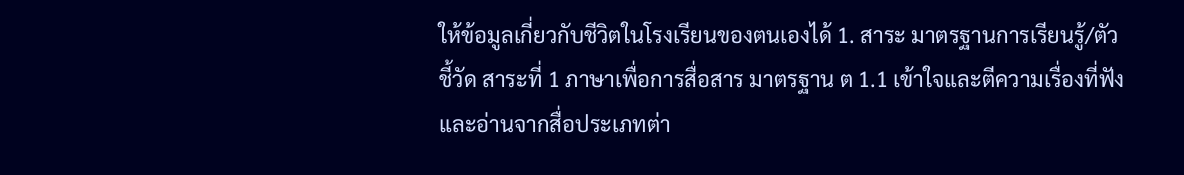ให้ข้อมูลเกี่ยวกับชีวิตในโรงเรียนของตนเองได้ 1. สาระ มาตรฐานการเรียนรู้/ตัวชี้วัด สาระที่ 1 ภาษาเพื่อการสื่อสาร มาตรฐาน ต 1.1 เข้าใจและตีความเรื่องที่ฟังและอ่านจากสื่อประเภทต่า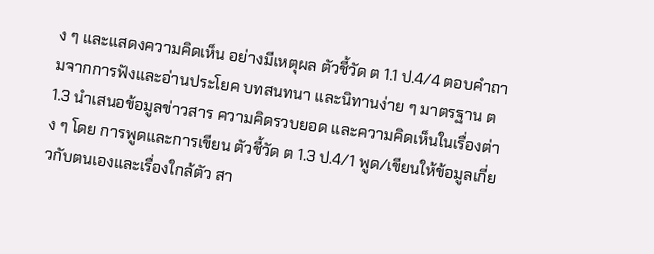ง ๆ และแสดงความคิดเห็น อย่างมีเหตุผล ตัวชี้วัด ต 1.1 ป.4/4 ตอบคำถามจากการฟังและอ่านประโยค บทสนทนา และนิทานง่าย ๆ มาตรฐาน ต 1.3 นำเสนอข้อมูลข่าวสาร ความคิดรวบยอด และความคิดเห็นในเรื่องต่าง ๆ โดย การพูดและการเขียน ตัวชี้วัด ต 1.3 ป.4/1 พูด/เขียนให้ข้อมูลเกี่ยวกับตนเองและเรื่องใกล้ตัว สา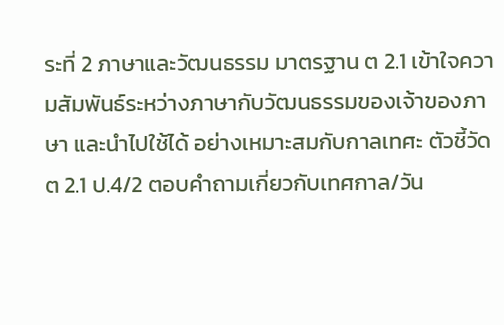ระที่ 2 ภาษาและวัฒนธรรม มาตรฐาน ต 2.1 เข้าใจความสัมพันธ์ระหว่างภาษากับวัฒนธรรมของเจ้าของภาษา และนำไปใช้ได้ อย่างเหมาะสมกับกาลเทศะ ตัวชี้วัด ต 2.1 ป.4/2 ตอบคำถามเกี่ยวกับเทศกาล/วัน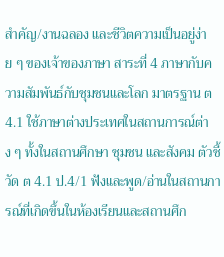สำคัญ/งานฉลอง และชีวิตความเป็นอยู่ง่าย ๆ ของเจ้าของภาษา สาระที่ 4 ภาษากับความสัมพันธ์กับชุมชนและโลก มาตรฐาน ต 4.1 ใช้ภาษาต่างประเทศในสถานการณ์ต่าง ๆ ทั้งในสถานศึกษา ชุมชน และสังคม ตัวชี้วัด ต 4.1 ป.4/1 ฟังและพูด/อ่านในสถานการณ์ที่เกิดขึ้นในห้องเรียนและสถานศึก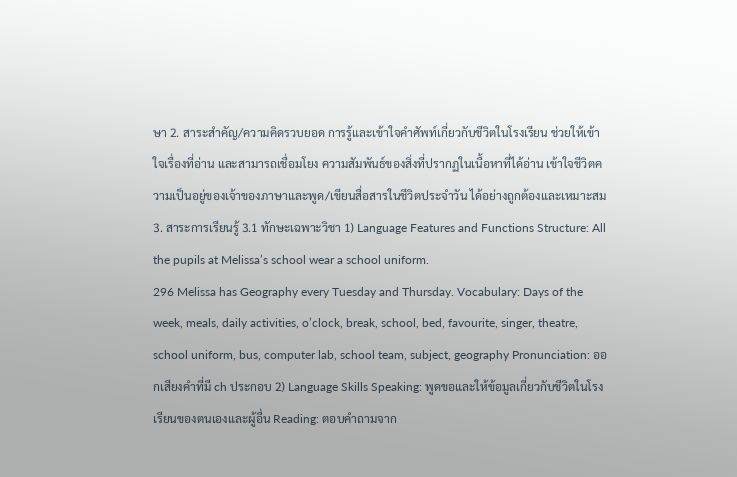ษา 2. สาระสำคัญ/ความคิดรวบยอด การรู้และเข้าใจคำศัพท์เกี่ยวกับชีวิตในโรงเรียน ช่วยให้เข้าใจเรื่องที่อ่าน และสามารถเชื่อมโยง ความสัมพันธ์ของสิ่งที่ปรากฏในเนื้อหาที่ได้อ่าน เข้าใจชีวิตความเป็นอยู่ของเจ้าของภาษาและพูด/เขียนสื่อสารในชีวิตประจำวัน ได้อย่างถูกต้องและเหมาะสม 3. สาระการเรียนรู้ 3.1 ทักษะเฉพาะวิชา 1) Language Features and Functions Structure: All the pupils at Melissa’s school wear a school uniform.
296 Melissa has Geography every Tuesday and Thursday. Vocabulary: Days of the week, meals, daily activities, o’clock, break, school, bed, favourite, singer, theatre, school uniform, bus, computer lab, school team, subject, geography Pronunciation: ออกเสียงคำที่มี ch ประกอบ 2) Language Skills Speaking: พูดขอและให้ข้อมูลเกี่ยวกับชีวิตในโรงเรียนของตนเองและผู้อื่น Reading: ตอบคำถามจาก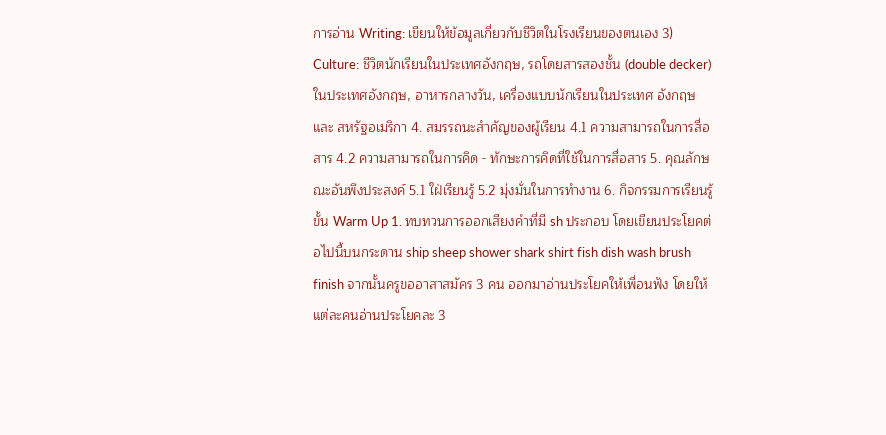การอ่าน Writing: เขียนให้ข้อมูลเกี่ยวกับชีวิตในโรงเรียนของตนเอง 3) Culture: ชีวิตนักเรียนในประเทศอังกฤษ, รถโดยสารสองชั้น (double decker) ในประเทศอังกฤษ, อาหารกลางวัน, เครื่องแบบนักเรียนในประเทศ อังกฤษ และ สหรัฐอเมริกา 4. สมรรถนะสำคัญของผู้เรียน 4.1 ความสามารถในการสื่อสาร 4.2 ความสามารถในการคิด - ทักษะการคิดที่ใช้ในการสื่อสาร 5. คุณลักษณะอันพึงประสงค์ 5.1 ใฝ่เรียนรู้ 5.2 มุ่งมั่นในการทำงาน 6. กิจกรรมการเรียนรู้ ขั้น Warm Up 1. ทบทวนการออกเสียงคำที่มี sh ประกอบ โดยเขียนประโยคต่อไปนี้บนกระดาน ship sheep shower shark shirt fish dish wash brush finish จากนั้นครูขออาสาสมัคร 3 คน ออกมาอ่านประโยคให้เพื่อนฟัง โดยให้แต่ละคนอ่านประโยคละ 3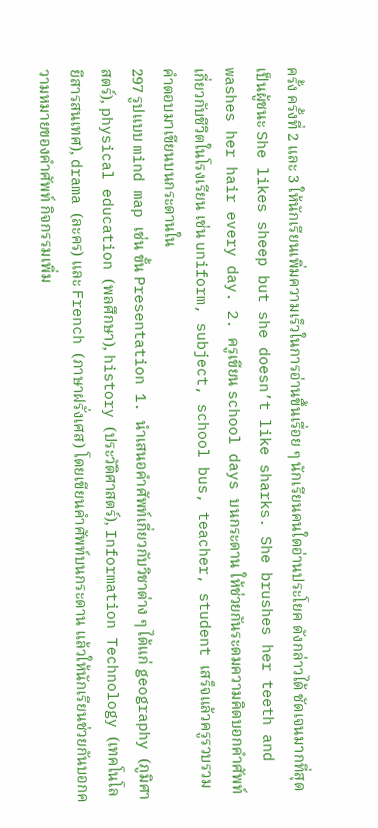ครั้ง ครั้งที่ 2 และ 3 ให้นักเรียนเพิ่มความเร็วในการอ่านขึ้นเรื่อย ๆ นักเรียนคนใดอ่านประโยค ดังกล่าวได้ ชัดเจนมากที่สุดเป็นผู้ชนะ She likes sheep but she doesn’t like sharks. She brushes her teeth and washes her hair every day. 2. ครูเขียน school days บนกระดาน ให้ช่วยกันระดมความคิดบอกคำศัพท์เกี่ยวกับชีวิตในโรงเรียน เช่น uniform, subject, school bus, teacher, student เสร็จแล้วครูรวบรวมคำตอบมาเขียนบนกระดานใน
297 รูปแบบ mind map เช่น ขั้น Presentation 1. นำเสนอคำศัพท์เกี่ยวกับวิชาต่าง ๆ ได้แก่ geography (ภูมิศาสตร์), physical education (พลศึกษา), history (ประวัติศาสตร์), Information Technology (เทคโนโลยีสารสนเทศ), drama (ละคร) และ French (ภาษาฝรั่งเศส) โดยเขียนคำศัพท์บนกระดาน แล้วให้นักเรียนช่วยกันบอกความหมายของคำศัพท์ กิจกรรมเพิ่ม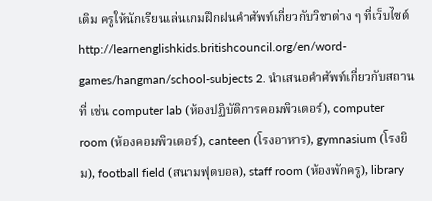เติม ครูให้นักเรียนเล่นเกมฝึกฝนคำศัพท์เกี่ยวกับวิชาต่าง ๆ ที่เว็บไซต์ http://learnenglishkids.britishcouncil.org/en/word-games/hangman/school-subjects 2. นำเสนอคำศัพท์เกี่ยวกับสถานที่ เช่น computer lab (ห้องปฏิบัติการคอมพิวเตอร์), computer room (ห้องคอมพิวเตอร์), canteen (โรงอาหาร), gymnasium (โรงยิม), football field (สนามฟุตบอล), staff room (ห้องพักครู), library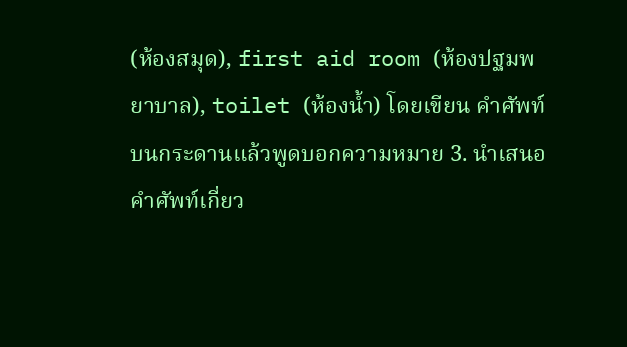(ห้องสมุด), first aid room (ห้องปฐมพยาบาล), toilet (ห้องน้ำ) โดยเขียน คำศัพท์บนกระดานแล้วพูดบอกความหมาย 3. นำเสนอคำศัพท์เกี่ยว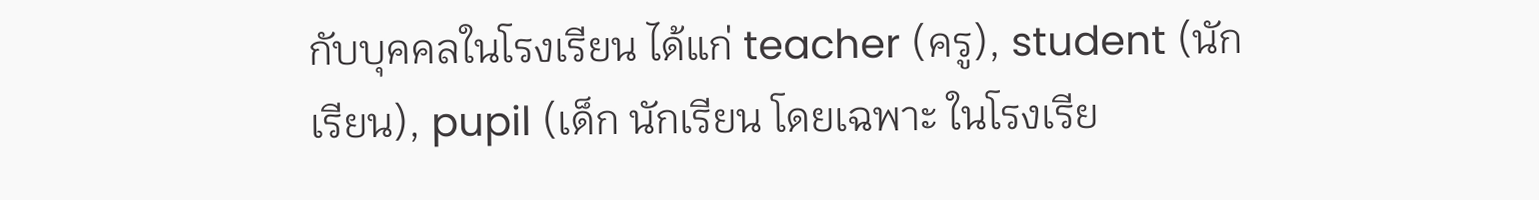กับบุคคลในโรงเรียน ได้แก่ teacher (ครู), student (นักเรียน), pupil (เด็ก นักเรียน โดยเฉพาะ ในโรงเรีย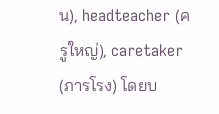น), headteacher (ครูใหญ่), caretaker (ภารโรง) โดยบ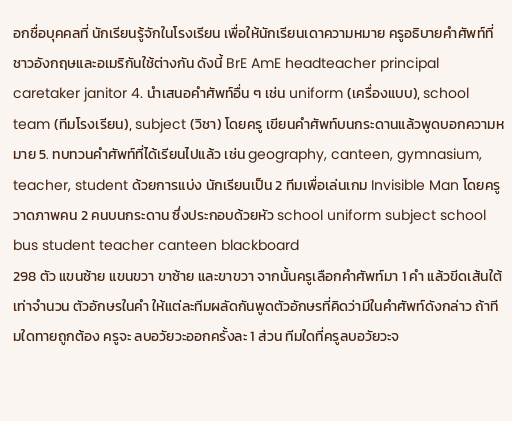อกชื่อบุคคลที่ นักเรียนรู้จักในโรงเรียน เพื่อให้นักเรียนเดาความหมาย ครูอธิบายคำศัพท์ที่ชาวอังกฤษและอเมริกันใช้ต่างกัน ดังนี้ BrE AmE headteacher principal caretaker janitor 4. นำเสนอคำศัพท์อื่น ๆ เช่น uniform (เครื่องแบบ), school team (ทีมโรงเรียน), subject (วิชา) โดยครู เขียนคำศัพท์บนกระดานแล้วพูดบอกความหมาย 5. ทบทวนคำศัพท์ที่ได้เรียนไปแล้ว เช่น geography, canteen, gymnasium, teacher, student ด้วยการแบ่ง นักเรียนเป็น 2 ทีมเพื่อเล่นเกม Invisible Man โดยครูวาดภาพคน 2 คนบนกระดาน ซึ่งประกอบด้วยหัว school uniform subject school bus student teacher canteen blackboard
298 ตัว แขนซ้าย แขนขวา ขาซ้าย และขาขวา จากนั้นครูเลือกคำศัพท์มา 1 คำ แล้วขีดเส้นใต้เท่าจำนวน ตัวอักษรในคำ ให้แต่ละทีมผลัดกันพูดตัวอักษรที่คิดว่ามีในคำศัพท์ดังกล่าว ถ้าทีมใดทายถูกต้อง ครูจะ ลบอวัยวะออกครั้งละ 1 ส่วน ทีมใดที่ครูลบอวัยวะจ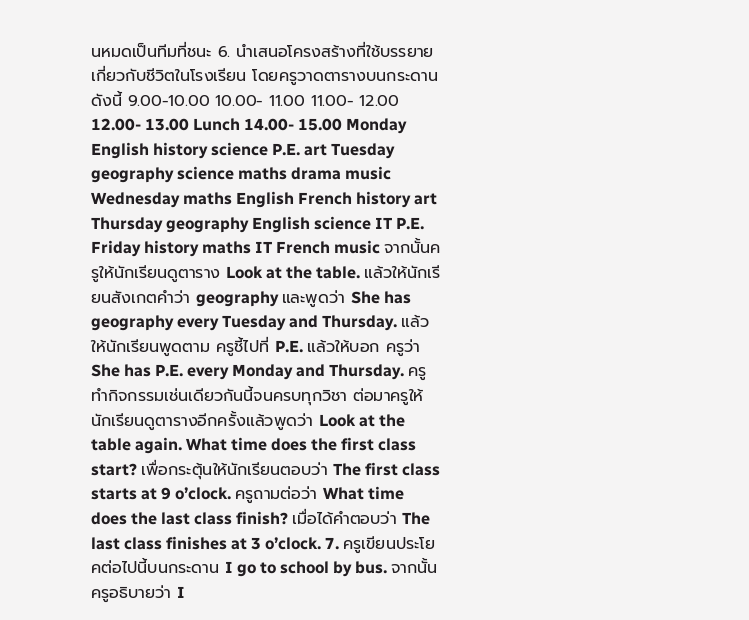นหมดเป็นทีมที่ชนะ 6. นำเสนอโครงสร้างที่ใช้บรรยายเกี่ยวกับชีวิตในโรงเรียน โดยครูวาดตารางบนกระดาน ดังนี้ 9.00-10.00 10.00- 11.00 11.00- 12.00 12.00- 13.00 Lunch 14.00- 15.00 Monday English history science P.E. art Tuesday geography science maths drama music Wednesday maths English French history art Thursday geography English science IT P.E. Friday history maths IT French music จากนั้นครูให้นักเรียนดูตาราง Look at the table. แล้วให้นักเรียนสังเกตคำว่า geography และพูดว่า She has geography every Tuesday and Thursday. แล้วให้นักเรียนพูดตาม ครูชี้ไปที่ P.E. แล้วให้บอก ครูว่า She has P.E. every Monday and Thursday. ครูทำกิจกรรมเช่นเดียวกันนี้จนครบทุกวิชา ต่อมาครูให้นักเรียนดูตารางอีกครั้งแล้วพูดว่า Look at the table again. What time does the first class start? เพื่อกระตุ้นให้นักเรียนตอบว่า The first class starts at 9 o’clock. ครูถามต่อว่า What time does the last class finish? เมื่อได้คำตอบว่า The last class finishes at 3 o’clock. 7. ครูเขียนประโยคต่อไปนี้บนกระดาน I go to school by bus. จากนั้นครูอธิบายว่า I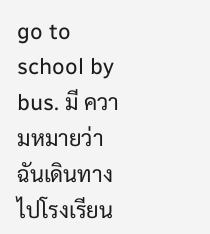go to school by bus. มี ความหมายว่า ฉันเดินทางไปโรงเรียน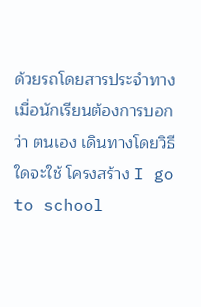ด้วยรถโดยสารประจำทาง เมื่อนักเรียนต้องการบอกว่า ตนเอง เดินทางโดยวิธีใดจะใช้ โครงสร้าง I go to school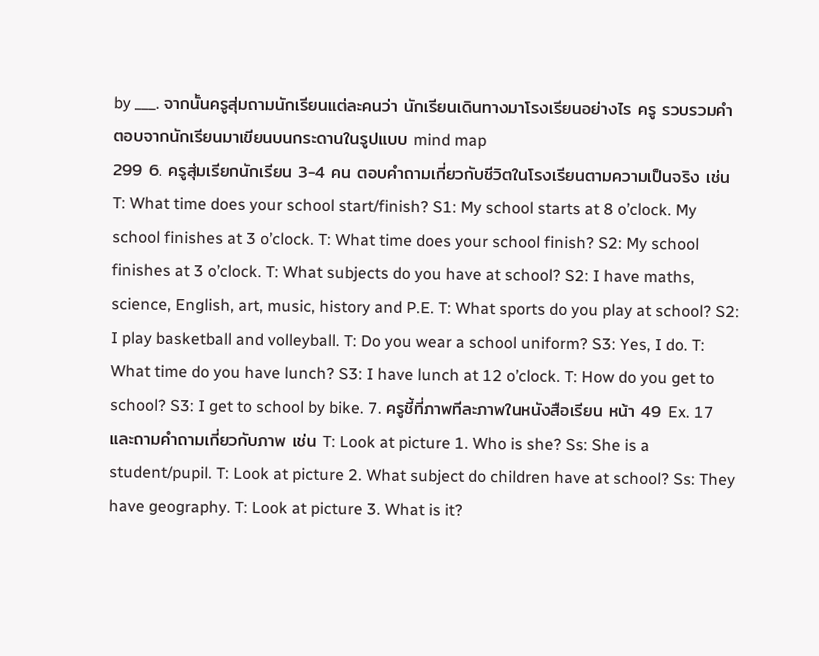by ___. จากนั้นครูสุ่มถามนักเรียนแต่ละคนว่า นักเรียนเดินทางมาโรงเรียนอย่างไร ครู รวบรวมคำตอบจากนักเรียนมาเขียนบนกระดานในรูปแบบ mind map
299 6. ครูสุ่มเรียกนักเรียน 3-4 คน ตอบคำถามเกี่ยวกับชีวิตในโรงเรียนตามความเป็นจริง เช่น T: What time does your school start/finish? S1: My school starts at 8 o’clock. My school finishes at 3 o’clock. T: What time does your school finish? S2: My school finishes at 3 o’clock. T: What subjects do you have at school? S2: I have maths, science, English, art, music, history and P.E. T: What sports do you play at school? S2: I play basketball and volleyball. T: Do you wear a school uniform? S3: Yes, I do. T: What time do you have lunch? S3: I have lunch at 12 o’clock. T: How do you get to school? S3: I get to school by bike. 7. ครูชี้ที่ภาพทีละภาพในหนังสือเรียน หน้า 49 Ex. 17 และถามคำถามเกี่ยวกับภาพ เช่น T: Look at picture 1. Who is she? Ss: She is a student/pupil. T: Look at picture 2. What subject do children have at school? Ss: They have geography. T: Look at picture 3. What is it?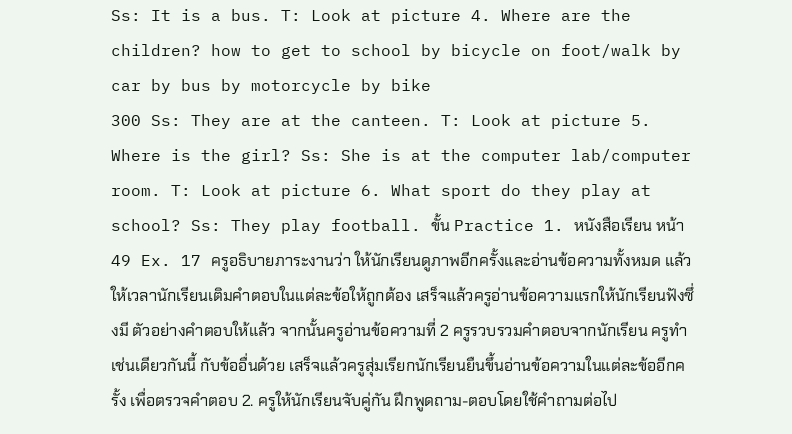Ss: It is a bus. T: Look at picture 4. Where are the children? how to get to school by bicycle on foot/walk by car by bus by motorcycle by bike
300 Ss: They are at the canteen. T: Look at picture 5. Where is the girl? Ss: She is at the computer lab/computer room. T: Look at picture 6. What sport do they play at school? Ss: They play football. ขั้น Practice 1. หนังสือเรียน หน้า 49 Ex. 17 ครูอธิบายภาระงานว่า ให้นักเรียนดูภาพอีกครั้งและอ่านข้อความทั้งหมด แล้วให้เวลานักเรียนเติมคำตอบในแต่ละข้อให้ถูกต้อง เสร็จแล้วครูอ่านข้อความแรกให้นักเรียนฟังซึ่งมี ตัวอย่างคำตอบให้แล้ว จากนั้นครูอ่านข้อความที่ 2 ครูรวบรวมคำตอบจากนักเรียน ครูทำเช่นเดียวกันนี้ กับข้ออื่นด้วย เสร็จแล้วครูสุ่มเรียกนักเรียนยืนขึ้นอ่านข้อความในแต่ละข้ออีกครั้ง เพื่อตรวจคำตอบ 2. ครูให้นักเรียนจับคู่กัน ฝึกพูดถาม-ตอบโดยใช้คำถามต่อไป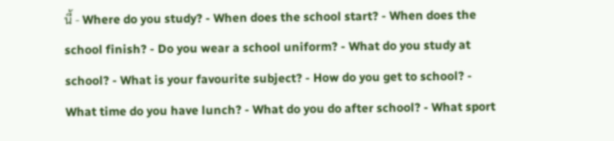นี้ - Where do you study? - When does the school start? - When does the school finish? - Do you wear a school uniform? - What do you study at school? - What is your favourite subject? - How do you get to school? - What time do you have lunch? - What do you do after school? - What sport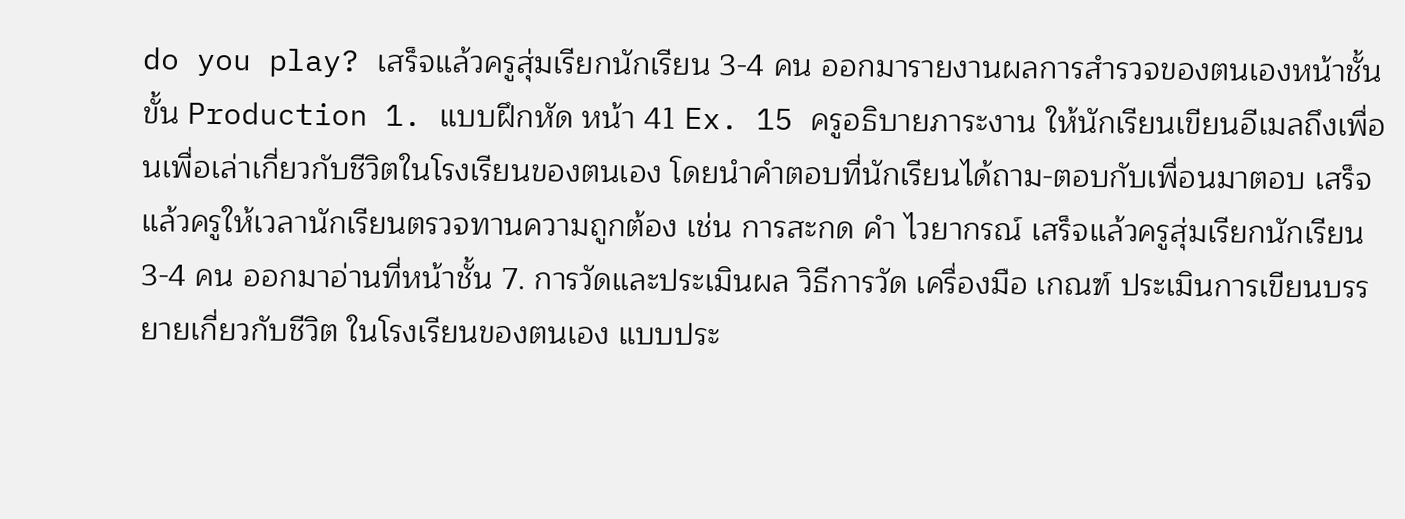do you play? เสร็จแล้วครูสุ่มเรียกนักเรียน 3-4 คน ออกมารายงานผลการสำรวจของตนเองหน้าชั้น ขั้น Production 1. แบบฝึกหัด หน้า 41 Ex. 15 ครูอธิบายภาระงาน ให้นักเรียนเขียนอีเมลถึงเพื่อนเพื่อเล่าเกี่ยวกับชีวิตในโรงเรียนของตนเอง โดยนำคำตอบที่นักเรียนได้ถาม-ตอบกับเพื่อนมาตอบ เสร็จแล้วครูให้เวลานักเรียนตรวจทานความถูกต้อง เช่น การสะกด คำ ไวยากรณ์ เสร็จแล้วครูสุ่มเรียกนักเรียน 3-4 คน ออกมาอ่านที่หน้าชั้น 7. การวัดและประเมินผล วิธีการวัด เครื่องมือ เกณฑ์ ประเมินการเขียนบรรยายเกี่ยวกับชีวิต ในโรงเรียนของตนเอง แบบประ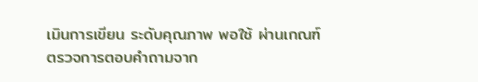เมินการเขียน ระดับคุณภาพ พอใช้ ผ่านเกณฑ์ ตรวจการตอบคำถามจาก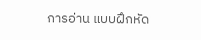การอ่าน แบบฝึกหัด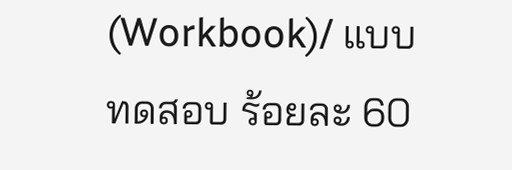(Workbook)/ แบบทดสอบ ร้อยละ 60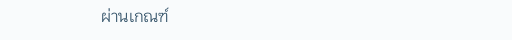ผ่านเกณฑ์